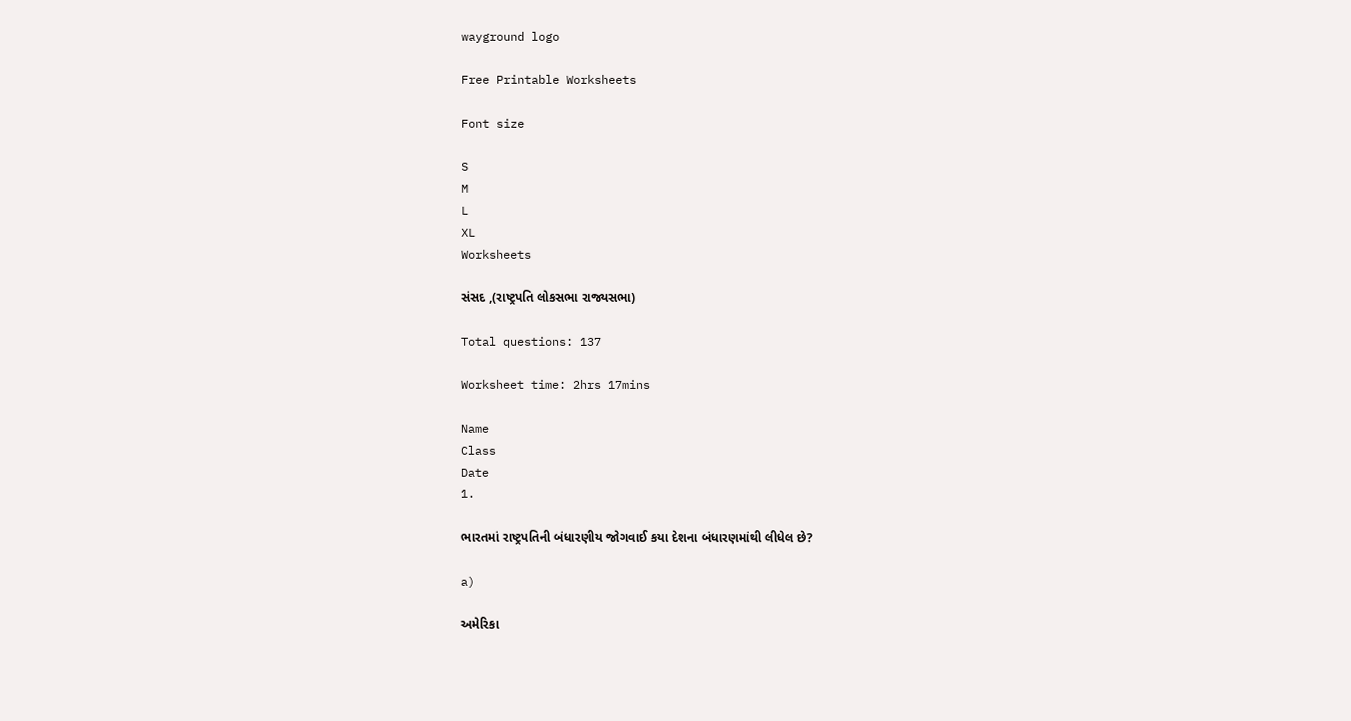wayground logo

Free Printable Worksheets

Font size

S
M
L
XL
Worksheets

સંસદ ,(રાષ્ટ્રપતિ લોકસભા રાજ્યસભા)

Total questions: 137

Worksheet time: 2hrs 17mins

Name
Class
Date
1.

ભારતમાં રાષ્ટ્રપતિની બંધારણીય જોગવાઈ કયા દેશના બંધારણમાંથી લીધેલ છે?

a)

અમેરિકા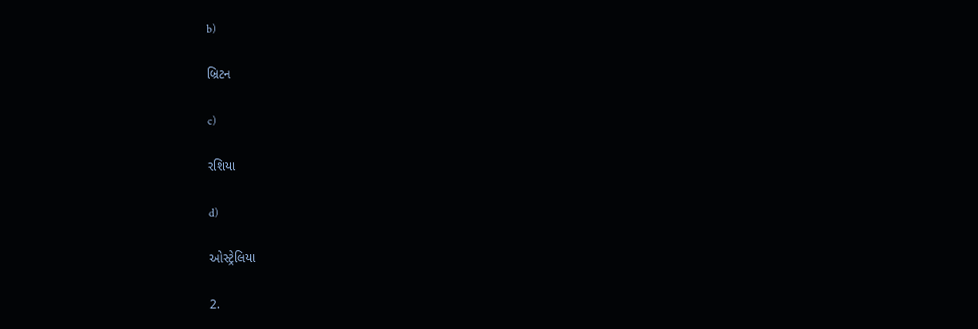b)

બ્રિટન

c)

રશિયા

d)

ઓસ્ટ્રેલિયા

2.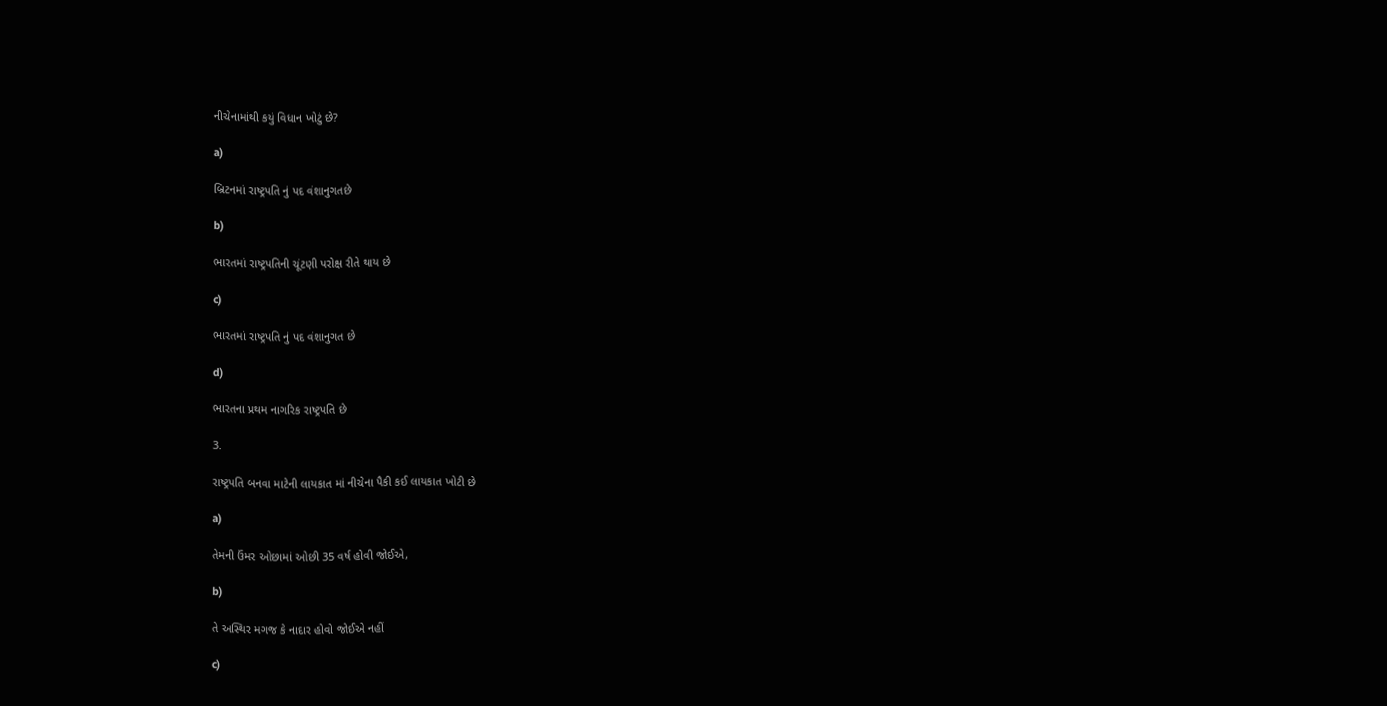નીચેનામાંથી કયું વિધાન ખોટું છે?

a)

બ્રિટનમાં રાષ્ટ્રપતિ નું પદ વંશાનુગતછે

b)

ભારતમાં રાષ્ટ્રપતિની ચૂંટણી પરોક્ષ રીતે થાય છે

c)

ભારતમાં રાષ્ટ્રપતિ નું પદ વંશાનુગત છે

d)

ભારતના પ્રથમ નાગરિક રાષ્ટ્રપતિ છે

3.

રાષ્ટ્રપતિ બનવા માટેની લાયકાત માં નીચેના પૈકી કઈ લાયકાત ખોટી છે

a)

તેમની ઉંમર ઓછામાં ઓછી 35 વર્ષ હોવી જોઈએ,

b)

તે અસ્થિર મગજ કે નાદાર હોવો જોઈએ નહીં

c)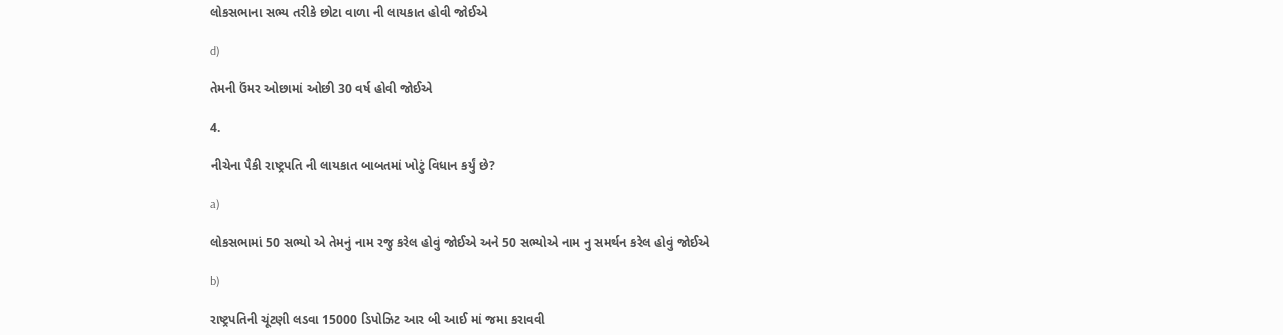લોકસભાના સભ્ય તરીકે છોટા વાળા ની લાયકાત હોવી જોઈએ

d)

તેમની ઉંમર ઓછામાં ઓછી 30 વર્ષ હોવી જોઈએ

4.

નીચેના પૈકી રાષ્ટ્રપતિ ની લાયકાત બાબતમાં ખોટું વિધાન કર્યું છે?

a)

લોકસભામાં 50 સભ્યો એ તેમનું નામ રજુ કરેલ હોવું જોઈએ અને 50 સભ્યોએ નામ નુ સમર્થન કરેલ હોવું જોઈએ

b)

રાષ્ટ્રપતિની ચૂંટણી લડવા 15000 ડિપોઝિટ આર બી આઈ માં જમા કરાવવી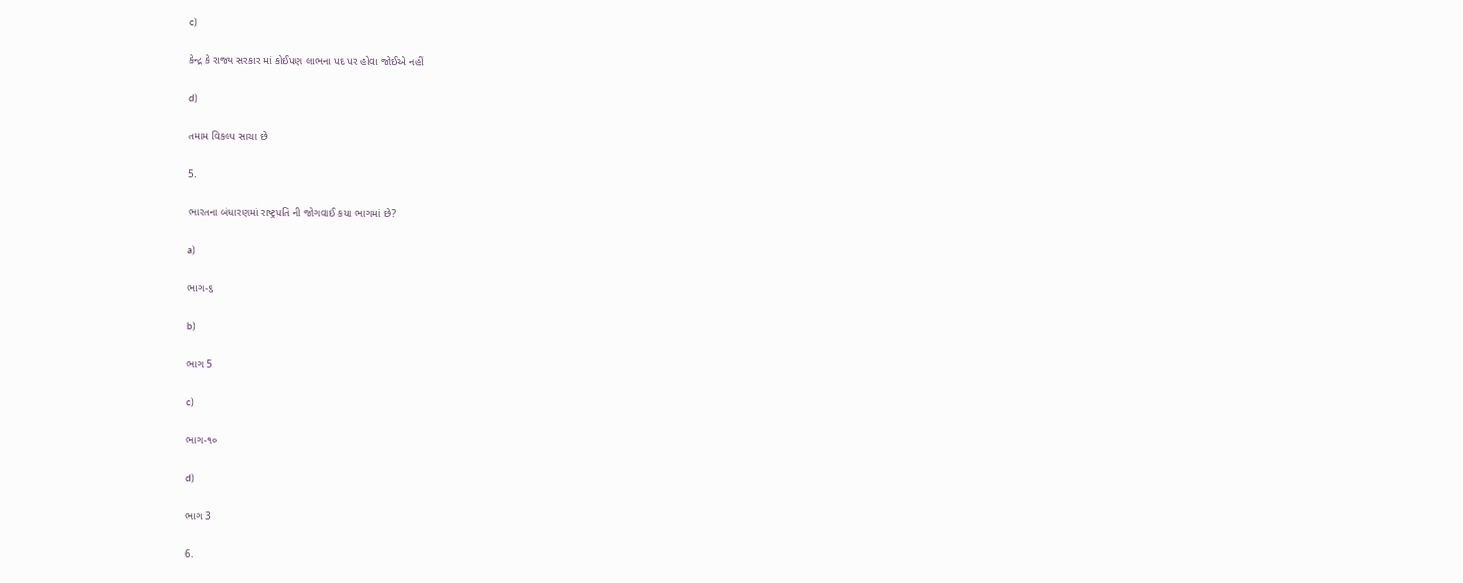c)

કેન્દ્ર કે રાજ્ય સરકાર માં કોઈપણ લાભના પદ પર હોવા જોઈએ નહીં

d)

તમામ વિકલ્પ સાચા છે

5.

ભારતના બંધારણમાં રાષ્ટ્રપતિ ની જોગવાઈ કયા ભાગમાં છે?

a)

ભાગ-૬

b)

ભાગ 5

c)

ભાગ-૧૦

d)

ભાગ 3

6.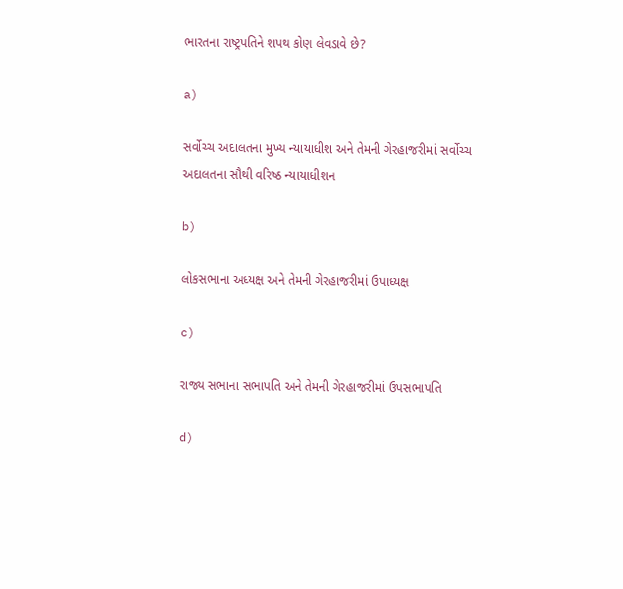ભારતના રાષ્ટ્રપતિને શપથ કોણ લેવડાવે છે?

a)

સર્વોચ્ચ અદાલતના મુખ્ય ન્યાયાધીશ અને તેમની ગેરહાજરીમાં સર્વોચ્ચ અદાલતના સૌથી વરિષ્ઠ ન્યાયાધીશન

b)

લોકસભાના અધ્યક્ષ અને તેમની ગેરહાજરીમાં ઉપાધ્યક્ષ

c)

રાજ્ય સભાના સભાપતિ અને તેમની ગેરહાજરીમાં ઉપસભાપતિ

d)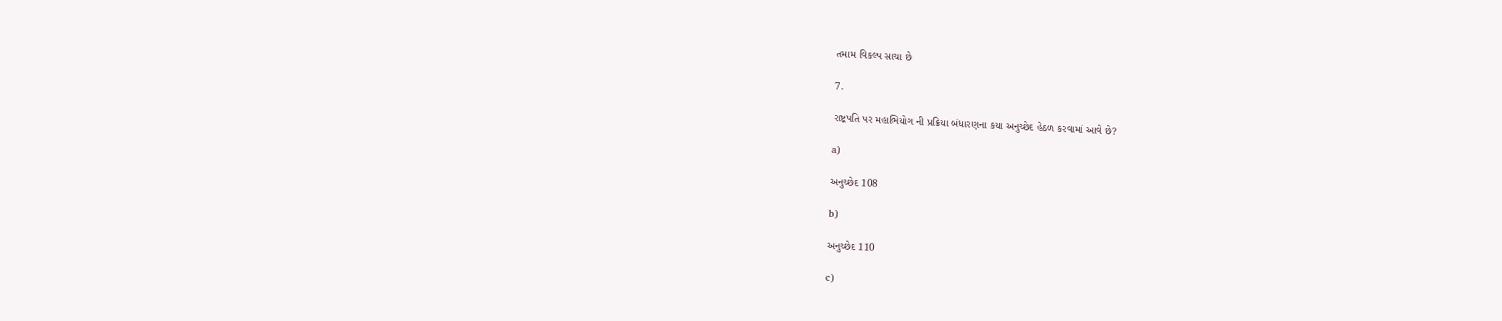તમામ વિકલ્પ સાચા છે

7.

રાષ્ટ્રપતિ પર મહાભિયોગ ની પ્રક્રિયા બંધારણના કયા અનુચ્છેદ હેઠળ કરવામાં આવે છે?

a)

અનુચ્છેદ 108

b)

અનુચ્છેદ 110

c)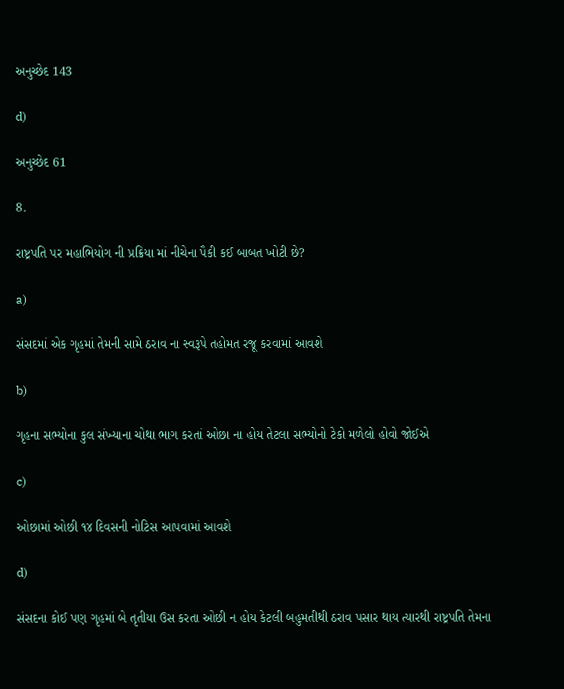અનુચ્છેદ 143

d)

અનુચ્છેદ 61

8.

રાષ્ટ્રપતિ પર મહાભિયોગ ની પ્રક્રિયા માં નીચેના પૈકી કઈ બાબત ખોટી છે?

a)

સંસદમાં એક ગૃહમાં તેમની સામે ઠરાવ ના સ્વરૂપે તહોમત રજૂ કરવામાં આવશે

b)

ગૃહના સભ્યોના કુલ સંખ્યાના ચોથા ભાગ કરતાં ઓછા ના હોય તેટલા સભ્યોનો ટેકો મળેલો હોવો જોઈએ

c)

ઓછામાં ઓછી ૧૪ દિવસની નોટિસ આપવામાં આવશે

d)

સંસદના કોઈ પણ ગૃહમાં બે તૃતીયા ઉસ કરતા ઓછી ન હોય કેટલી બહુમતીથી ઠરાવ પસાર થાય ત્યારથી રાષ્ટ્રપતિ તેમના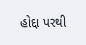હોદ્દા પરથી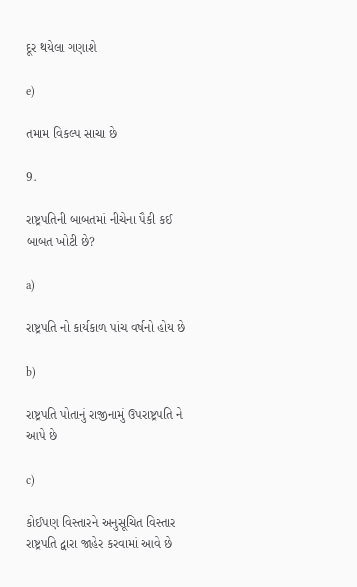દૂર થયેલા ગણાશે

e)

તમામ વિકલ્પ સાચા છે

9.

રાષ્ટ્રપતિની બાબતમાં નીચેના પૈકી કઈ બાબત ખોટી છે?

a)

રાષ્ટ્રપતિ નો કાર્યકાળ પાંચ વર્ષનો હોય છે

b)

રાષ્ટ્રપતિ પોતાનું રાજીનામું ઉપરાષ્ટ્રપતિ ને આપે છે

c)

કોઈપણ વિસ્તારને અનુસૂચિત વિસ્તાર રાષ્ટ્રપતિ દ્વારા જાહેર કરવામાં આવે છે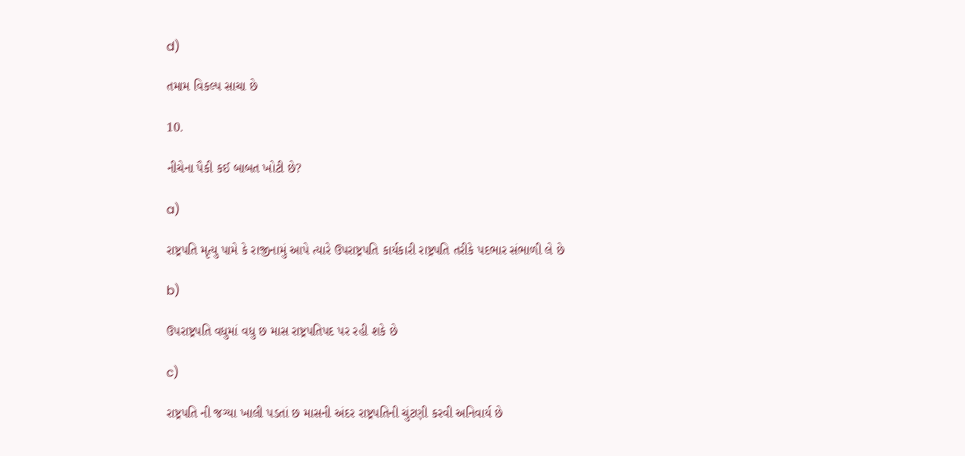d)

તમામ વિકલ્પ સાચા છે

10.

નીચેના પૈકી કઈ બાબત ખોટી છે?

a)

રાષ્ટ્રપતિ મૃત્યુ પામે કે રાજીનામું આપે ત્યારે ઉપરાષ્ટ્રપતિ કાર્યકારી રાષ્ટ્રપતિ તરીકે પદભાર સંભાળી લે છે

b)

ઉપરાષ્ટ્રપતિ વધુમાં વધુ છ માસ રાષ્ટ્રપતિપદ પર રહી શકે છે

c)

રાષ્ટ્રપતિ ની જગ્યા ખાલી પડતાં છ માસની અંદર રાષ્ટ્રપતિની ચુંટણી કરવી અનિવાર્ય છે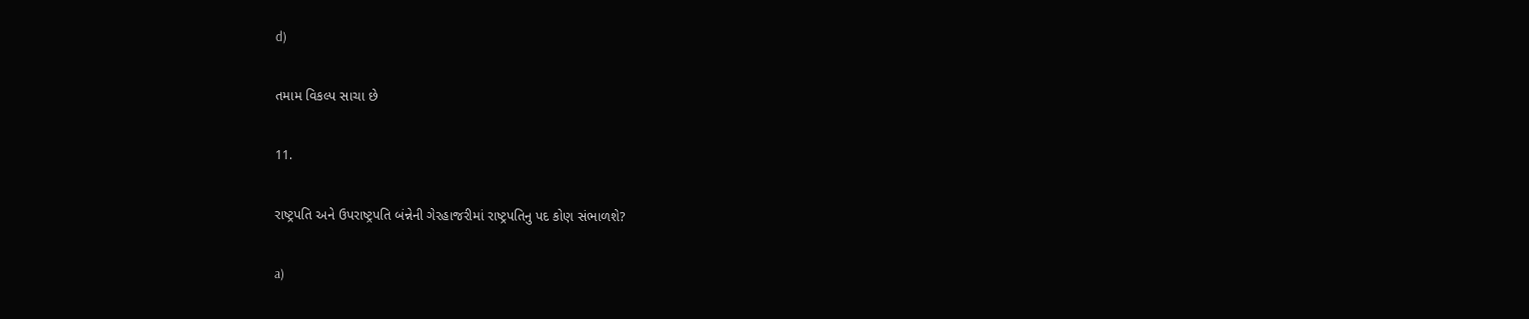d)

તમામ વિકલ્પ સાચા છે

11.

રાષ્ટ્રપતિ અને ઉપરાષ્ટ્રપતિ બંન્નેની ગેરહાજરીમાં રાષ્ટ્રપતિનુ પદ કોણ સંભાળશે?

a)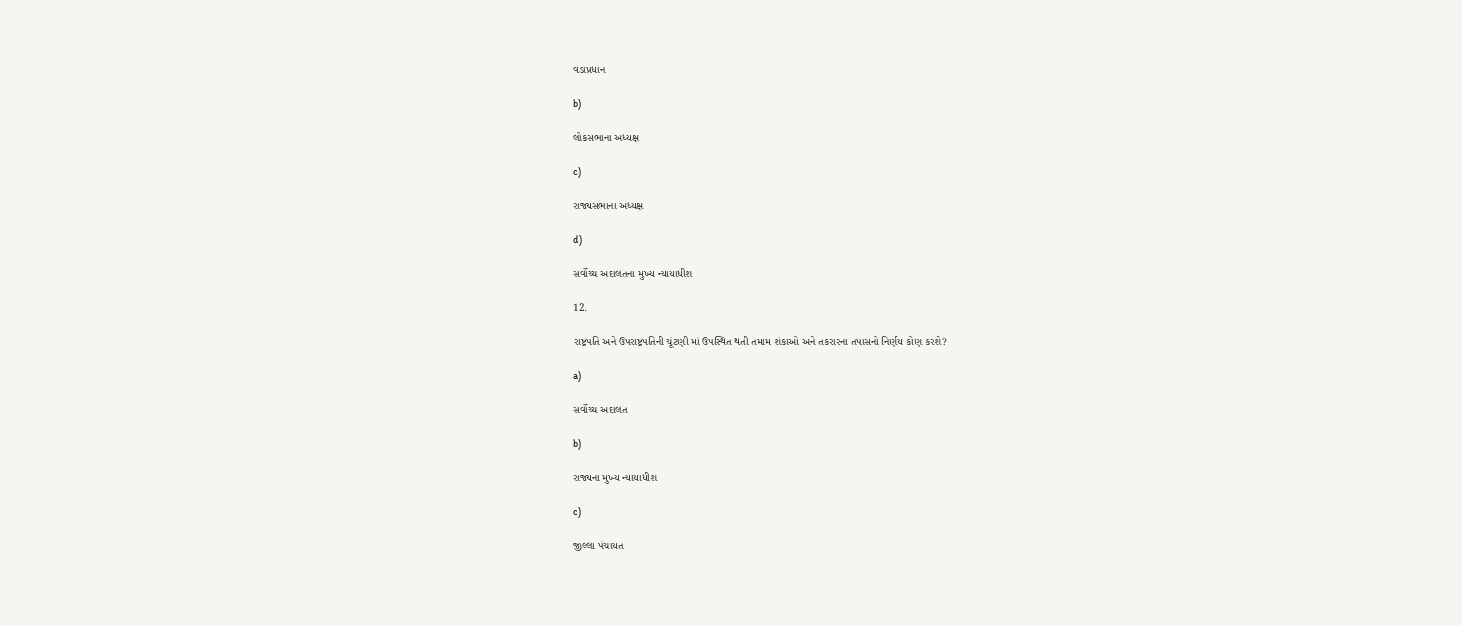વડાપ્રધાન

b)

લોકસભાના અધ્યક્ષ

c)

રાજ્યસભાના અધ્યક્ષ

d)

સર્વોચ્ચ અદાલતના મુખ્ય ન્યાયાધીશ

12.

રાષ્ટ્રપતિ અને ઉપરાષ્ટ્રપતિની ચૂંટણી માં ઉપસ્થિત થતી તમામ શંકાઓ અને તકરારના તપાસનો નિર્ણય કોણ કરશે?

a)

સર્વોચ્ચ અદાલત

b)

રાજ્યના મુખ્ય ન્યાયાધીશ

c)

જીલ્લા પંચાયત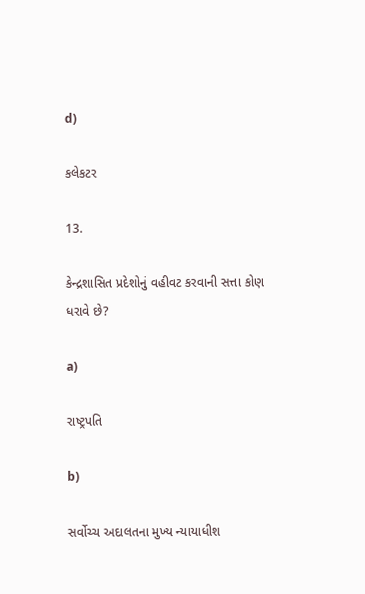d)

કલેકટર

13.

કેન્દ્રશાસિત પ્રદેશોનું વહીવટ કરવાની સત્તા કોણ ધરાવે છે?

a)

રાષ્ટ્રપતિ

b)

સર્વોચ્ચ અદાલતના મુખ્ય ન્યાયાધીશ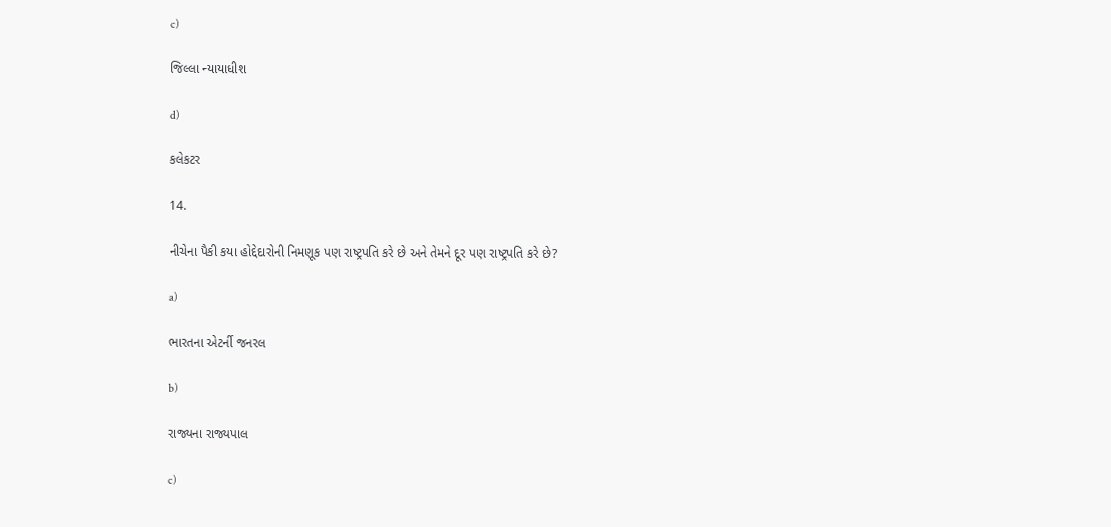c)

જિલ્લા ન્યાયાધીશ

d)

કલેકટર

14.

નીચેના પૈકી કયા હોદ્દેદારોની નિમણૂક પણ રાષ્ટ્રપતિ કરે છે અને તેમને દૂર પણ રાષ્ટ્રપતિ કરે છે?

a)

ભારતના એટર્ની જનરલ

b)

રાજ્યના રાજ્યપાલ

c)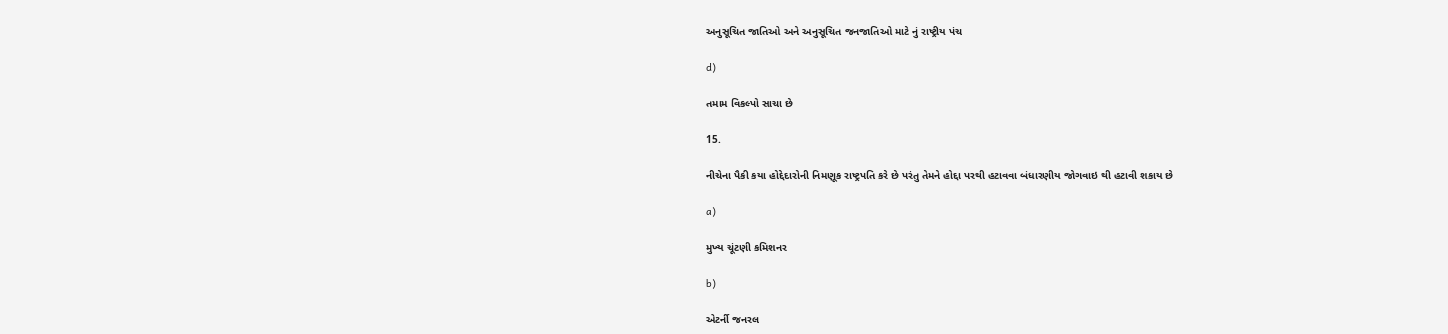અનુસૂચિત જાતિઓ અને અનુસૂચિત જનજાતિઓ માટે નું રાષ્ટ્રીય પંચ

d)

તમામ વિકલ્પો સાચા છે

15.

નીચેના પૈકી કયા હોદ્દેદારોની નિમણૂક રાષ્ટ્રપતિ કરે છે પરંતુ તેમને હોદ્દા પરથી હટાવવા બંધારણીય જોગવાઇ થી હટાવી શકાય છે

a)

મુખ્ય ચૂંટણી કમિશનર

b)

એટર્ની જનરલ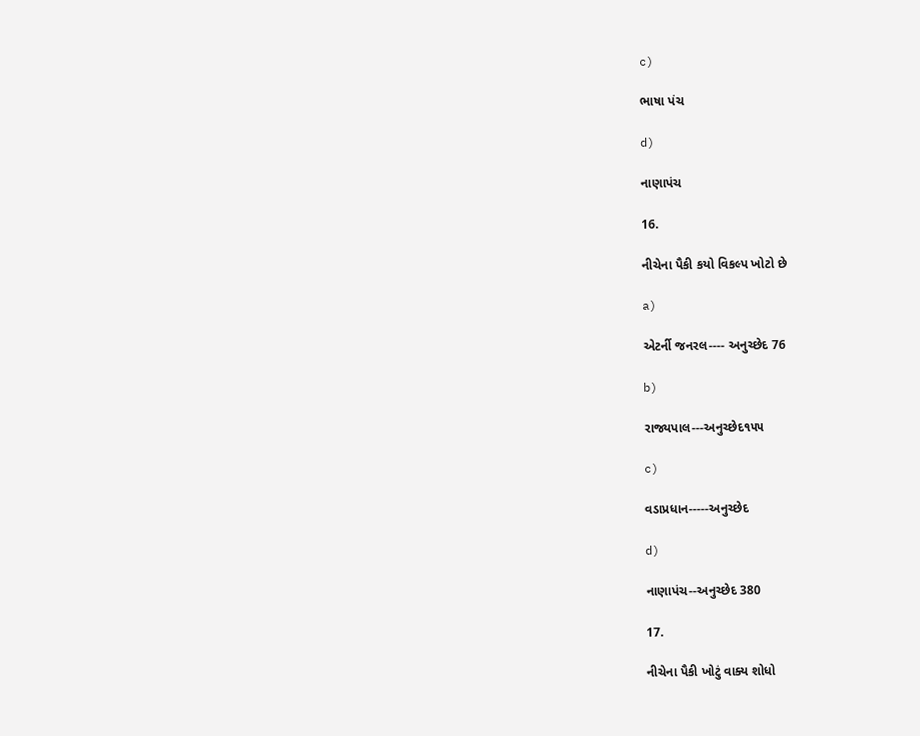c)

ભાષા પંચ

d)

નાણાપંચ

16.

નીચેના પૈકી કયો વિકલ્પ ખોટો છે

a)

એટર્ની જનરલ---- અનુચ્છેદ 76

b)

રાજ્યપાલ---અનુચ્છેદ૧૫૫

c)

વડાપ્રધાન-----અનુચ્છેદ

d)

નાણાપંચ--અનુચ્છેદ 380

17.

નીચેના પૈકી ખોટું વાક્ય શોધો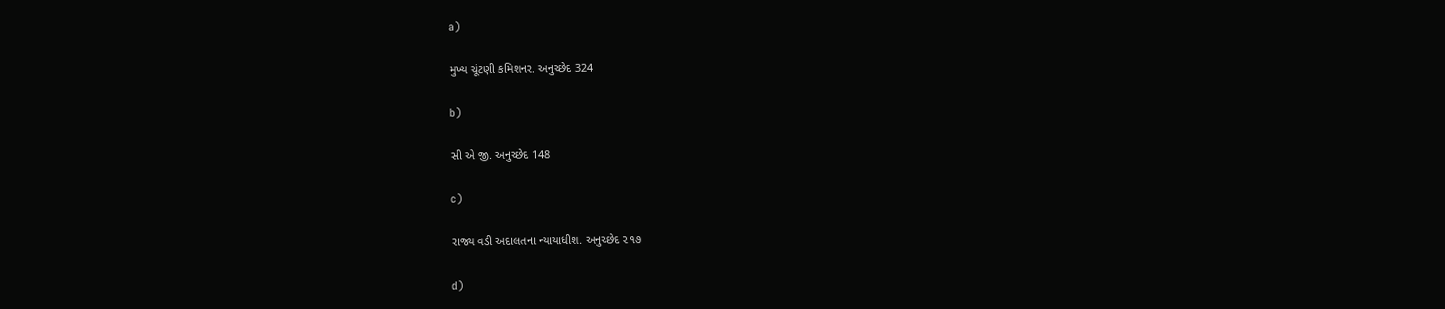a)

મુખ્ય ચૂંટણી કમિશનર. અનુચ્છેદ 324

b)

સી એ જી. અનુચ્છેદ 148

c)

રાજ્ય વડી અદાલતના ન્યાયાધીશ. અનુચ્છેદ ૨૧૭

d)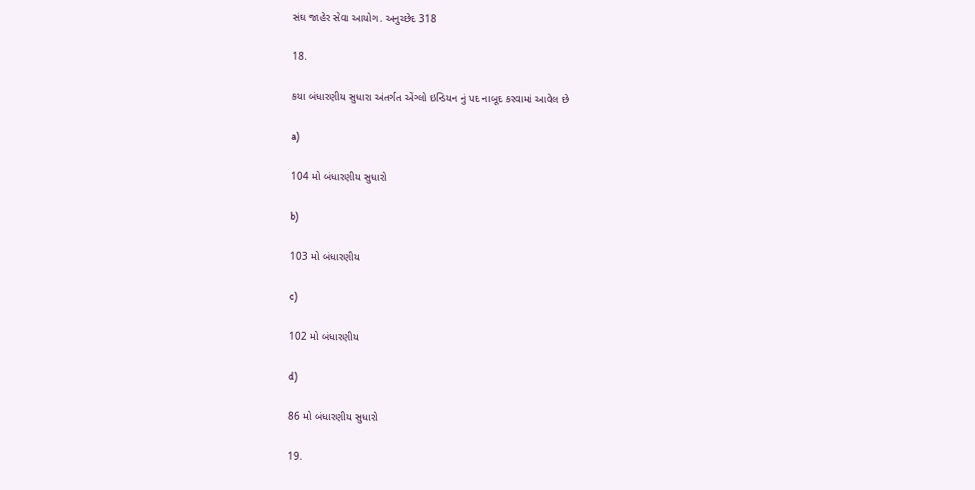સંઘ જાહેર સેવા આયોગ. અનુચ્છેદ 318

18.

કયા બંધારણીય સુધારા અંતર્ગત એંગ્લો ઇન્ડિયન નું પદ નાબૂદ કરવામાં આવેલ છે

a)

104 મો બંધારણીય સુધારો

b)

103 મો બંધારણીય

c)

102 મો બંધારણીય

d)

86 મો બંધારણીય સુધારો

19.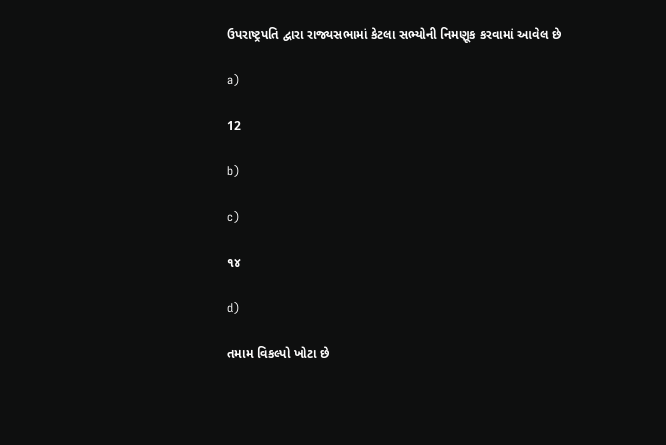ઉપરાષ્ટ્રપતિ દ્વારા રાજ્યસભામાં કેટલા સભ્યોની નિમણૂક કરવામાં આવેલ છે

a)

12

b)

c)

૧૪

d)

તમામ વિકલ્પો ખોટા છે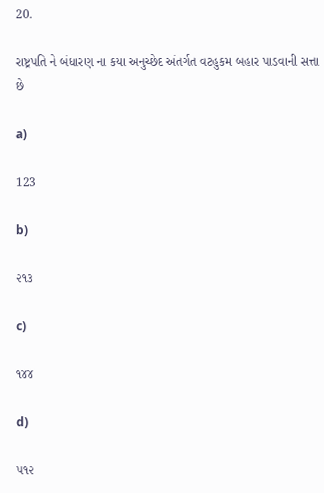20.

રાષ્ટ્રપતિ ને બંધારણ ના કયા અનુચ્છેદ અંતર્ગત વટહુકમ બહાર પાડવાની સત્તા છે

a)

123

b)

૨૧૩

c)

૧૪૪

d)

૫૧૨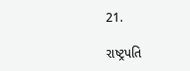21.

રાષ્ટ્રપતિ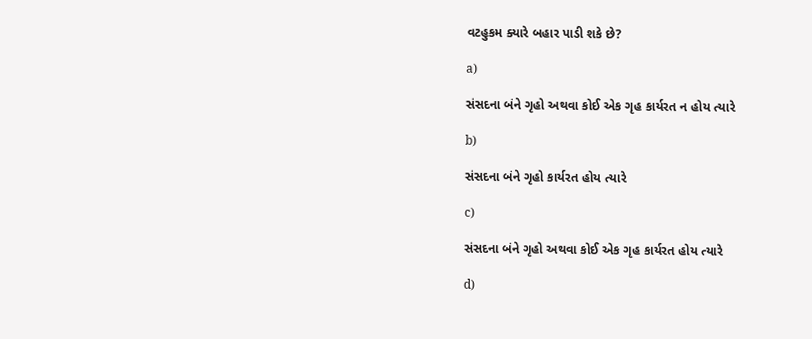વટહુકમ ક્યારે બહાર પાડી શકે છે?

a)

સંસદના બંને ગૃહો અથવા કોઈ એક ગૃહ કાર્યરત ન હોય ત્યારે

b)

સંસદના બંને ગૃહો કાર્યરત હોય ત્યારે

c)

સંસદના બંને ગૃહો અથવા કોઈ એક ગૃહ કાર્યરત હોય ત્યારે

d)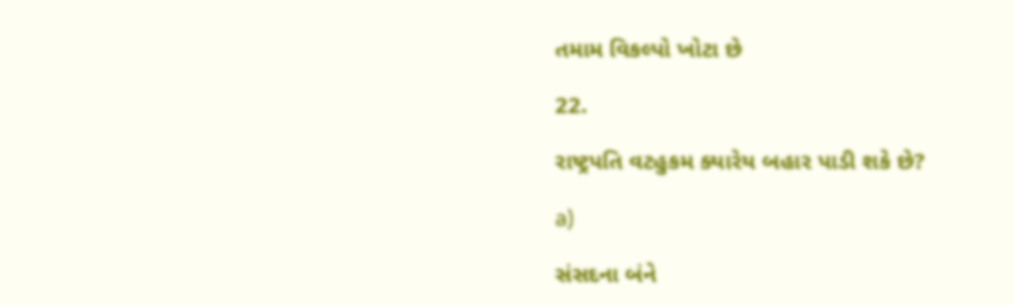તમામ વિકલ્પો ખોટા છે

22.

રાષ્ટ્રપતિ વટહુકમ ક્યારેય બહાર પાડી શકે છે?

a)

સંસદના બંને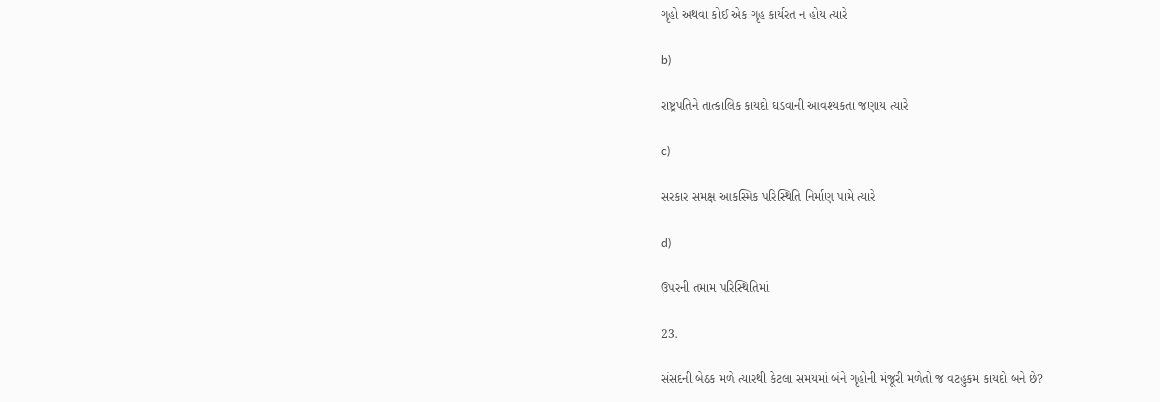ગૃહો અથવા કોઈ એક ગૃહ કાર્યરત ન હોય ત્યારે

b)

રાષ્ટ્રપતિને તાત્કાલિક કાયદો ઘડવાની આવશ્યકતા જણાય ત્યારે

c)

સરકાર સમક્ષ આકસ્મિક પરિસ્થિતિ નિર્માણ પામે ત્યારે

d)

ઉપરની તમામ પરિસ્થિતિમાં

23.

સંસદની બેઠક મળે ત્યારથી કેટલા સમયમાં બંને ગૃહોની મંજૂરી મળેતો જ વટહુકમ કાયદો બને છે?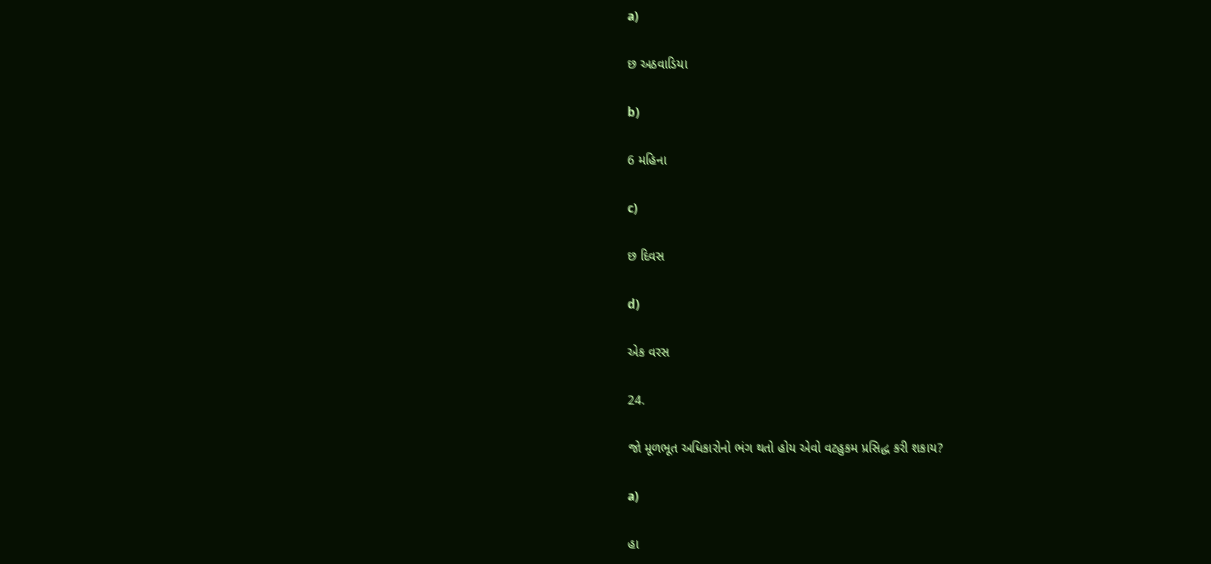a)

છ અઠવાડિયા

b)

6 મહિના

c)

છ દિવસ

d)

એક વરસ

24.

જો મૂળભૂત અધિકારોનો ભંગ થતો હોય એવો વટહુકમ પ્રસિદ્ધ કરી શકાય?

a)

હા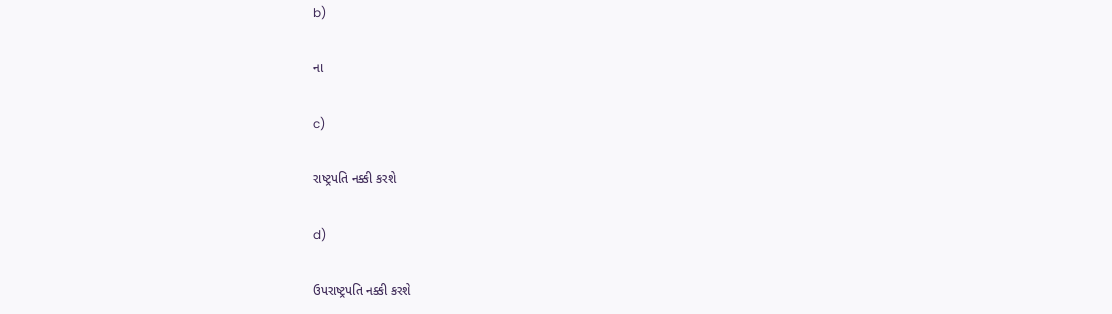b)

ના

c)

રાષ્ટ્રપતિ નક્કી કરશે

d)

ઉપરાષ્ટ્રપતિ નક્કી કરશે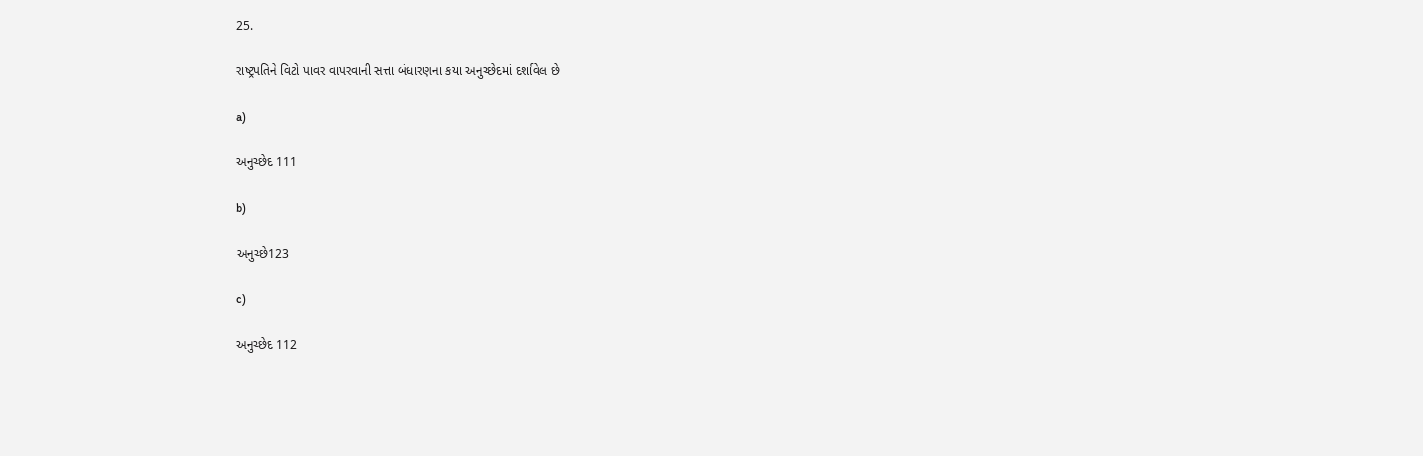25.

રાષ્ટ્રપતિને વિટો પાવર વાપરવાની સત્તા બંધારણના કયા અનુચ્છેદમાં દર્શાવેલ છે

a)

અનુચ્છેદ 111

b)

અનુચ્છે123

c)

અનુચ્છેદ 112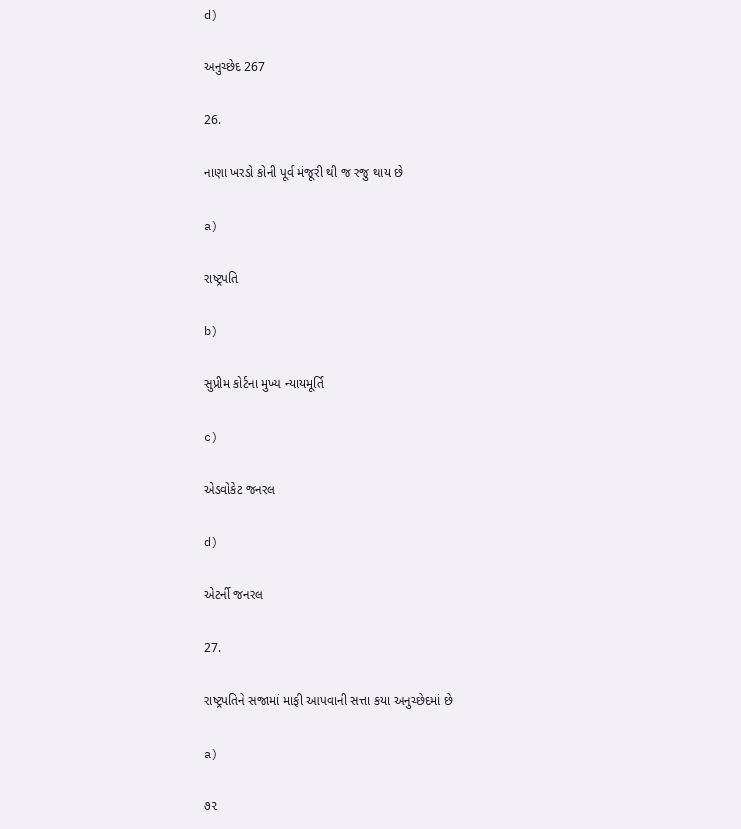d)

અનુચ્છેદ 267

26.

નાણા ખરડો કોની પૂર્વ મંજૂરી થી જ રજુ થાય છે

a)

રાષ્ટ્રપતિ

b)

સુપ્રીમ કોર્ટના મુખ્ય ન્યાયમૂર્તિ

c)

એડવોકેટ જનરલ

d)

એટર્ની જનરલ

27.

રાષ્ટ્રપતિને સજામાં માફી આપવાની સત્તા કયા અનુચ્છેદમાં છે

a)

૭૨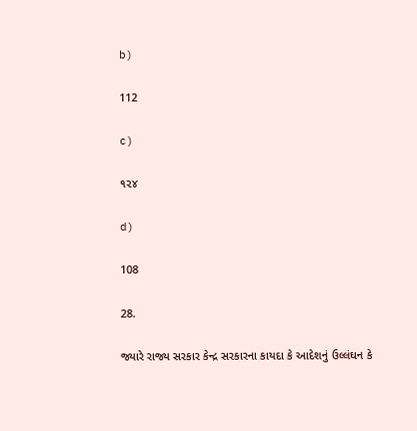b)

112

c)

૧૨૪

d)

108

28.

જ્યારે રાજ્ય સરકાર કેન્દ્ર સરકારના કાયદા કે આદેશનું ઉલ્લંઘન કે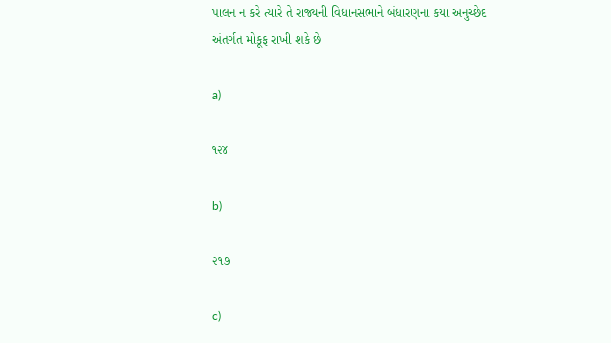પાલન ન કરે ત્યારે તે રાજ્યની વિધાનસભાને બંધારણના કયા અનુચ્છેદ અંતર્ગત મોકૂફ રાખી શકે છે

a)

૧૨૪

b)

૨૧૭

c)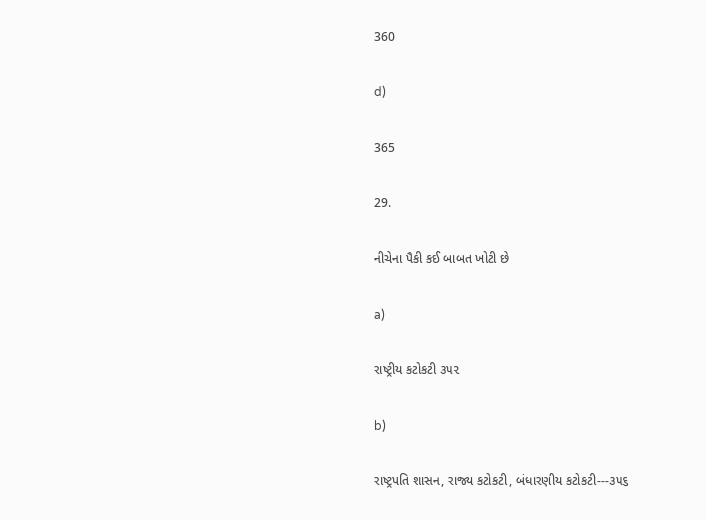360

d)

365

29.

નીચેના પૈકી કઈ બાબત ખોટી છે

a)

રાષ્ટ્રીય કટોકટી ૩૫૨

b)

રાષ્ટ્રપતિ શાસન, રાજ્ય કટોકટી, બંધારણીય કટોકટી---૩૫૬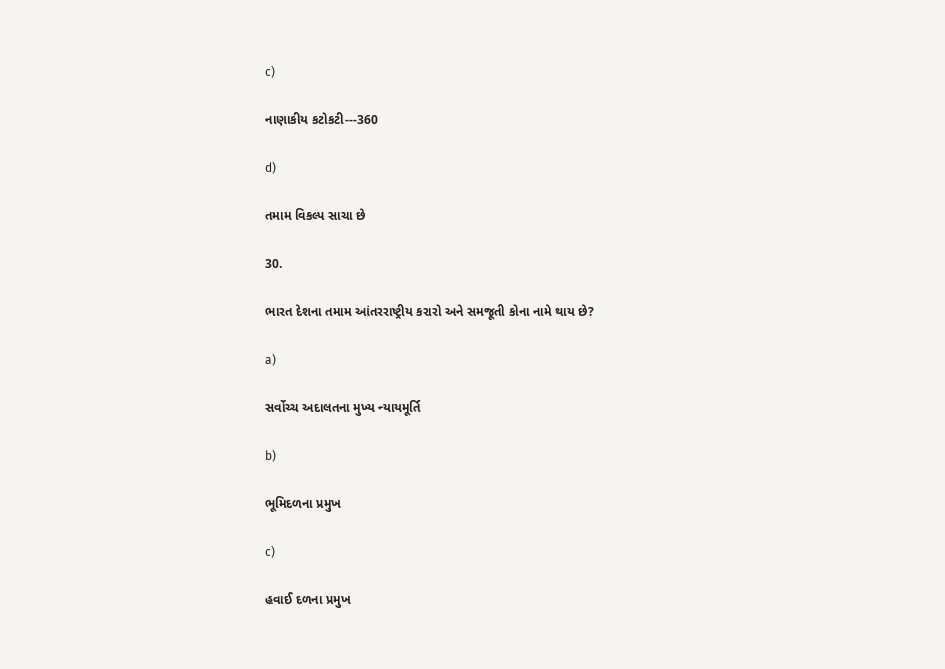c)

નાણાકીય કટોકટી---360

d)

તમામ વિકલ્પ સાચા છે

30.

ભારત દેશના તમામ આંતરરાષ્ટ્રીય કરારો અને સમજૂતી કોના નામે થાય છે?

a)

સર્વોચ્ચ અદાલતના મુખ્ય ન્યાયમૂર્તિ

b)

ભૂમિદળના પ્રમુખ

c)

હવાઈ દળના પ્રમુખ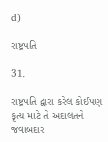d)

રાષ્ટ્રપતિ

31.

રાષ્ટ્રપતિ દ્વારા કરેલ કોઈપણ કૃત્ય માટે તે અદાલતને જવાબદાર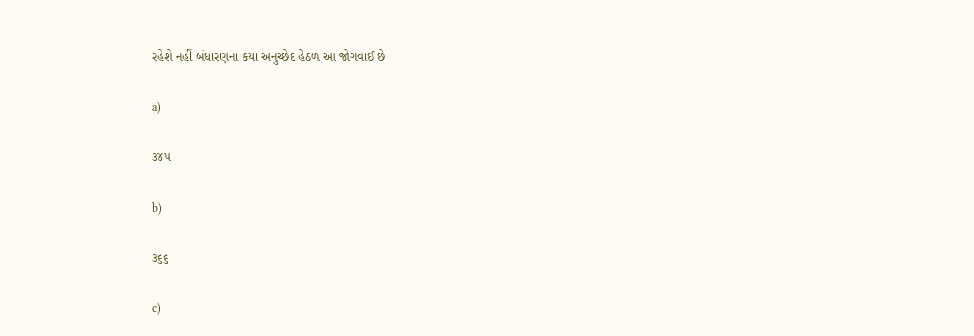રહેશે નહીં બંધારણના કયા અનુચ્છેદ હેઠળ આ જોગવાઈ છે

a)

૩૪૫

b)

૩૬૬

c)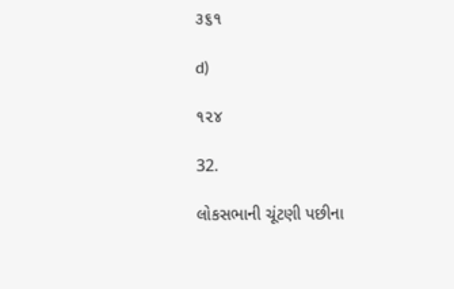૩૬૧

d)

૧૨૪

32.

લોકસભાની ચૂંટણી પછીના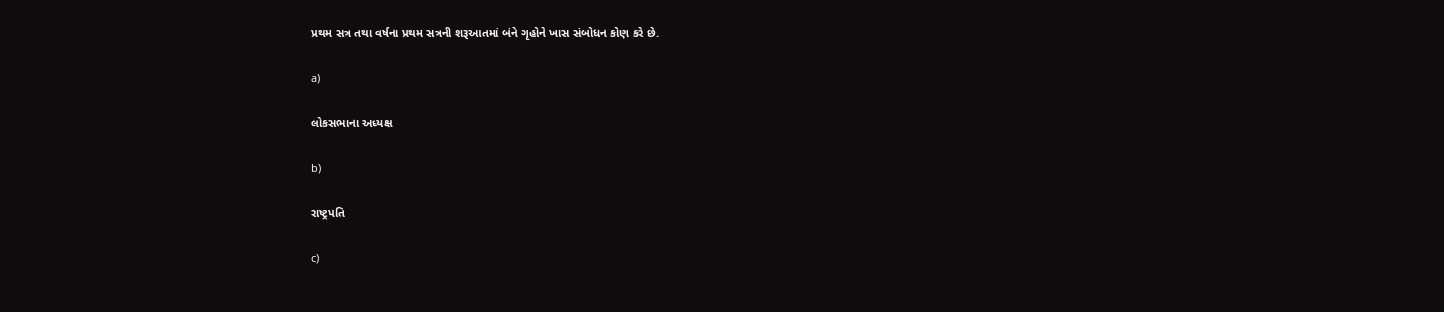પ્રથમ સત્ર તથા વર્ષના પ્રથમ સત્રની શરૂઆતમાં બંને ગૃહોને ખાસ સંબોધન કોણ કરે છે.

a)

લોકસભાના અધ્યક્ષ

b)

રાષ્ટ્રપતિ

c)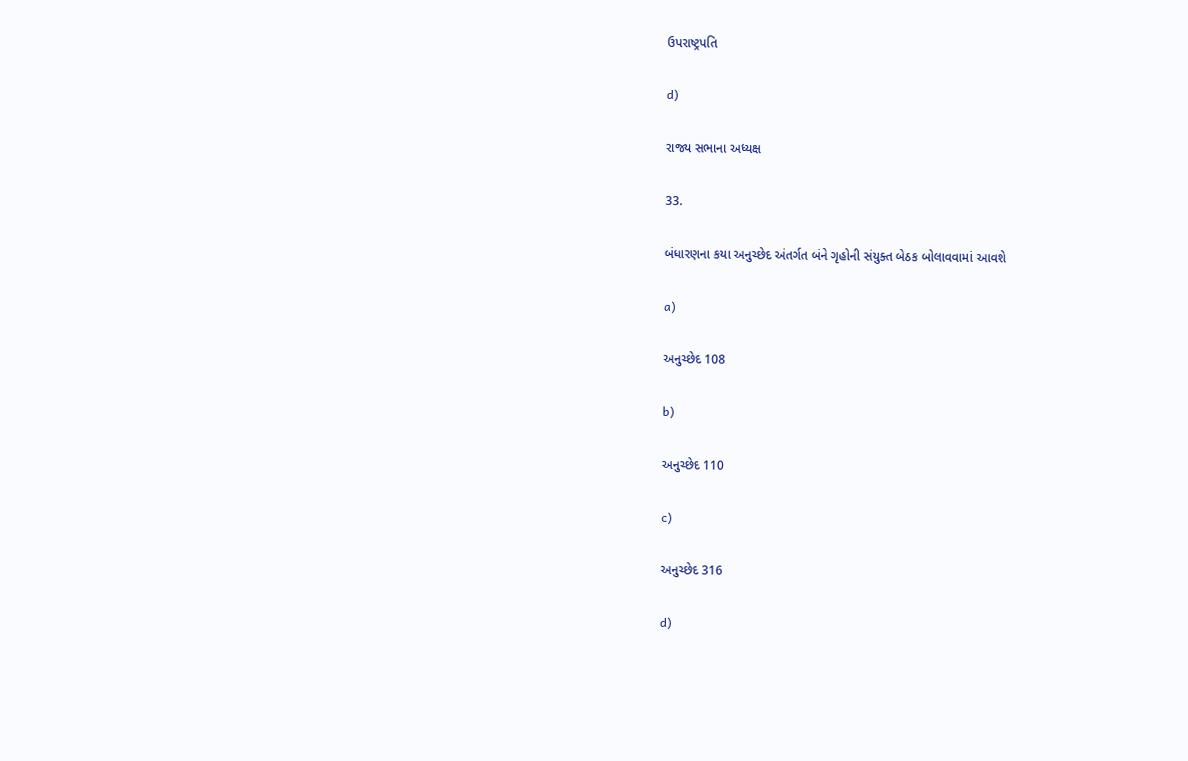ઉપરાષ્ટ્રપતિ

d)

રાજ્ય સભાના અધ્યક્ષ

33.

બંધારણના કયા અનુચ્છેદ અંતર્ગત બંને ગૃહોની સંયુક્ત બેઠક બોલાવવામાં આવશે

a)

અનુચ્છેદ 108

b)

અનુચ્છેદ 110

c)

અનુચ્છેદ 316

d)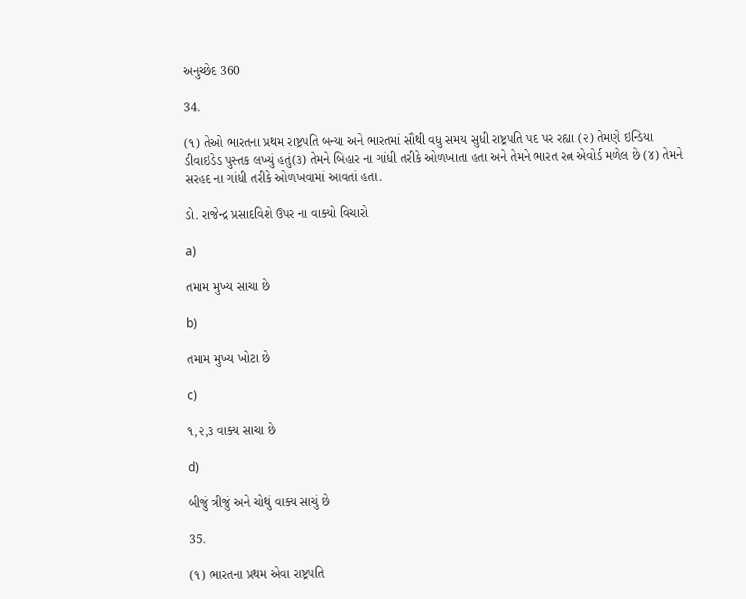અનુચ્છેદ 360

34.

(૧) તેઓ ભારતના પ્રથમ રાષ્ટ્રપતિ બન્યા અને ભારતમાં સૌથી વધુ સમય સુધી રાષ્ટ્રપતિ પદ પર રહ્યા (૨) તેમણે ઇન્ડિયા ડીવાઇડેડ પુસ્તક લખ્યું હતું(૩) તેમને બિહાર ના ગાંધી તરીકે ઓળખાતા હતા અને તેમને ભારત રત્ન એવોર્ડ મળેલ છે (૪) તેમને સરહદ ના ગાંધી તરીકે ઓળખવામાં આવતાં હતા.

ડો. રાજેન્દ્ર પ્રસાદવિશે ઉપર ના વાક્યો વિચારો

a)

તમામ મુખ્ય સાચા છે

b)

તમામ મુખ્ય ખોટા છે

c)

૧,૨,૩ વાક્ય સાચા છે

d)

બીજું ત્રીજું અને ચોથું વાક્ય સાચું છે

35.

(૧) ભારતના પ્રથમ એવા રાષ્ટ્રપતિ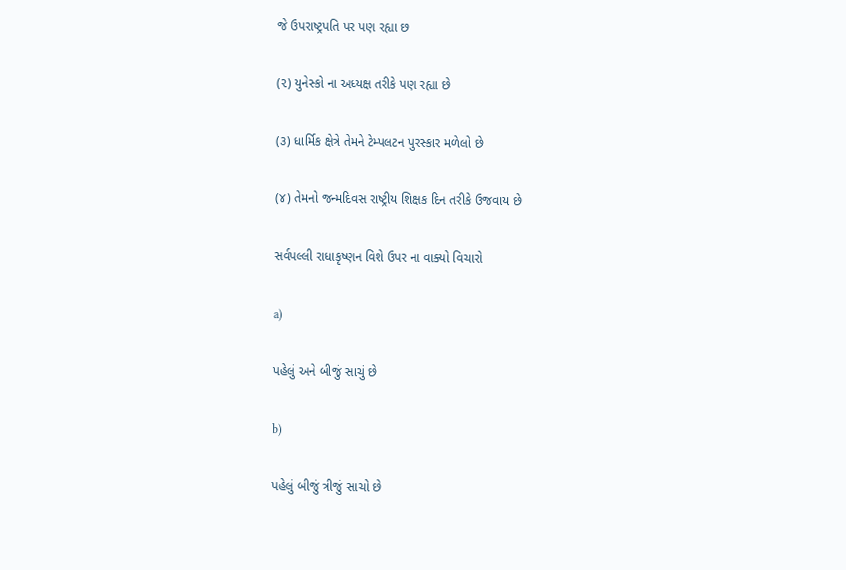જે ઉપરાષ્ટ્રપતિ પર પણ રહ્યા છ

(૨) યુનેસ્કો ના અધ્યક્ષ તરીકે પણ રહ્યા છે

(૩) ધાર્મિક ક્ષેત્રે તેમને ટેમ્પલટન પુરસ્કાર મળેલો છે

(૪) તેમનો જન્મદિવસ રાષ્ટ્રીય શિક્ષક દિન તરીકે ઉજવાય છે

સર્વપલ્લી રાધાકૃષ્ણન વિશે ઉપર ના વાક્યો વિચારો

a)

પહેલું અને બીજું સાચું છે

b)

પહેલું બીજું ત્રીજું સાચો છે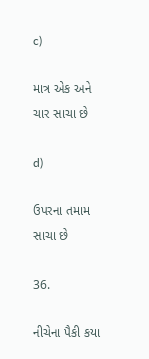c)

માત્ર એક અને ચાર સાચા છે

d)

ઉપરના તમામ સાચા છે

36.

નીચેના પૈકી કયા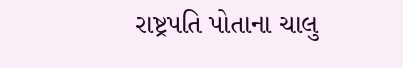રાષ્ટ્રપતિ પોતાના ચાલુ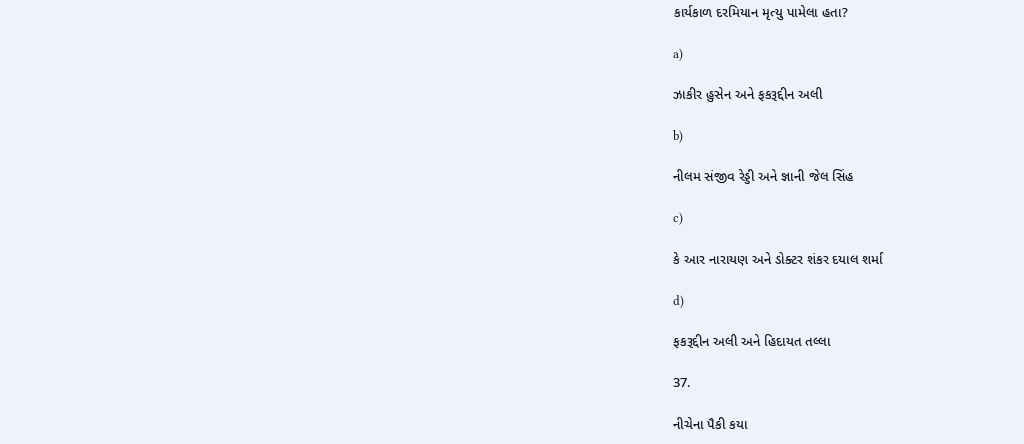કાર્યકાળ દરમિયાન મૃત્યુ પામેલા હતા?

a)

ઝાકીર હુસેન અને ફકરૂદ્દીન અલી

b)

નીલમ સંજીવ રેડ્ડી અને જ્ઞાની જેલ સિંહ

c)

કે આર નારાયણ અને ડોક્ટર શંકર દયાલ શર્મા

d)

ફકરૂદ્દીન અલી અને હિદાયત તલ્લા

37.

નીચેના પૈકી કયા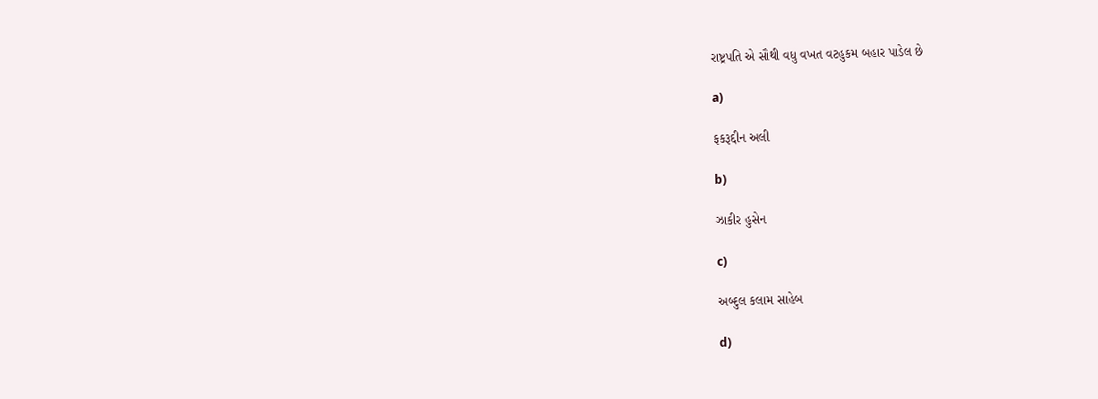રાષ્ટ્રપતિ એ સૌથી વધુ વખત વટહુકમ બહાર પાડેલ છે

a)

ફકરૂદ્દીન અલી

b)

ઝાકીર હુસેન

c)

અબ્દુલ કલામ સાહેબ

d)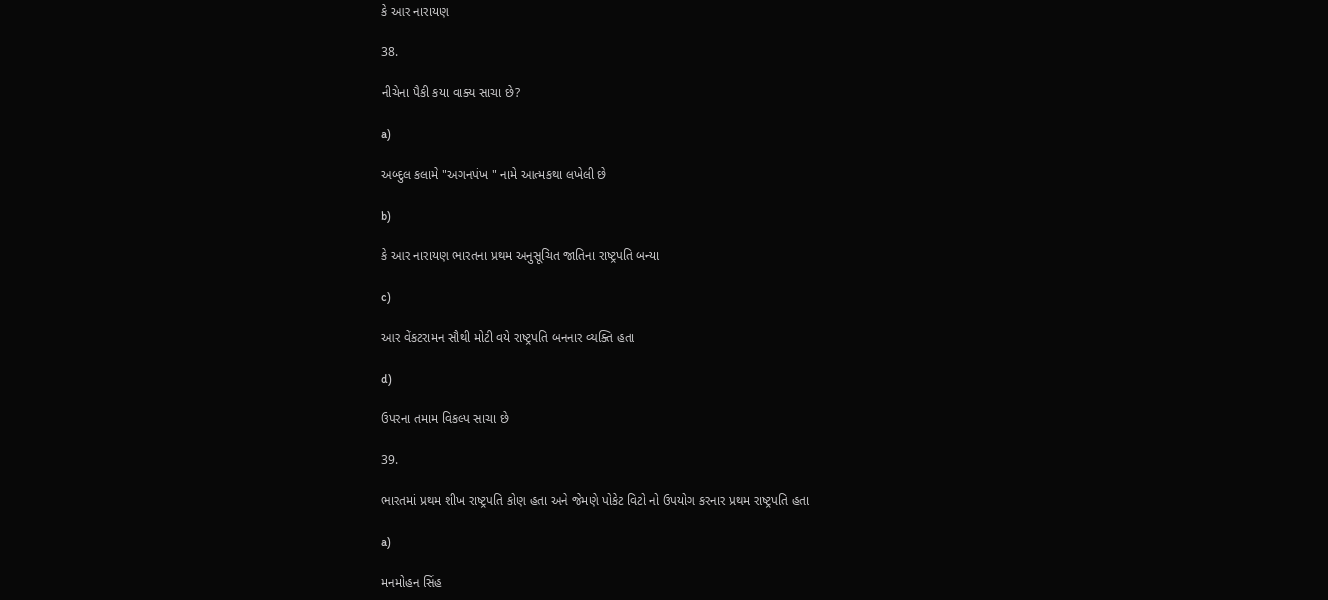કે આર નારાયણ

38.

નીચેના પૈકી કયા વાક્ય સાચા છે?

a)

અબ્દુલ કલામે "અગનપંખ " નામે આત્મકથા લખેલી છે

b)

કે આર નારાયણ ભારતના પ્રથમ અનુસૂચિત જાતિના રાષ્ટ્રપતિ બન્યા

c)

આર વેંકટરામન સૌથી મોટી વયે રાષ્ટ્રપતિ બનનાર વ્યક્તિ હતા

d)

ઉપરના તમામ વિકલ્પ સાચા છે

39.

ભારતમાં પ્રથમ શીખ રાષ્ટ્રપતિ કોણ હતા અને જેમણે પોકેટ વિટો નો ઉપયોગ કરનાર પ્રથમ રાષ્ટ્રપતિ હતા

a)

મનમોહન સિંહ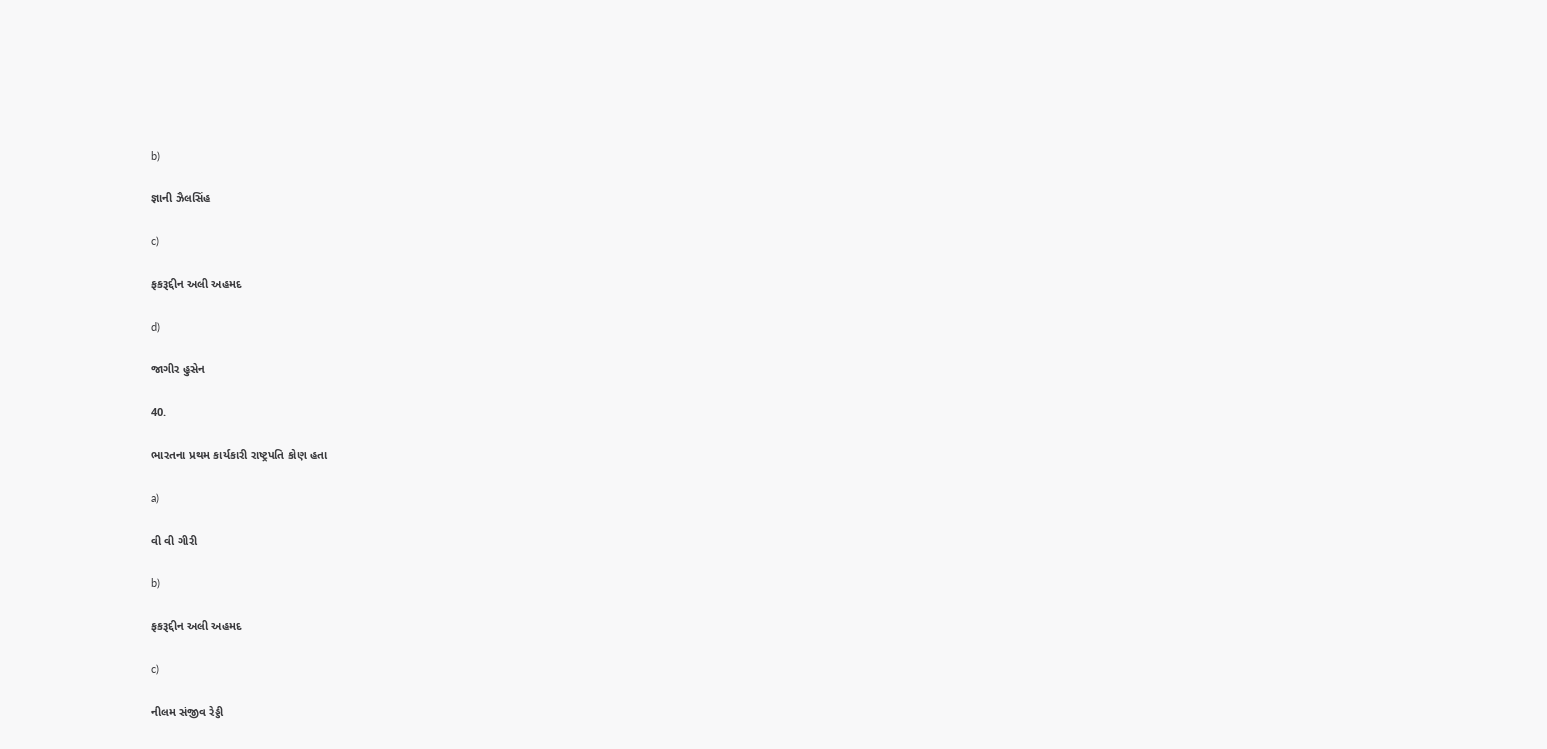b)

જ્ઞાની ઝૈલસિંહ

c)

ફકરૂદ્દીન અલી અહમદ

d)

જાગીર હુસેન

40.

ભારતના પ્રથમ કાર્યકારી રાષ્ટ્રપતિ કોણ હતા

a)

વી વી ગીરી

b)

ફકરૂદ્દીન અલી અહમદ

c)

નીલમ સંજીવ રેડ્ડી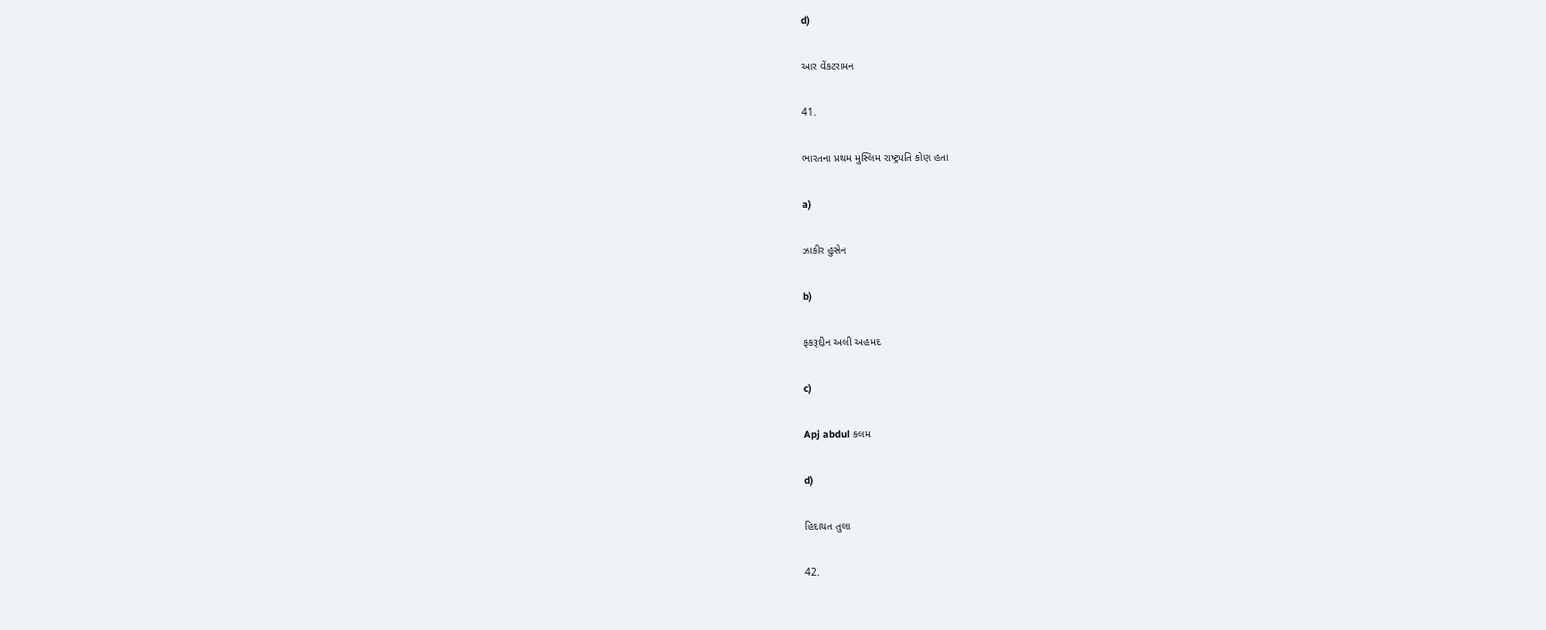d)

આર વેંકટરામન

41.

ભારતના પ્રથમ મુસ્લિમ રાષ્ટ્રપતિ કોણ હતા

a)

ઝાકીર હુસેન

b)

ફકરૂદ્દીન અલી અહમદ

c)

Apj abdul કલમ

d)

હિદાયત તુલા

42.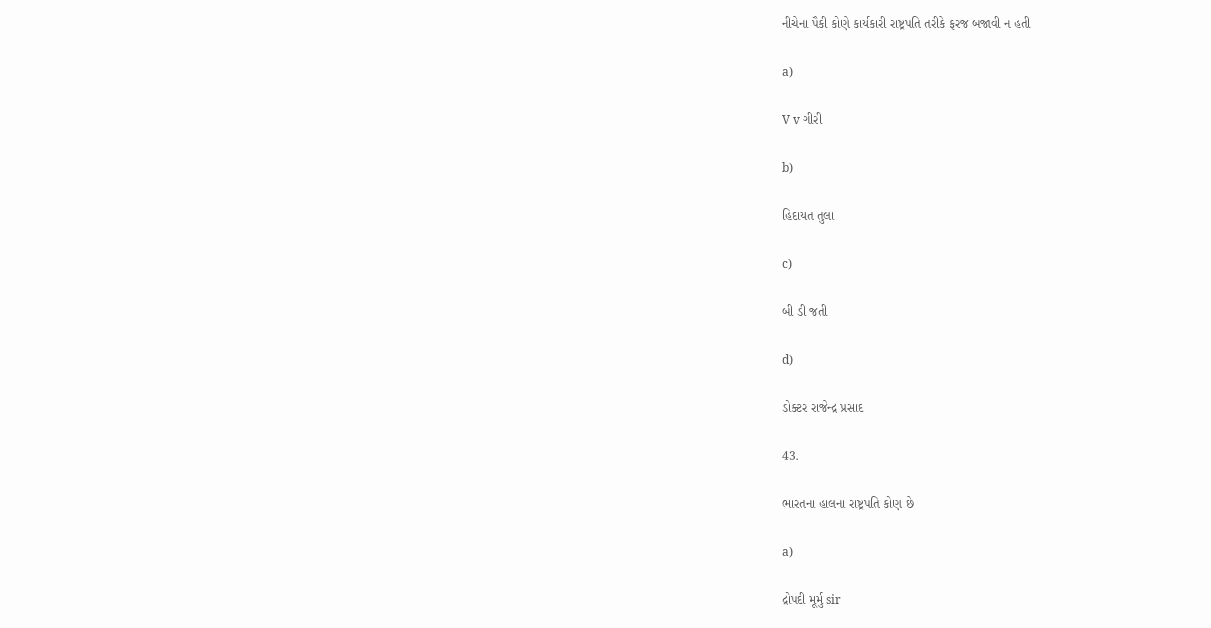નીચેના પૈકી કોણે કાર્યકારી રાષ્ટ્રપતિ તરીકે ફરજ બજાવી ન હતી

a)

V v ગીરી

b)

હિદાયત તુલા

c)

બી ડી જતી

d)

ડોક્ટર રાજેન્દ્ર પ્રસાદ

43.

ભારતના હાલના રાષ્ટ્રપતિ કોણ છે

a)

દ્રોપદી મૂર્મુ sir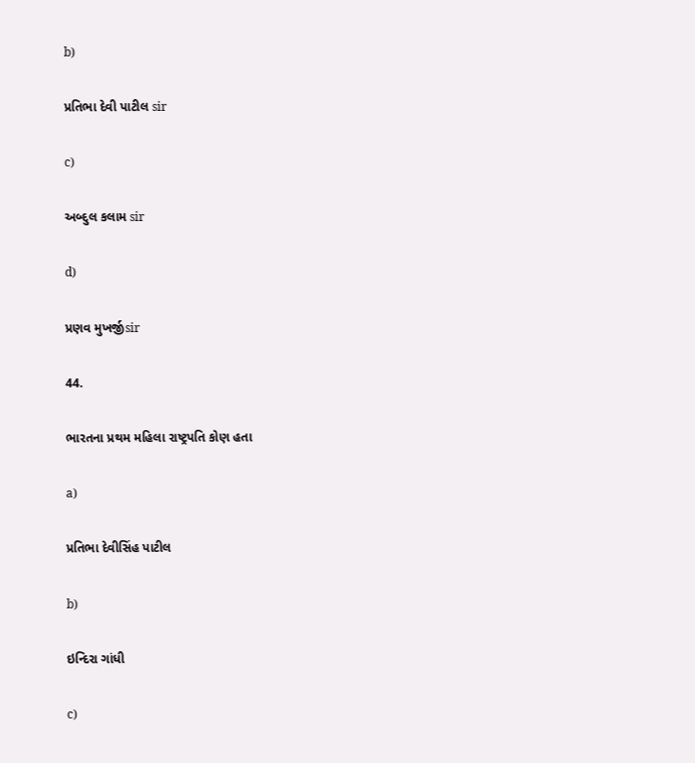b)

પ્રતિભા દેવી પાટીલ sir

c)

અબ્દુલ કલામ sir

d)

પ્રણવ મુખર્જીsir

44.

ભારતના પ્રથમ મહિલા રાષ્ટ્રપતિ કોણ હતા

a)

પ્રતિભા દેવીસિંહ પાટીલ

b)

ઇન્દિરા ગાંધી

c)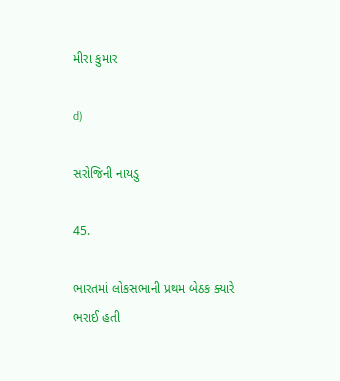મીરા કુમાર

d)

સરોજિની નાયડુ

45.

ભારતમાં લોકસભાની પ્રથમ બેઠક ક્યારે ભરાઈ હતી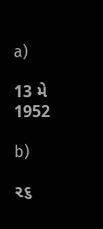a)

13 મે 1952

b)

૨૬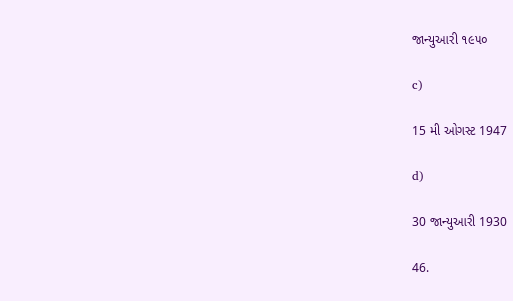જાન્યુઆરી ૧૯૫૦

c)

15 મી ઓગસ્ટ 1947

d)

30 જાન્યુઆરી 1930

46.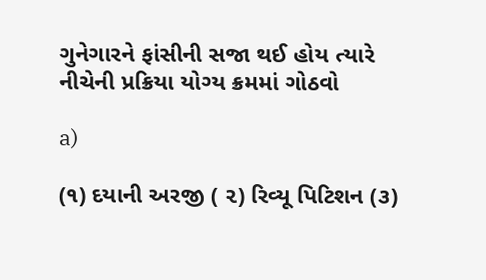ગુનેગારને ફાંસીની સજા થઈ હોય ત્યારે નીચેની પ્રક્રિયા યોગ્ય ક્રમમાં ગોઠવો

a)

(૧) દયાની અરજી ( ૨) રિવ્યૂ પિટિશન (૩)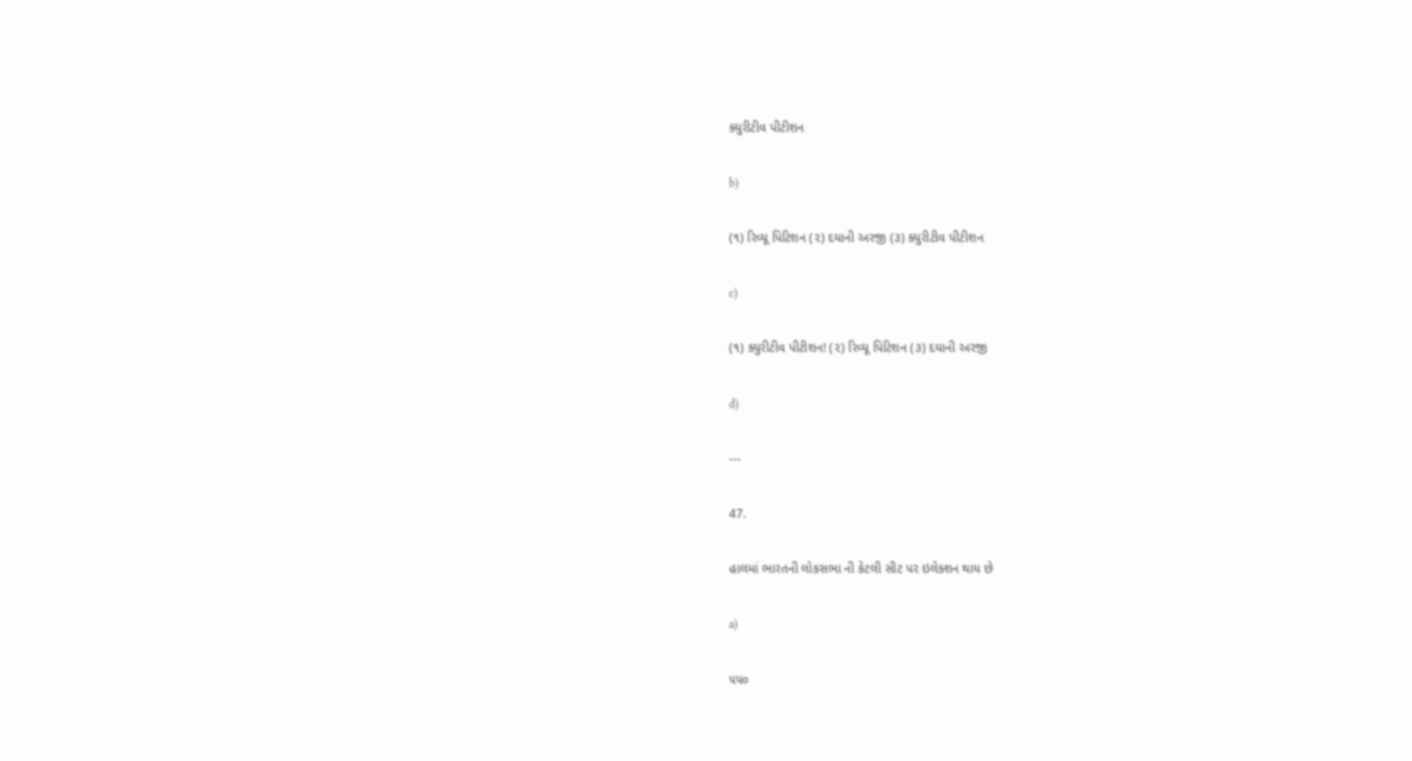ક્યુરીટીવ પીટીશન

b)

(૧) રિવ્યૂ પિટિશન (૨) દયાની અરજી (૩) ક્યુરીટીવ પીટીશન

c)

(૧) ક્યુરીટીવ પીટીશન! (૨) રિવ્યૂ પિટિશન (૩) દયાની અરજી

d)

---

47.

હાલમાં ભારતની લોકસભા ની કેટલી સીટ પર ઇલેક્શન થાય છે

a)

૫૫૦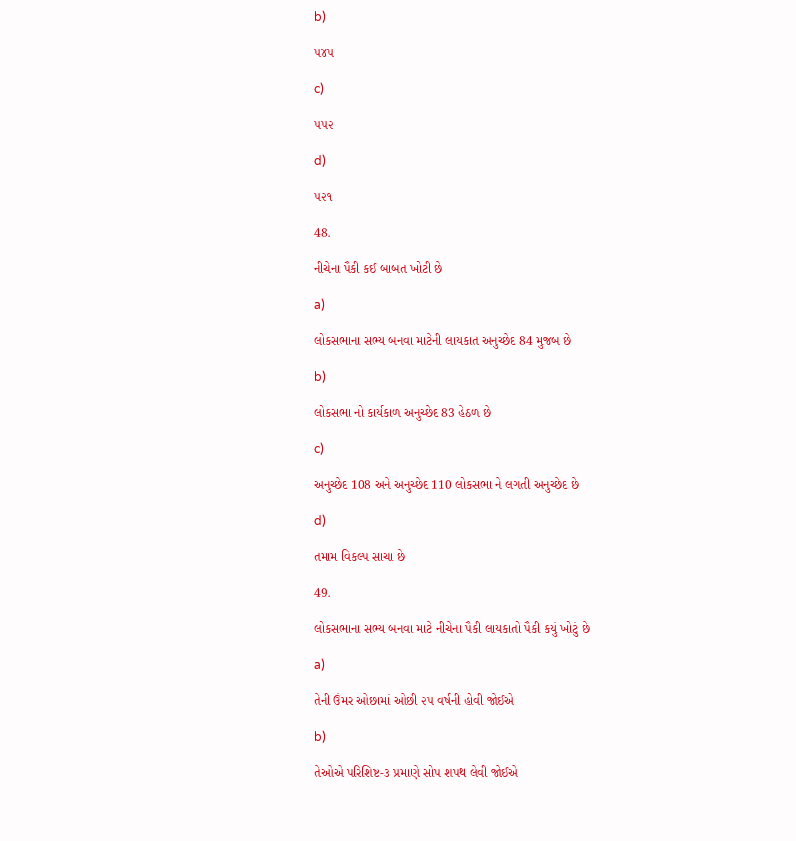b)

૫૪૫

c)

૫૫૨

d)

૫૨૧

48.

નીચેના પૈકી કઈ બાબત ખોટી છે

a)

લોકસભાના સભ્ય બનવા માટેની લાયકાત અનુચ્છેદ 84 મુજબ છે

b)

લોકસભા નો કાર્યકાળ અનુચ્છેદ 83 હેઠળ છે

c)

અનુચ્છેદ 108 અને અનુચ્છેદ 110 લોકસભા ને લગતી અનુચ્છેદ છે

d)

તમામ વિકલ્પ સાચા છે

49.

લોકસભાના સભ્ય બનવા માટે નીચેના પૈકી લાયકાતો પૈકી કયું ખોટું છે

a)

તેની ઉંમર ઓછામાં ઓછી ૨૫ વર્ષની હોવી જોઈએ

b)

તેઓએ પરિશિષ્ટ-૩ પ્રમાણે સોપ શપથ લેવી જોઈએ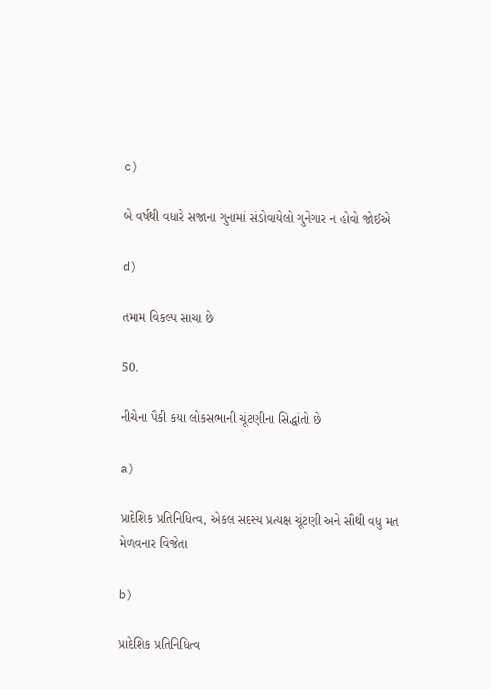c)

બે વર્ષથી વધારે સજાના ગુનામાં સંડોવાયેલો ગુનેગાર ન હોવો જોઈએ

d)

તમામ વિકલ્પ સાચા છે

50.

નીચેના પૈકી કયા લોકસભાની ચૂંટણીના સિદ્ધાંતો છે

a)

પ્રાદેશિક પ્રતિનિધિત્વ, એકલ સદસ્ય પ્રત્યક્ષ ચૂંટણી અને સૌથી વધુ મત મેળવનાર વિજેતા

b)

પ્રાદેશિક પ્રતિનિધિત્વ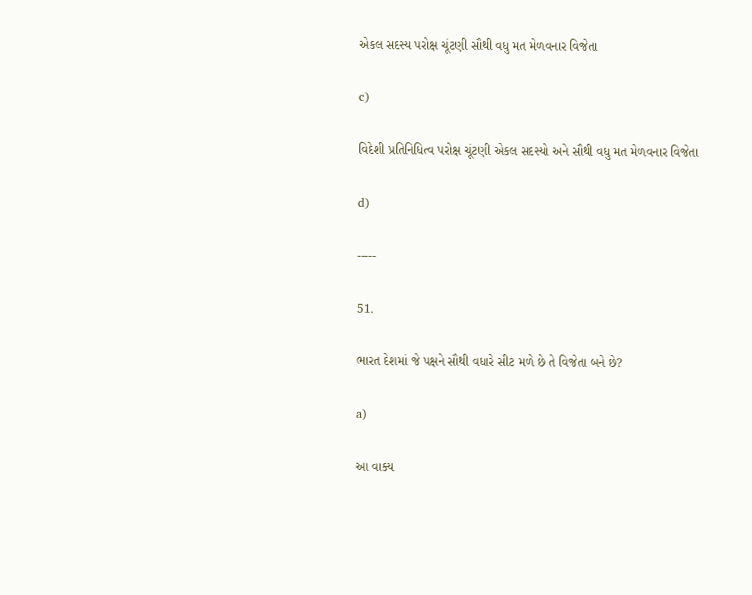એકલ સદસ્ય પરોક્ષ ચૂંટણી સૌથી વધુ મત મેળવનાર વિજેતા

c)

વિદેશી પ્રતિનિધિત્વ પરોક્ષ ચૂંટણી એકલ સદસ્યો અને સૌથી વધુ મત મેળવનાર વિજેતા

d)

-----

51.

ભારત દેશમાં જે પક્ષને સૌથી વધારે સીટ મળે છે તે વિજેતા બને છે?

a)

આ વાક્ય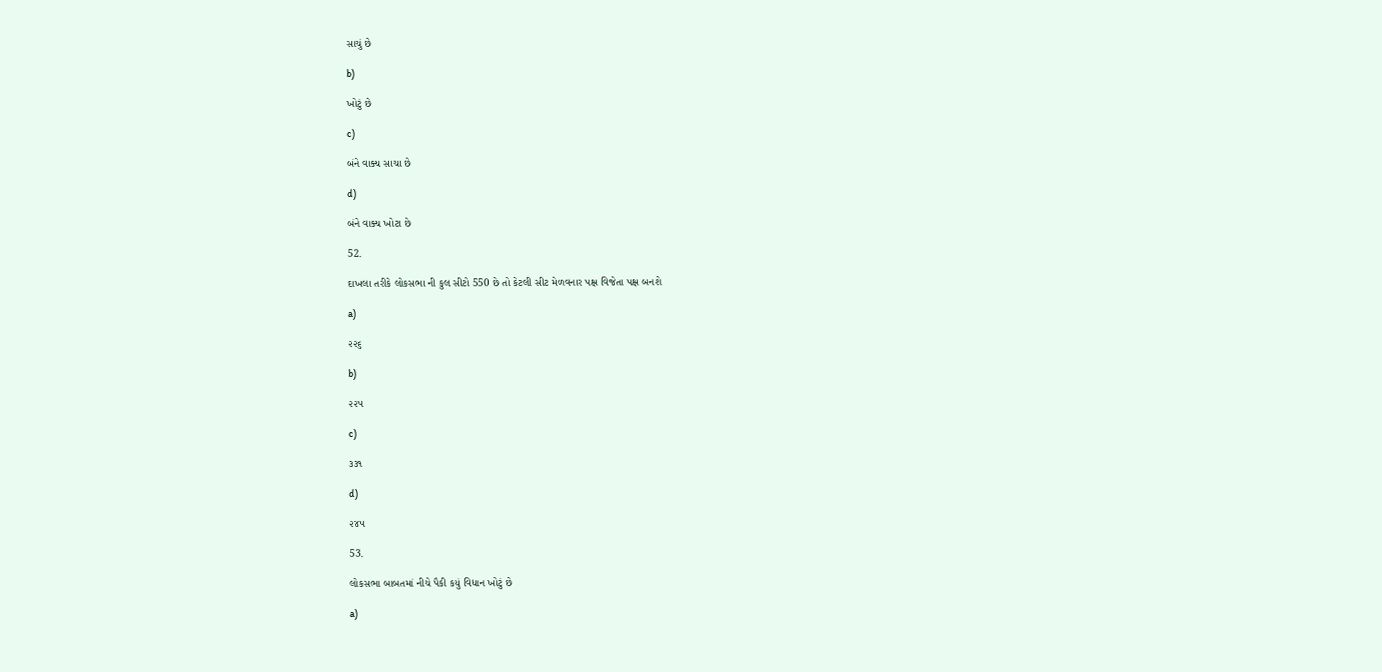સાચું છે

b)

ખોટું છે

c)

બંને વાક્ય સાચા છે

d)

બંને વાક્ય ખોટા છે

52.

દાખલા તરીકે લોકસભા ની કુલ સીટો 550 છે તો કેટલી સીટ મેળવનાર પક્ષ વિજેતા પક્ષ બનશે

a)

૨૨૬

b)

૨૨૫

c)

૩૩૧

d)

૨૪૫

53.

લોકસભા બાબતમાં નીચે પૈકી કયું વિધાન ખોટું છે

a)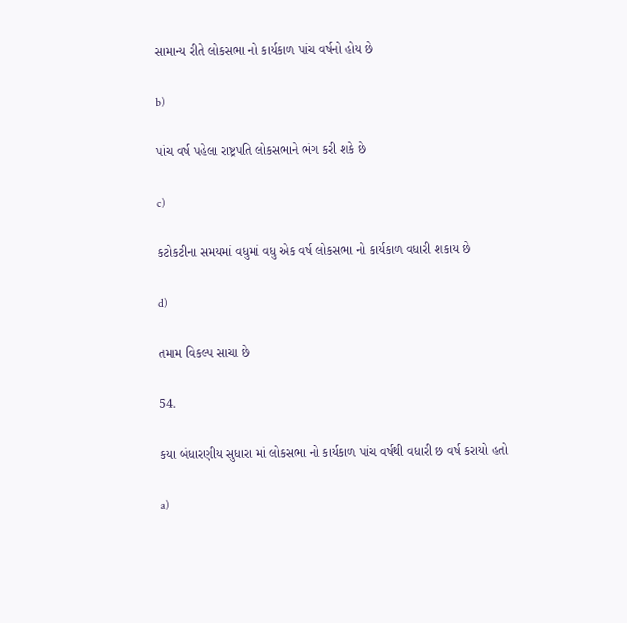સામાન્ય રીતે લોકસભા નો કાર્યકાળ પાંચ વર્ષનો હોય છે

b)

પાંચ વર્ષ પહેલા રાષ્ટ્રપતિ લોકસભાને ભંગ કરી શકે છે

c)

કટોકટીના સમયમાં વધુમાં વધુ એક વર્ષ લોકસભા નો કાર્યકાળ વધારી શકાય છે

d)

તમામ વિકલ્પ સાચા છે

54.

કયા બંધારણીય સુધારા માં લોકસભા નો કાર્યકાળ પાંચ વર્ષથી વધારી છ વર્ષ કરાયો હતો

a)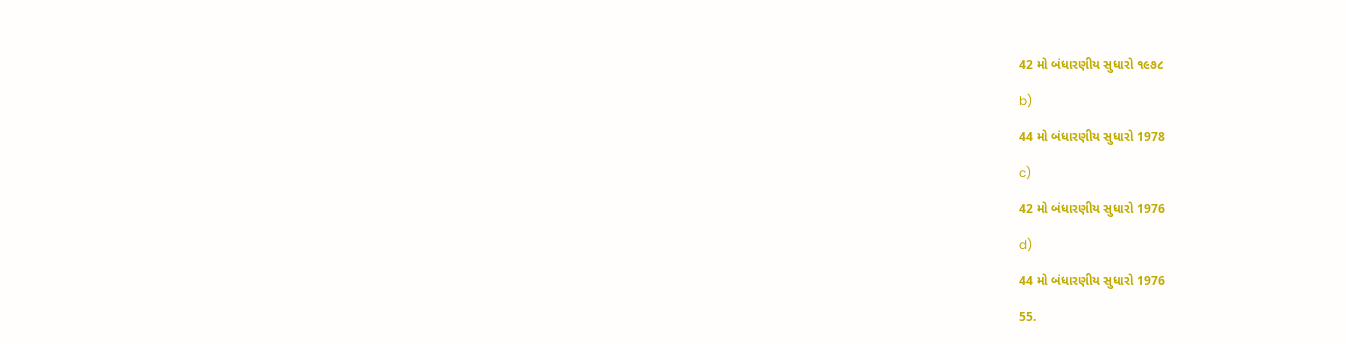42 મો બંધારણીય સુધારો ૧૯૭૮

b)

44 મો બંધારણીય સુધારો 1978

c)

42 મો બંધારણીય સુધારો 1976

d)

44 મો બંધારણીય સુધારો 1976

55.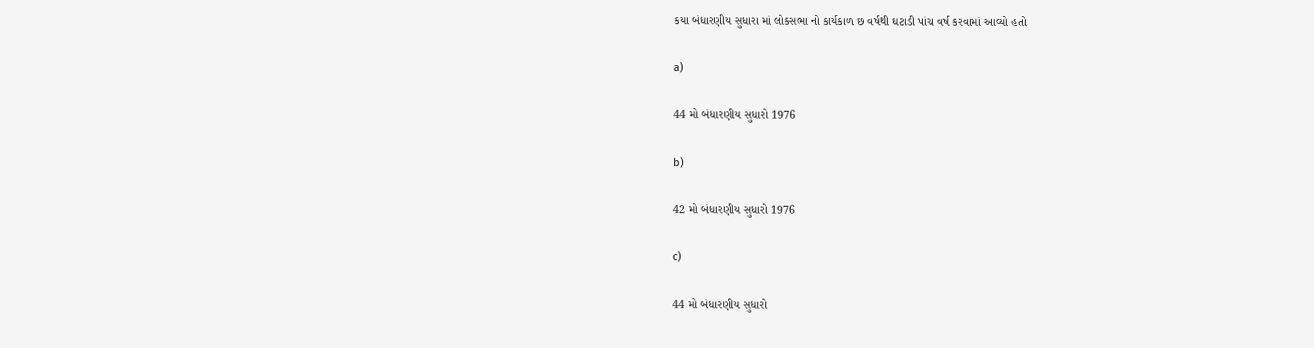કયા બંધારણીય સુધારા માં લોકસભા નો કાર્યકાળ છ વર્ષથી ઘટાડી પાંચ વર્ષ કરવામાં આવ્યો હતો

a)

44 મો બંધારણીય સુધારો 1976

b)

42 મો બંધારણીય સુધારો 1976

c)

44 મો બંધારણીય સુધારો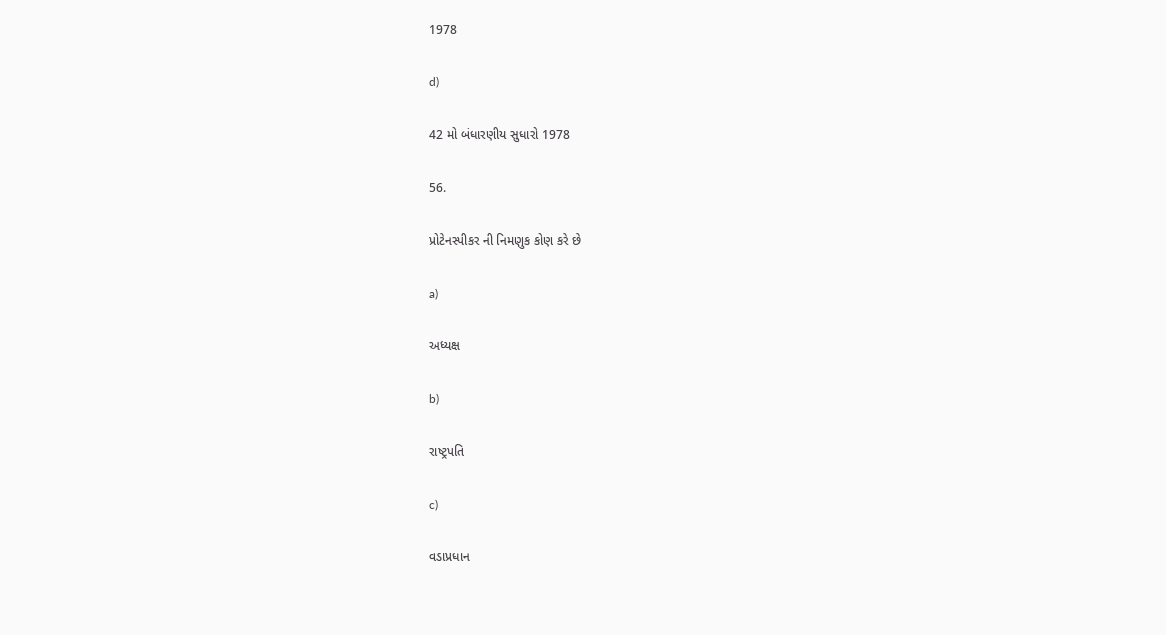1978

d)

42 મો બંધારણીય સુધારો 1978

56.

પ્રોટેનસ્પીકર ની નિમણુક કોણ કરે છે

a)

અધ્યક્ષ

b)

રાષ્ટ્રપતિ

c)

વડાપ્રધાન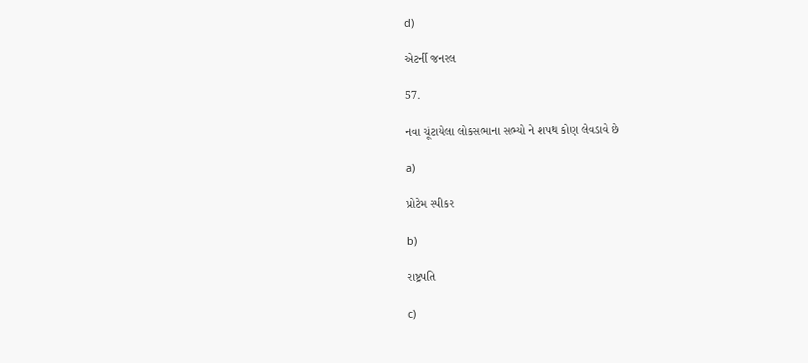d)

એટર્ની જનરલ

57.

નવા ચૂંટાયેલા લોકસભાના સભ્યો ને શપથ કોણ લેવડાવે છે

a)

પ્રોટેમ સ્પીકર

b)

રાષ્ટ્રપતિ

c)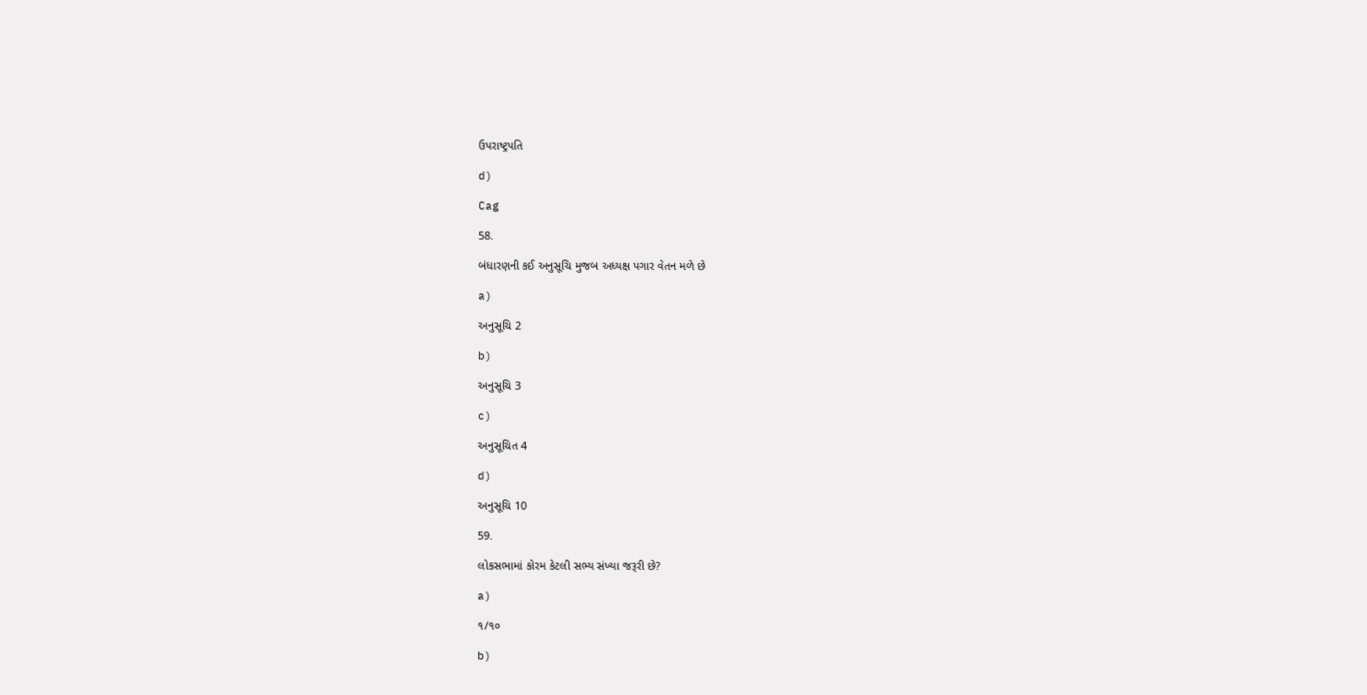ઉપરાષ્ટ્રપતિ

d)

Cag

58.

બંધારણની કઈ અનુસૂચિ મુજબ અધ્યક્ષ પગાર વેતન મળે છે

a)

અનુસૂચિ 2

b)

અનુસૂચિ 3

c)

અનુસૂચિત 4

d)

અનુસૂચિ 10

59.

લોકસભામાં કોરમ કેટલી સભ્ય સંખ્યા જરૂરી છે?

a)

૧/૧૦

b)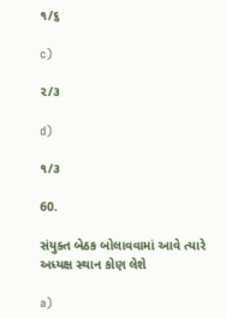૧/૬

c)

૨/૩

d)

૧/૩

60.

સંયુક્ત બેઠક બોલાવવામાં આવે ત્યારે અધ્યક્ષ સ્થાન કોણ લેશે

a)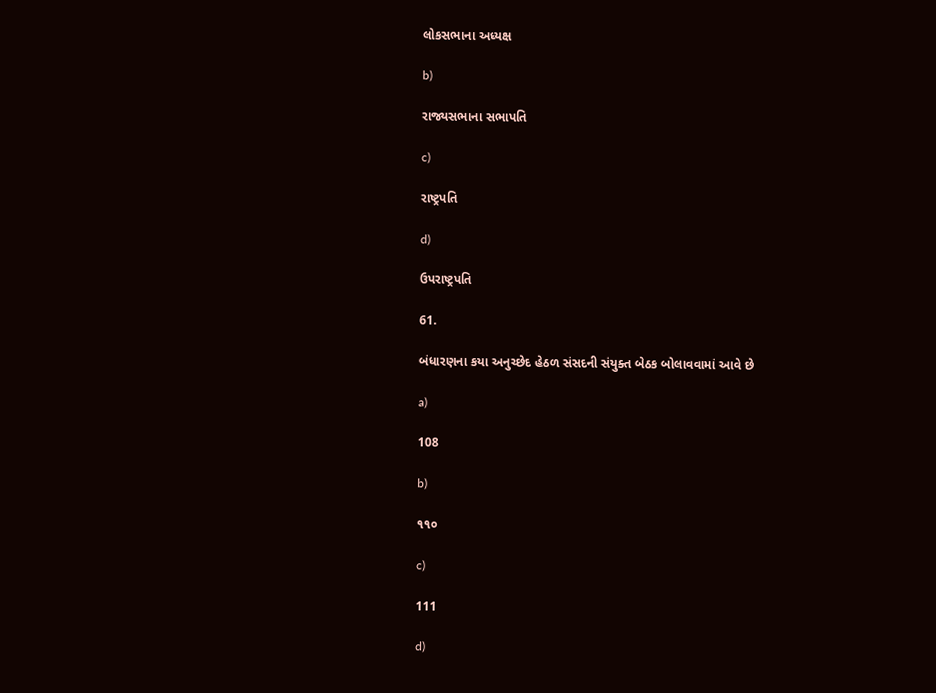લોકસભાના અધ્યક્ષ

b)

રાજ્યસભાના સભાપતિ

c)

રાષ્ટ્રપતિ

d)

ઉપરાષ્ટ્રપતિ

61.

બંધારણના કયા અનુચ્છેદ હેઠળ સંસદની સંયુક્ત બેઠક બોલાવવામાં આવે છે

a)

108

b)

૧૧૦

c)

111

d)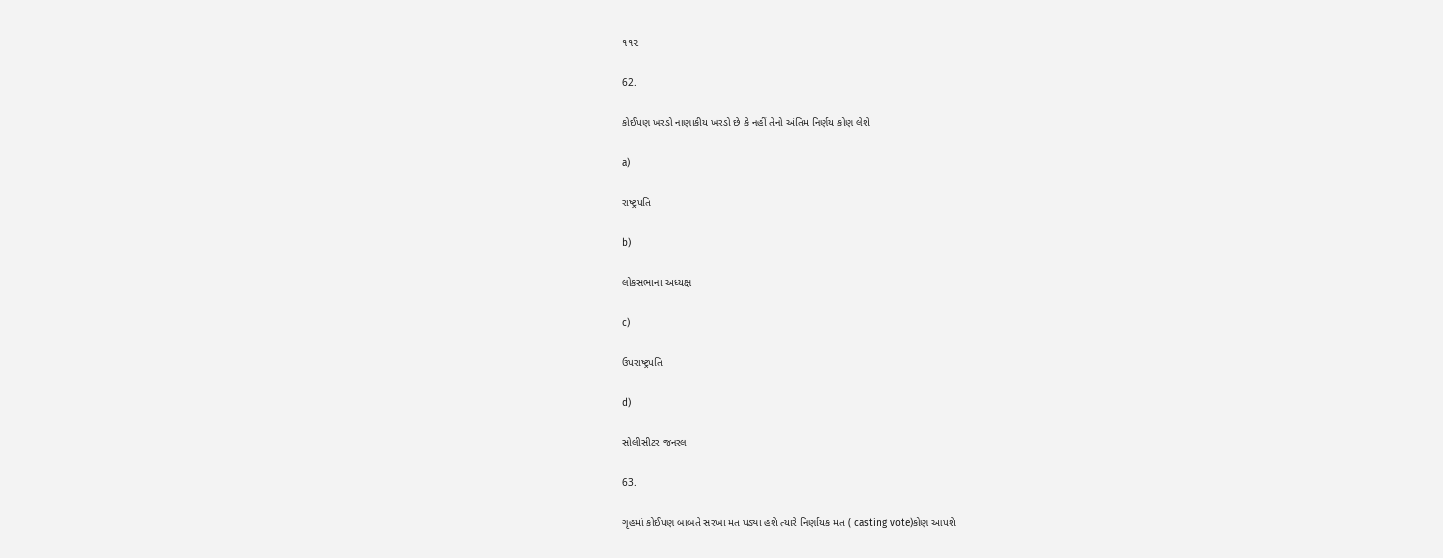૧૧૨

62.

કોઈપણ ખરડો નાણાકીય ખરડો છે કે નહીં તેનો અંતિમ નિર્ણય કોણ લેશે

a)

રાષ્ટ્રપતિ

b)

લોકસભાના અધ્યક્ષ

c)

ઉપરાષ્ટ્રપતિ

d)

સોલીસીટર જનરલ

63.

ગૃહમાં કોઈપણ બાબતે સરખા મત પડ્યા હશે ત્યારે નિર્ણાયક મત ( casting vote)કોણ આપશે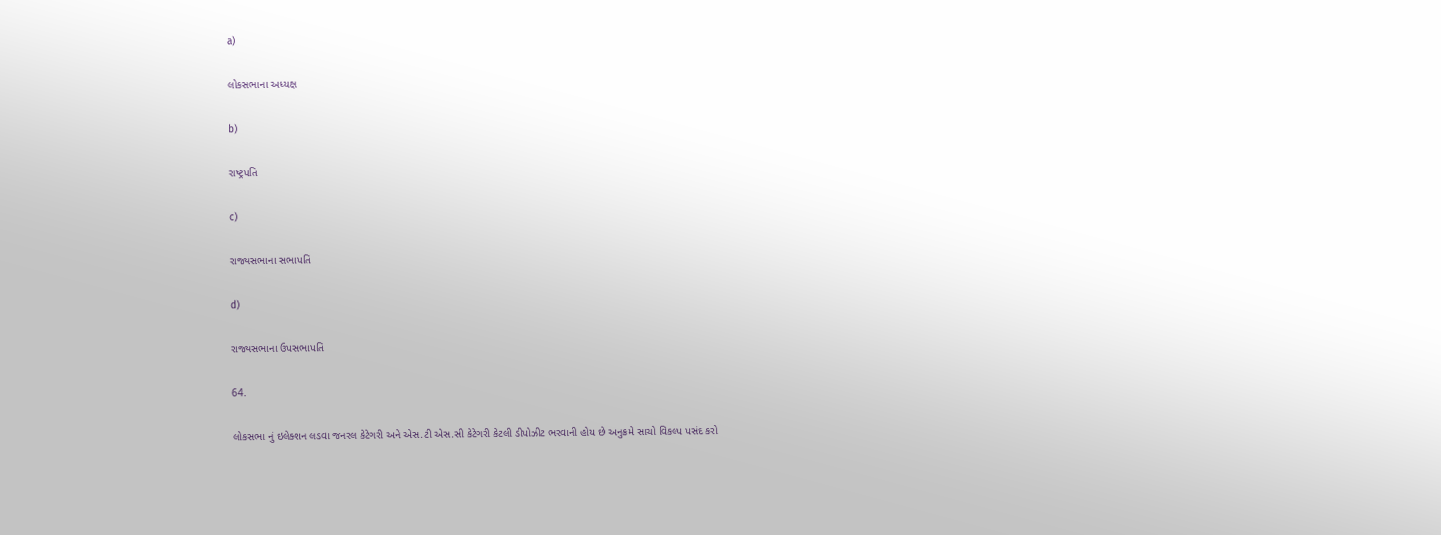a)

લોકસભાના અધ્યક્ષ

b)

રાષ્ટ્રપતિ

c)

રાજ્યસભાના સભાપતિ

d)

રાજ્યસભાના ઉપસભાપતિ

64.

લોકસભા નું ઇલેક્શન લડવા જનરલ કેટેગરી અને એસ.ટી એસ.સી કેટેગરી કેટલી ડીપોઝીટ ભરવાની હોય છે અનુક્રમે સાચો વિકલ્પ પસંદ કરો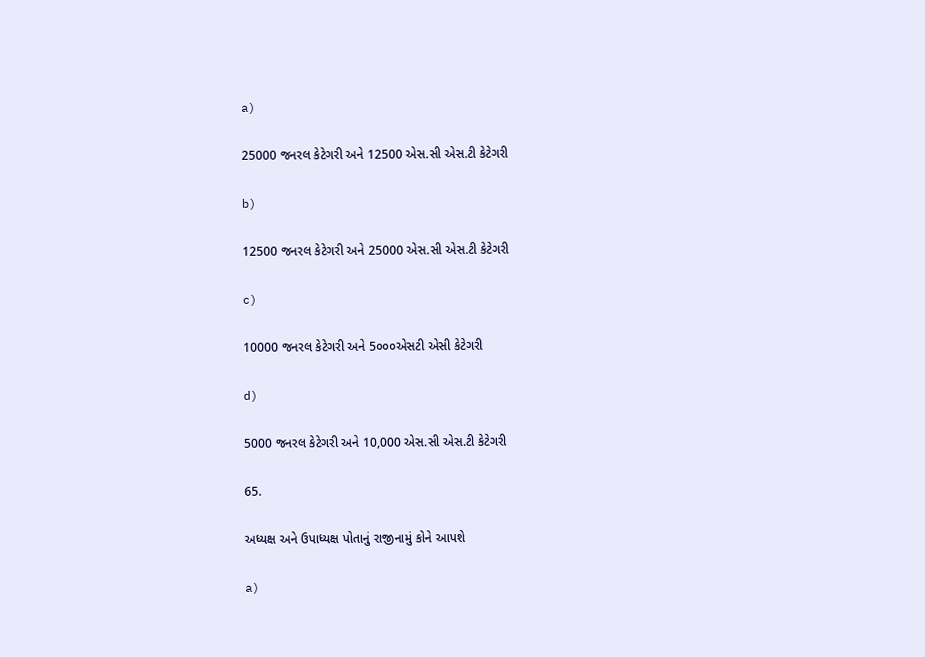a)

25000 જનરલ કેટેગરી અને 12500 એસ.સી એસ.ટી કેટેગરી

b)

12500 જનરલ કેટેગરી અને 25000 એસ.સી એસ.ટી કેટેગરી

c)

10000 જનરલ કેટેગરી અને 5૦૦૦એસટી એસી કેટેગરી

d)

5000 જનરલ કેટેગરી અને 10,000 એસ.સી એસ.ટી કેટેગરી

65.

અધ્યક્ષ અને ઉપાધ્યક્ષ પોતાનું રાજીનામું કોને આપશે

a)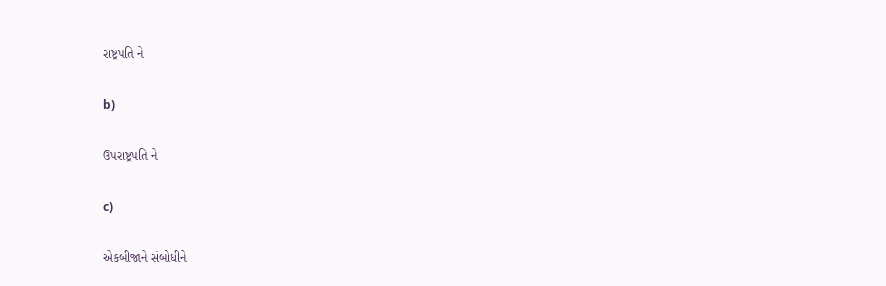રાષ્ટ્રપતિ ને

b)

ઉપરાષ્ટ્રપતિ ને

c)

એકબીજાને સંબોધીને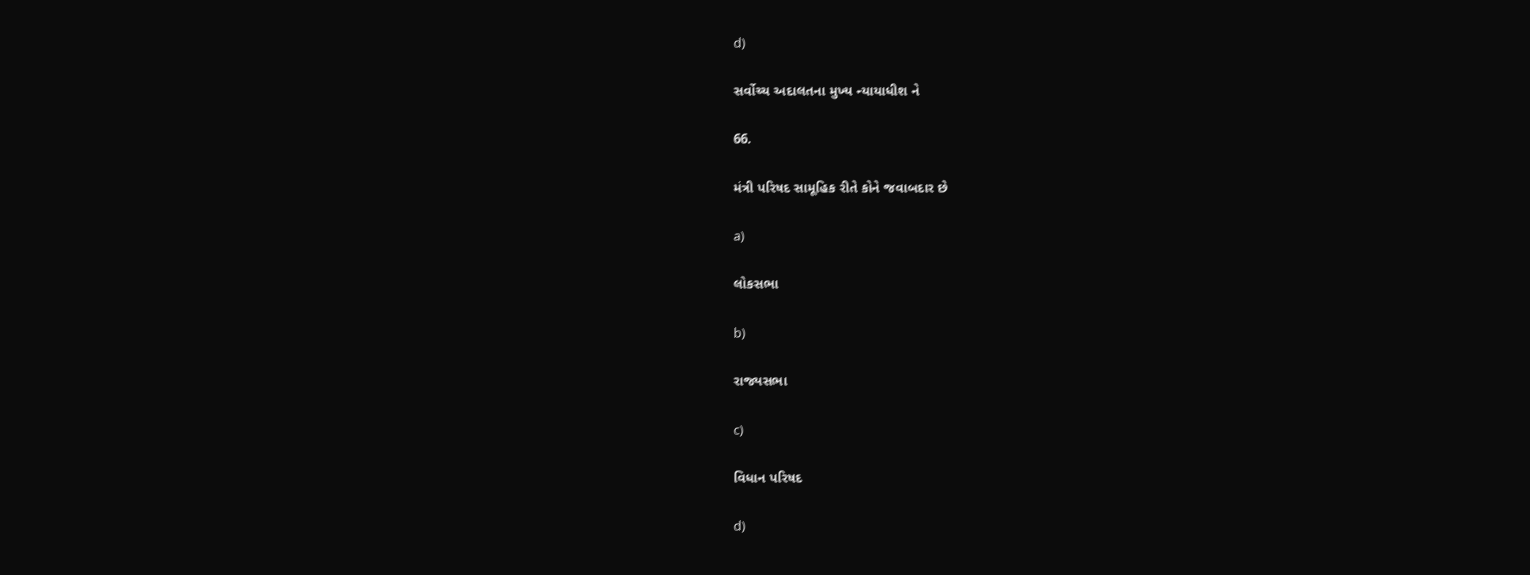d)

સર્વોચ્ચ અદાલતના મુખ્ય ન્યાયાધીશ ને

66.

મંત્રી પરિષદ સામૂહિક રીતે કોને જવાબદાર છે

a)

લોકસભા

b)

રાજ્યસભા

c)

વિધાન પરિષદ

d)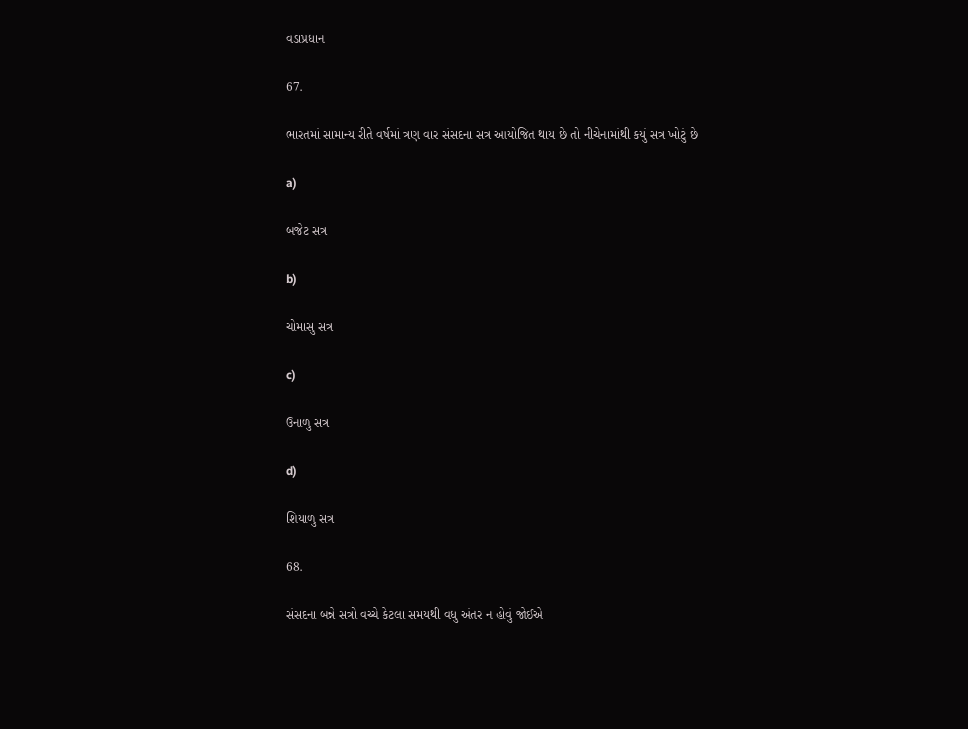વડાપ્રધાન

67.

ભારતમાં સામાન્ય રીતે વર્ષમાં ત્રણ વાર સંસદના સત્ર આયોજિત થાય છે તો નીચેનામાંથી કયું સત્ર ખોટું છે

a)

બજેટ સત્ર

b)

ચોમાસુ સત્ર

c)

ઉનાળુ સત્ર

d)

શિયાળુ સત્ર

68.

સંસદના બન્ને સત્રો વચ્ચે કેટલા સમયથી વધુ અંતર ન હોવું જોઈએ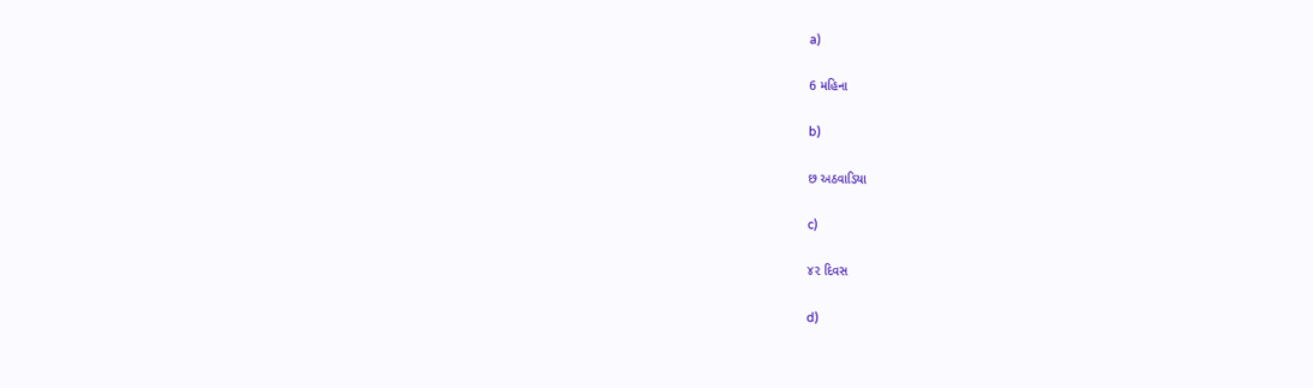a)

6 મહિના

b)

છ અઠવાડિયા

c)

૪૨ દિવસ

d)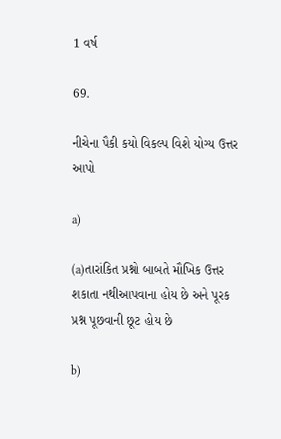1 વર્ષ

69.

નીચેના પૈકી કયો વિકલ્પ વિશે યોગ્ય ઉત્તર આપો

a)

(a)તારાંકિત પ્રશ્નો બાબતે મૌખિક ઉત્તર શકાતા નથીઆપવાના હોય છે અને પૂરક પ્રશ્ન પૂછવાની છૂટ હોય છે

b)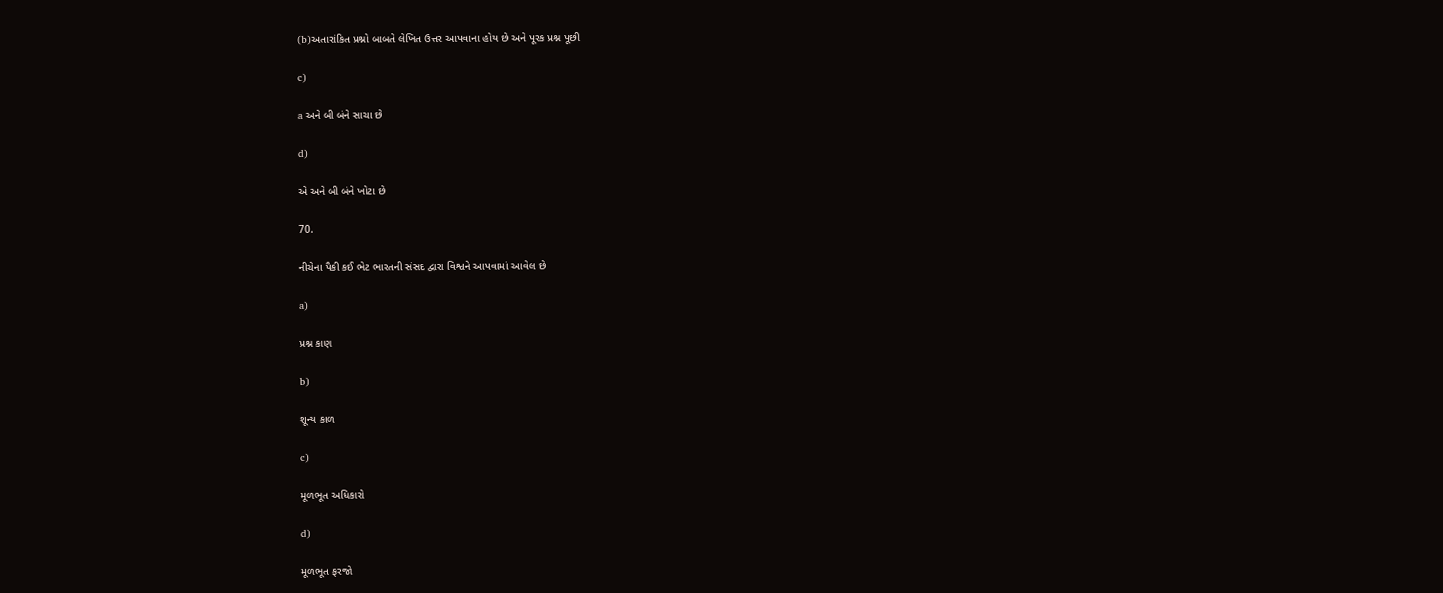(b)અતારાંકિત પ્રશ્નો બાબતે લેખિત ઉત્તર આપવાના હોય છે અને પૂરક પ્રશ્ન પૂછી

c)

a અને બી બંને સાચા છે

d)

એ અને બી બંને ખોટા છે

70.

નીચેના પૈકી કઈ ભેટ ભારતની સંસદ દ્વારા વિશ્વને આપવામાં આવેલ છે

a)

પ્રશ્ન કાણ

b)

શૂન્ય કાળ

c)

મૂળભૂત અધિકારો

d)

મૂળભૂત ફરજો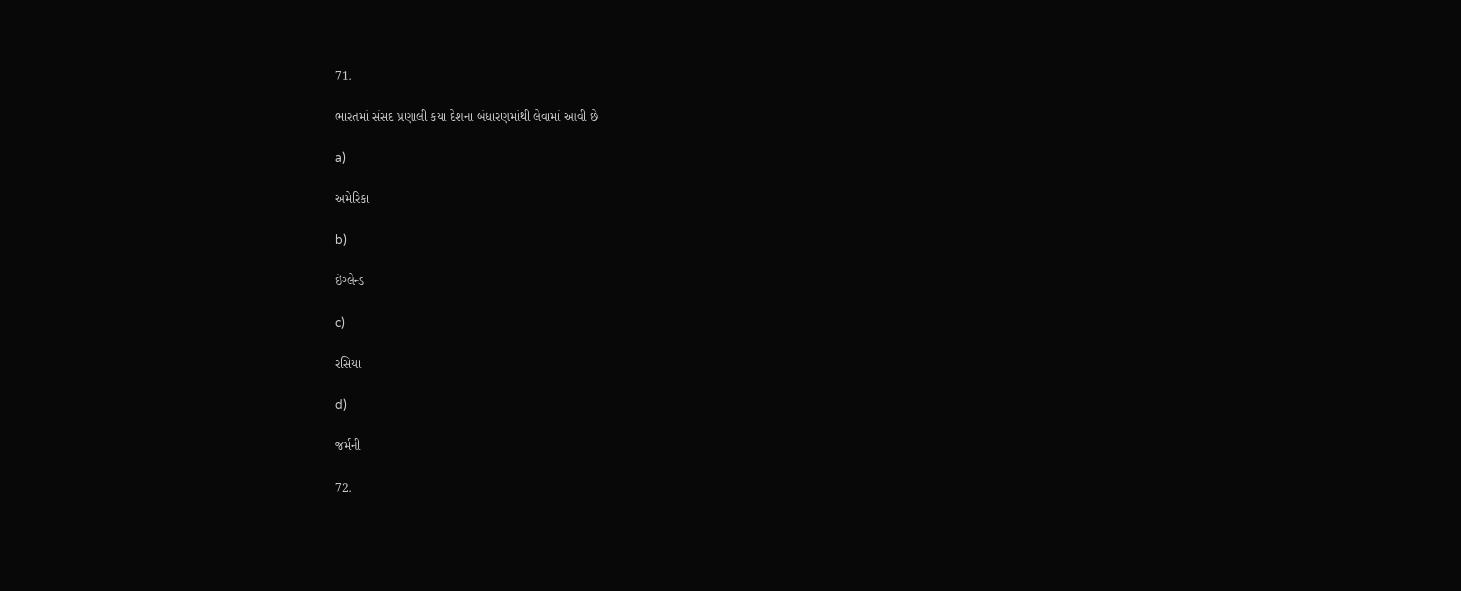71.

ભારતમાં સંસદ પ્રણાલી કયા દેશના બંધારણમાંથી લેવામાં આવી છે

a)

અમેરિકા

b)

ઇંગ્લેન્ડ

c)

રસિયા

d)

જર્મની

72.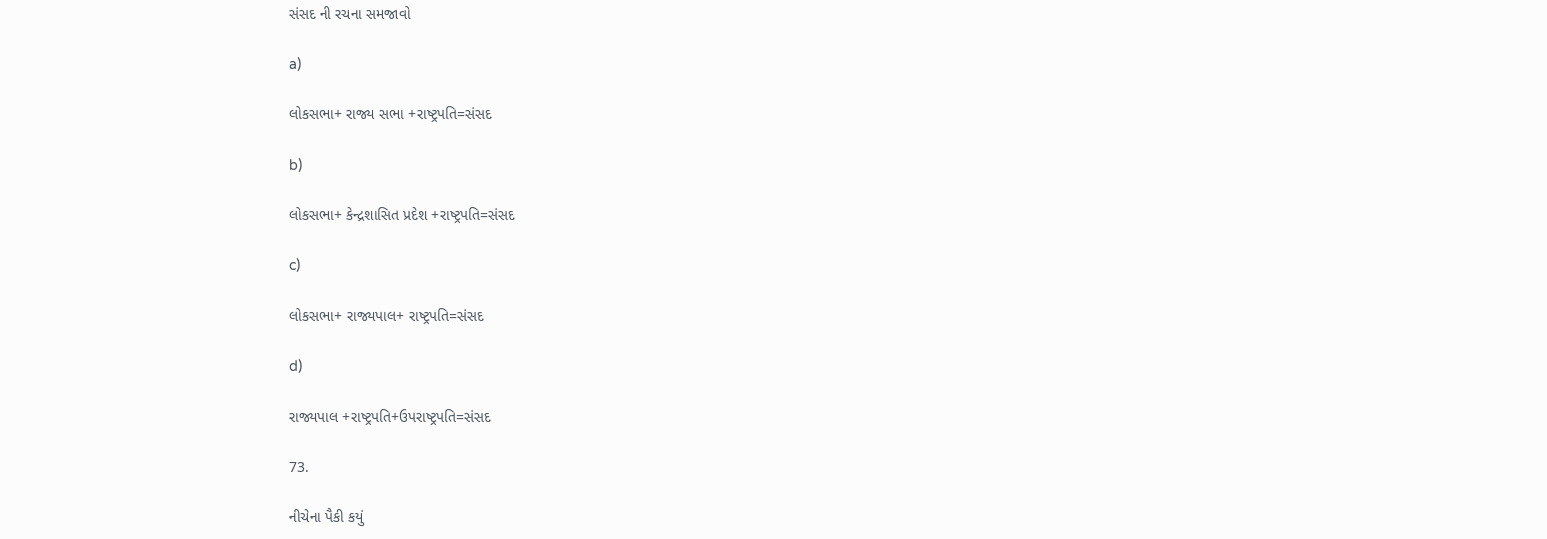સંસદ ની રચના સમજાવો

a)

લોકસભા+ રાજ્ય સભા +રાષ્ટ્રપતિ=સંસદ

b)

લોકસભા+ કેન્દ્રશાસિત પ્રદેશ +રાષ્ટ્રપતિ=સંસદ

c)

લોકસભા+ રાજ્યપાલ+ રાષ્ટ્રપતિ=સંસદ

d)

રાજ્યપાલ +રાષ્ટ્રપતિ+ઉપરાષ્ટ્રપતિ=સંસદ

73.

નીચેના પૈકી કયું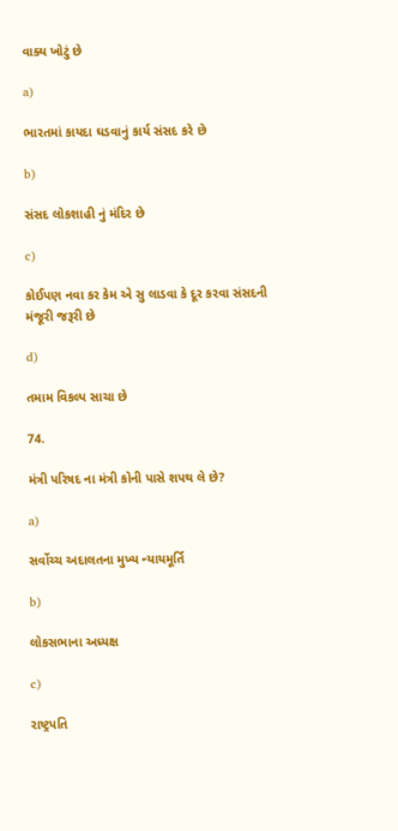વાક્ય ખોટું છે

a)

ભારતમાં કાયદા ઘડવાનું કાર્ય સંસદ કરે છે

b)

સંસદ લોકશાહી નું મંદિર છે

c)

કોઈપણ નવા કર કેમ એ સુ લાડવા કે દૂર કરવા સંસદની મંજૂરી જરૂરી છે

d)

તમામ વિકલ્પ સાચા છે

74.

મંત્રી પરિષદ ના મંત્રી કોની પાસે શપથ લે છે?

a)

સર્વોચ્ચ અદાલતના મુખ્ય ન્યાયમૂર્તિ

b)

લોકસભાના અધ્યક્ષ

c)

રાષ્ટ્રપતિ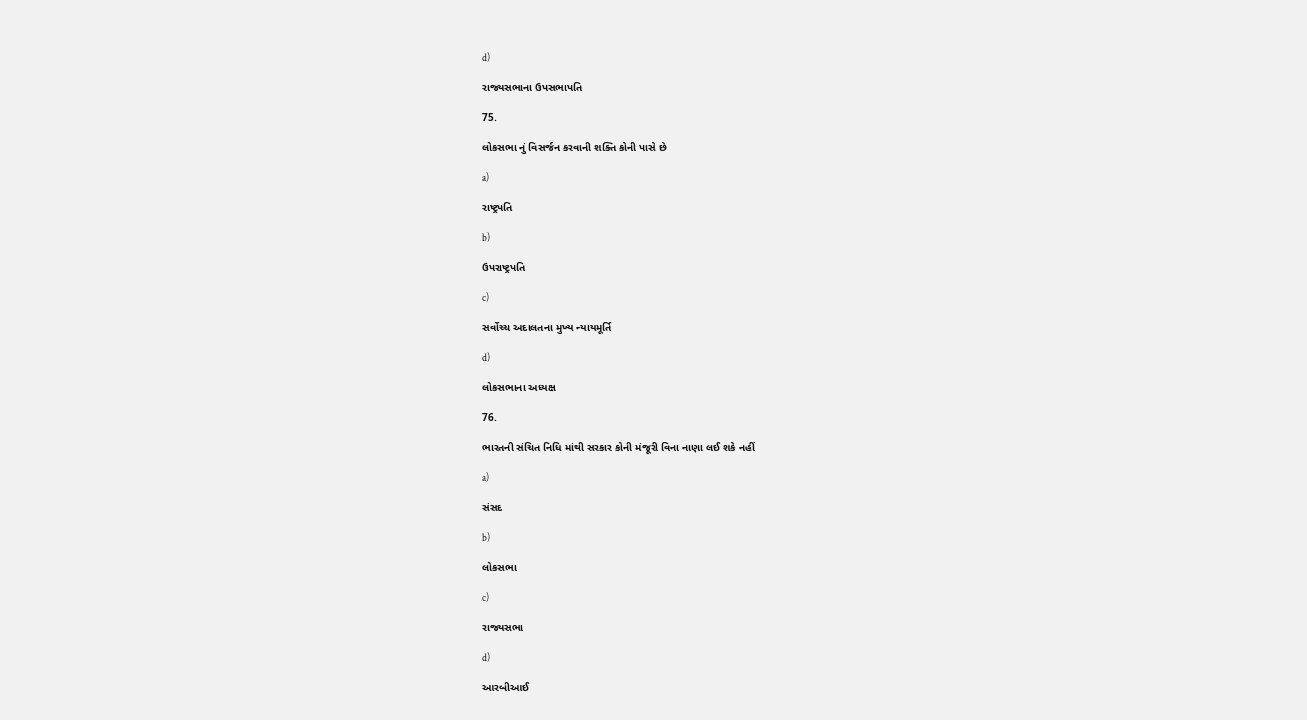d)

રાજ્યસભાના ઉપસભાપતિ

75.

લોકસભા નું વિસર્જન કરવાની શક્તિ કોની પાસે છે

a)

રાષ્ટ્રપતિ

b)

ઉપરાષ્ટ્રપતિ

c)

સર્વોચ્ચ અદાલતના મુખ્ય ન્યાયમૂર્તિ

d)

લોકસભાના અધ્યક્ષ

76.

ભારતની સંચિત નિધિ માંથી સરકાર કોની મંજૂરી વિના નાણા લઈ શકે નહીં

a)

સંસદ

b)

લોકસભા

c)

રાજ્યસભા

d)

આરબીઆઈ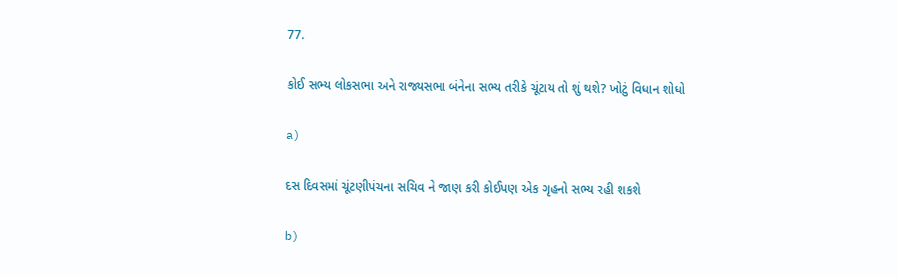77.

કોઈ સભ્ય લોકસભા અને રાજ્યસભા બંનેના સભ્ય તરીકે ચૂંટાય તો શું થશે? ખોટું વિધાન શોધો

a)

દસ દિવસમાં ચૂંટણીપંચના સચિવ ને જાણ કરી કોઈપણ એક ગૃહનો સભ્ય રહી શકશે

b)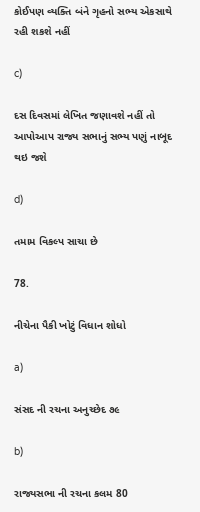કોઈપણ વ્યક્તિ બંને ગૃહનો સભ્ય એકસાથે રહી શકશે નહીં

c)

દસ દિવસમાં લેખિત જણાવશે નહીં તો આપોઆપ રાજ્ય સભાનું સભ્ય પણું નાબૂદ થઇ જશે

d)

તમામ વિકલ્પ સાચા છે

78.

નીચેના પૈકી ખોટું વિધાન શોધો

a)

સંસદ ની રચના અનુચ્છેદ ૭૯

b)

રાજ્યસભા ની રચના કલમ 80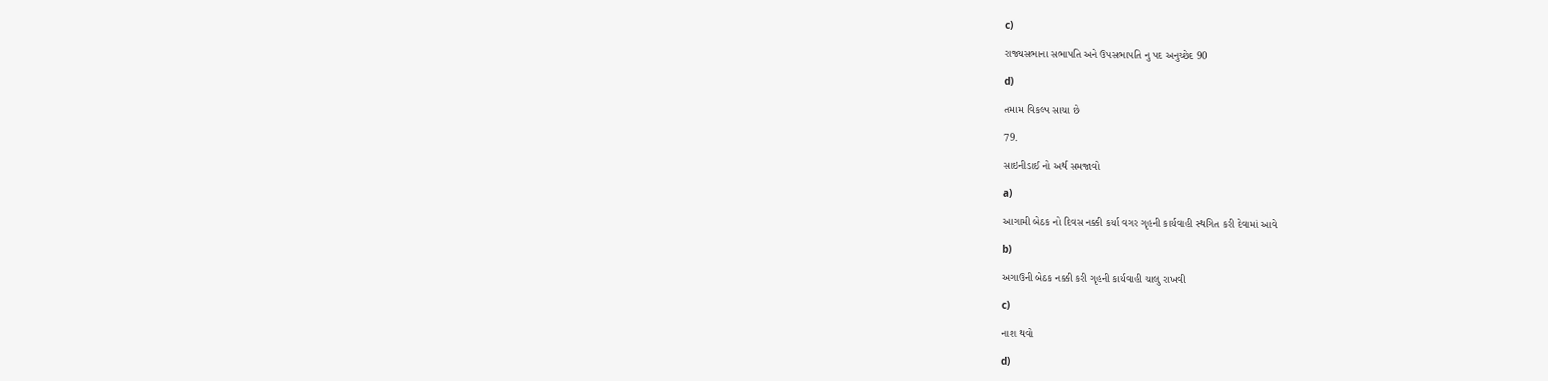c)

રાજ્યસભાના સભાપતિ અને ઉપસભાપતિ નુ પદ અનુચ્છેદ 90

d)

તમામ વિકલ્પ સાચા છે

79.

સાઇનીડાઈ નો અર્થ સમજાવો

a)

આગામી બેઠક નો દિવસ નક્કી કર્યા વગર ગૃહની કાર્યવાહી સ્થગિત કરી દેવામાં આવે

b)

અગાઉની બેઠક નક્કી કરી ગૃહની કાર્યવાહી ચાલુ રાખવી

c)

નાશ થવો

d)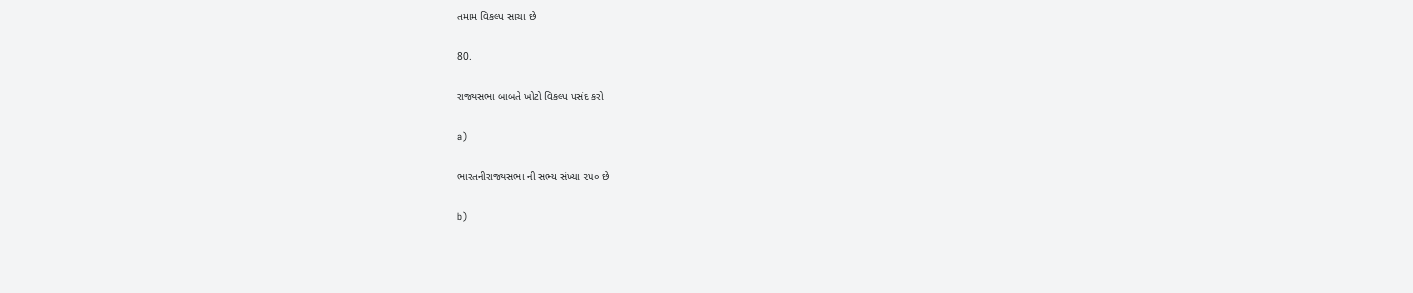તમામ વિકલ્પ સાચા છે

80.

રાજ્યસભા બાબતે ખોટો વિકલ્પ પસંદ કરો

a)

ભારતનીરાજ્યસભા ની સભ્ય સંખ્યા ૨૫૦ છે

b)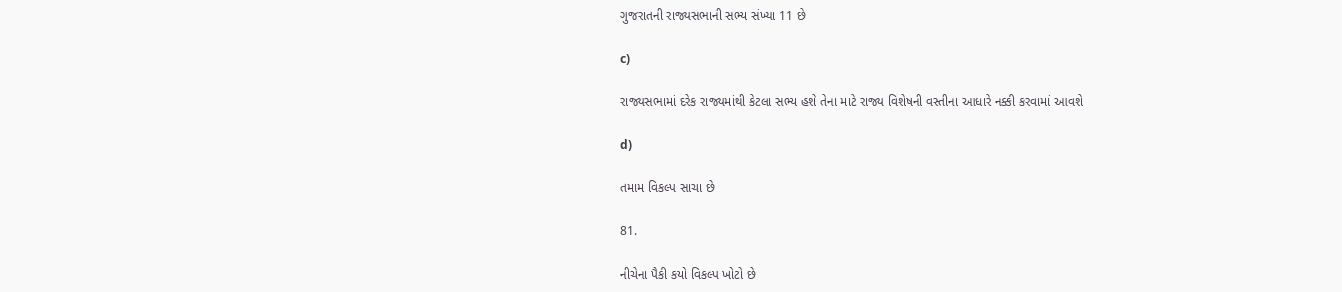ગુજરાતની રાજ્યસભાની સભ્ય સંખ્યા 11 છે

c)

રાજ્યસભામાં દરેક રાજ્યમાંથી કેટલા સભ્ય હશે તેના માટે રાજ્ય વિશેષની વસ્તીના આધારે નક્કી કરવામાં આવશે

d)

તમામ વિકલ્પ સાચા છે

81.

નીચેના પૈકી કયો વિકલ્પ ખોટો છે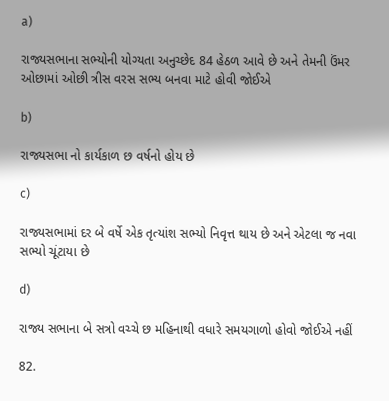a)

રાજ્યસભાના સભ્યોની યોગ્યતા અનુચ્છેદ 84 હેઠળ આવે છે અને તેમની ઉંમર ઓછામાં ઓછી ત્રીસ વરસ સભ્ય બનવા માટે હોવી જોઈએ

b)

રાજ્યસભા નો કાર્યકાળ છ વર્ષનો હોય છે

c)

રાજ્યસભામાં દર બે વર્ષે એક તૃત્યાંશ સભ્યો નિવૃત્ત થાય છે અને એટલા જ નવા સભ્યો ચૂંટાયા છે

d)

રાજ્ય સભાના બે સત્રો વચ્ચે છ મહિનાથી વધારે સમયગાળો હોવો જોઈએ નહીં

82.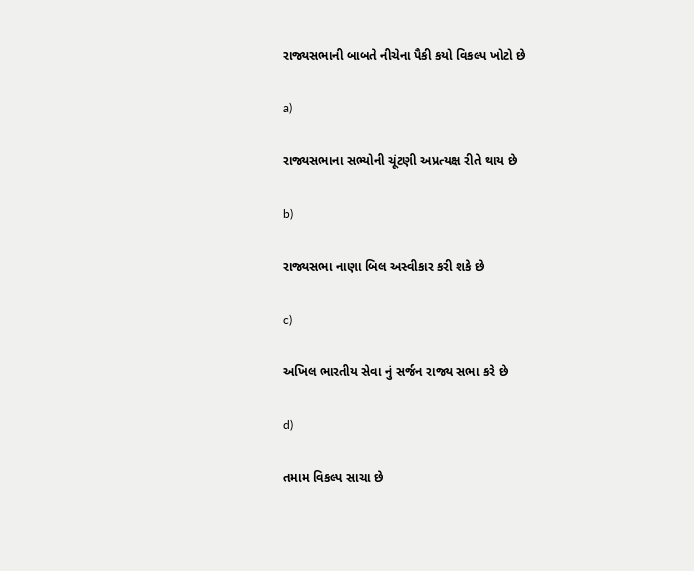રાજ્યસભાની બાબતે નીચેના પૈકી કયો વિકલ્પ ખોટો છે

a)

રાજ્યસભાના સભ્યોની ચૂંટણી અપ્રત્યક્ષ રીતે થાય છે

b)

રાજ્યસભા નાણા બિલ અસ્વીકાર કરી શકે છે

c)

અખિલ ભારતીય સેવા નું સર્જન રાજ્ય સભા કરે છે

d)

તમામ વિકલ્પ સાચા છે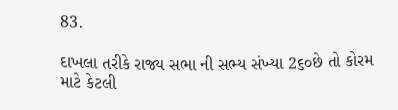83.

દાખલા તરીકે રાજ્ય સભા ની સભ્ય સંખ્યા 2૬૦છે તો કોરમ માટે કેટલી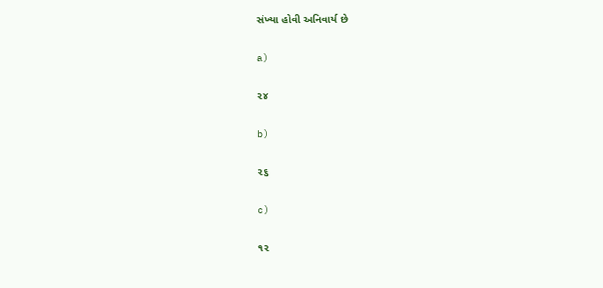સંખ્યા હોવી અનિવાર્ય છે

a)

૨૪

b)

૨૬

c)

૧૨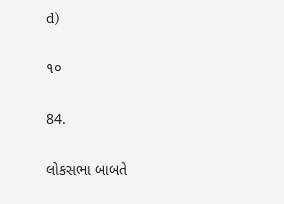d)

૧૦

84.

લોકસભા બાબતે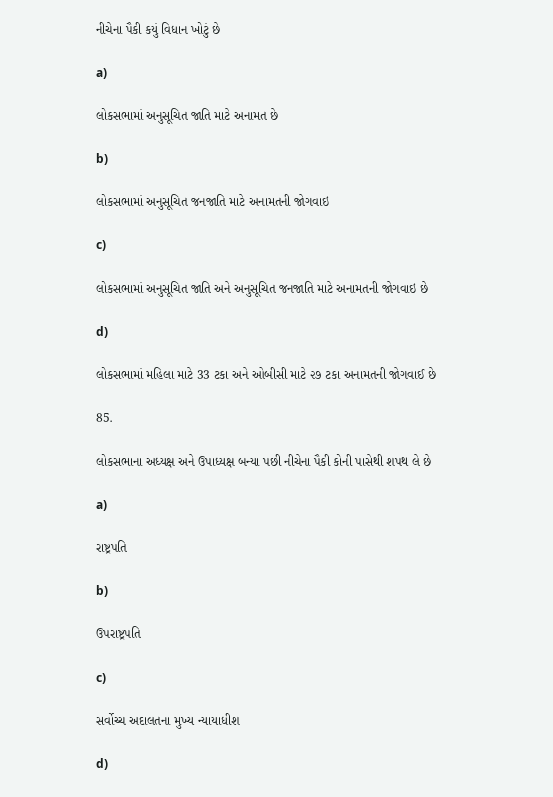નીચેના પૈકી કયું વિધાન ખોટું છે

a)

લોકસભામાં અનુસૂચિત જાતિ માટે અનામત છે

b)

લોકસભામાં અનુસૂચિત જનજાતિ માટે અનામતની જોગવાઇ

c)

લોકસભામાં અનુસૂચિત જાતિ અને અનુસૂચિત જનજાતિ માટે અનામતની જોગવાઇ છે

d)

લોકસભામાં મહિલા માટે 33 ટકા અને ઓબીસી માટે ૨૭ ટકા અનામતની જોગવાઈ છે

85.

લોકસભાના અધ્યક્ષ અને ઉપાધ્યક્ષ બન્યા પછી નીચેના પૈકી કોની પાસેથી શપથ લે છે

a)

રાષ્ટ્રપતિ

b)

ઉપરાષ્ટ્રપતિ

c)

સર્વોચ્ચ અદાલતના મુખ્ય ન્યાયાધીશ

d)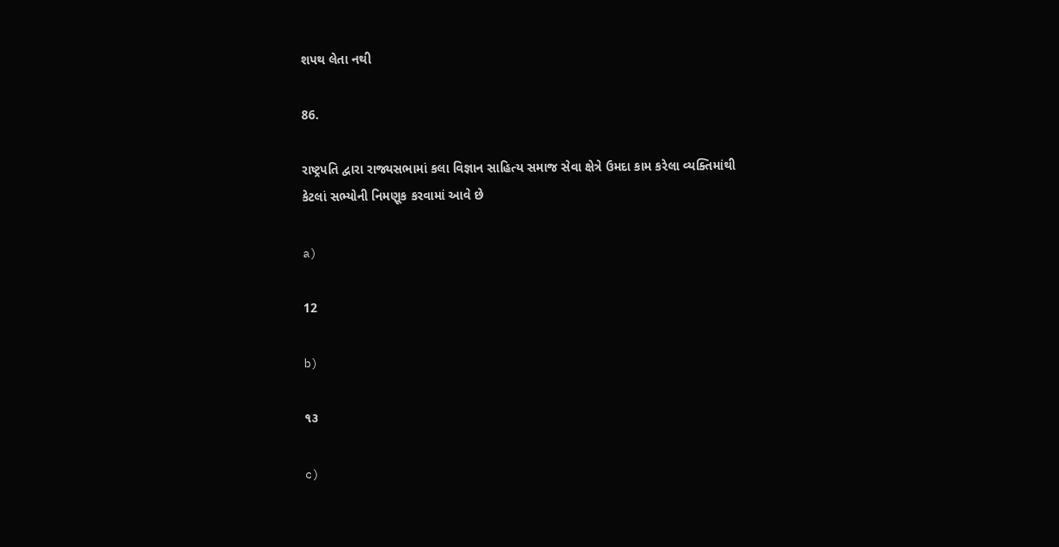શપથ લેતા નથી

86.

રાષ્ટ્રપતિ દ્વારા રાજ્યસભામાં કલા વિજ્ઞાન સાહિત્ય સમાજ સેવા ક્ષેત્રે ઉમદા કામ કરેલા વ્યક્તિમાંથી કેટલાં સભ્યોની નિમણૂક કરવામાં આવે છે

a)

12

b)

૧૩

c)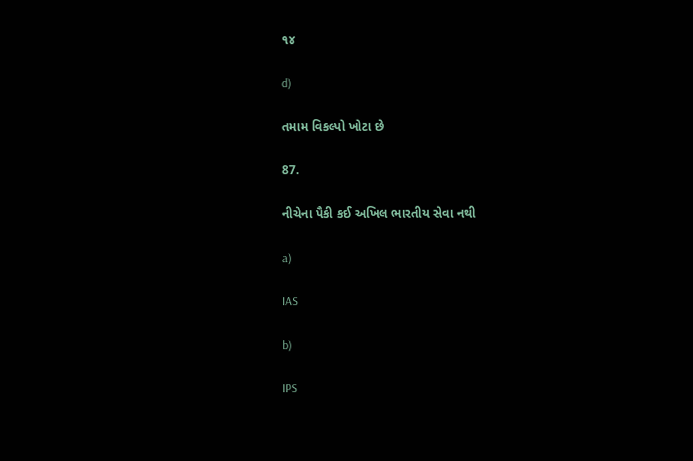૧૪

d)

તમામ વિકલ્પો ખોટા છે

87.

નીચેના પૈકી કઈ અખિલ ભારતીય સેવા નથી

a)

IAS

b)

IPS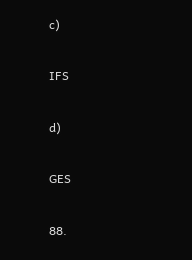c)

IFS

d)

GES

88.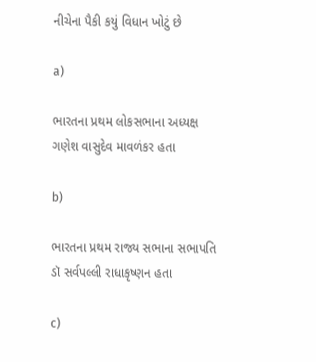નીચેના પૈકી કયું વિધાન ખોટું છે

a)

ભારતના પ્રથમ લોકસભાના અધ્યક્ષ ગણેશ વાસુદેવ માવળંકર હતા

b)

ભારતના પ્રથમ રાજ્ય સભાના સભાપતિ ડૉ સર્વપલ્લી રાધાકૃષ્ણન હતા

c)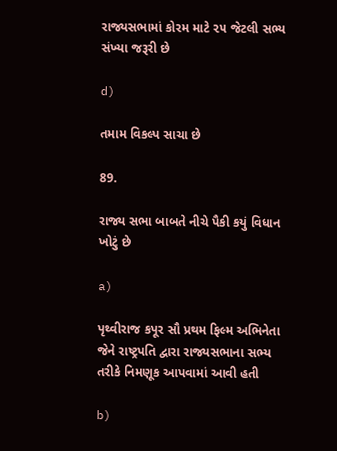રાજ્યસભામાં કોરમ માટે ૨૫ જેટલી સભ્ય સંખ્યા જરૂરી છે

d)

તમામ વિકલ્પ સાચા છે

89.

રાજ્ય સભા બાબતે નીચે પૈકી કયું વિધાન ખોટું છે

a)

પૃથ્વીરાજ કપૂર સૌ પ્રથમ ફિલ્મ અભિનેતા જેને રાષ્ટ્રપતિ દ્વારા રાજ્યસભાના સભ્ય તરીકે નિમણૂક આપવામાં આવી હતી

b)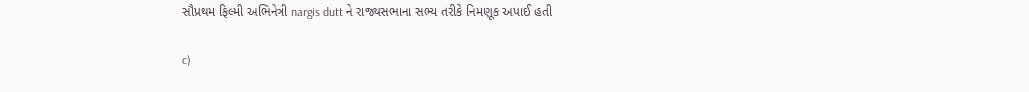સૌપ્રથમ ફિલ્મી અભિનેત્રી nargis dutt ને રાજ્યસભાના સભ્ય તરીકે નિમણૂક અપાઈ હતી

c)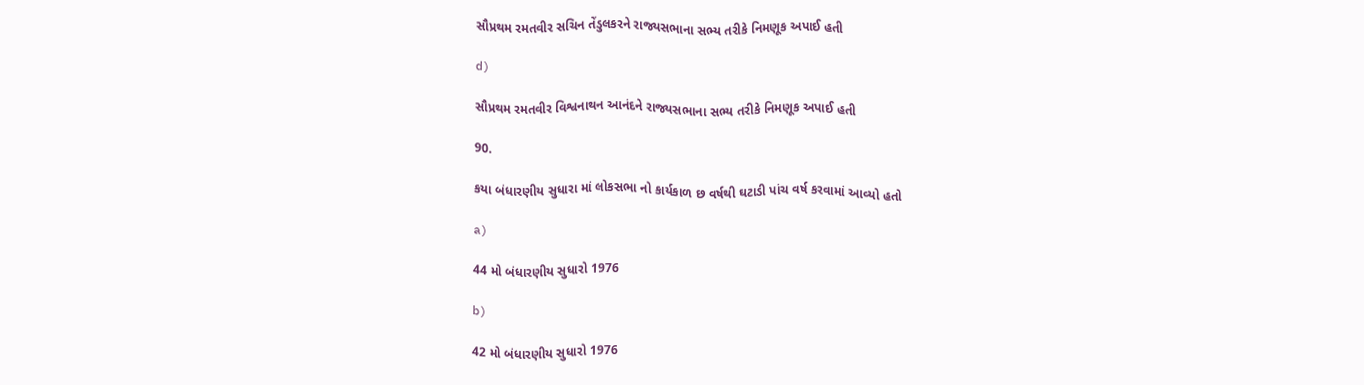સૌપ્રથમ રમતવીર સચિન તેંડુલકરને રાજ્યસભાના સભ્ય તરીકે નિમણૂક અપાઈ હતી

d)

સૌપ્રથમ રમતવીર વિશ્વનાથન આનંદને રાજ્યસભાના સભ્ય તરીકે નિમણૂક અપાઈ હતી

90.

કયા બંધારણીય સુધારા માં લોકસભા નો કાર્યકાળ છ વર્ષથી ઘટાડી પાંચ વર્ષ કરવામાં આવ્યો હતો

a)

44 મો બંધારણીય સુધારો 1976

b)

42 મો બંધારણીય સુધારો 1976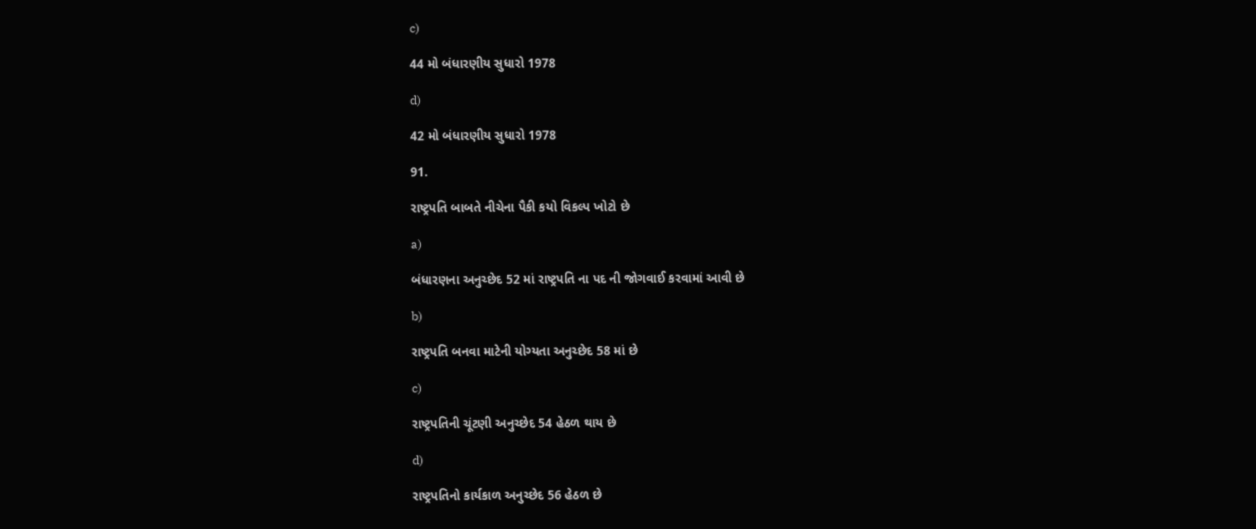c)

44 મો બંધારણીય સુધારો 1978

d)

42 મો બંધારણીય સુધારો 1978

91.

રાષ્ટ્રપતિ બાબતે નીચેના પૈકી કયો વિકલ્પ ખોટો છે

a)

બંધારણના અનુચ્છેદ 52 માં રાષ્ટ્રપતિ ના પદ ની જોગવાઈ કરવામાં આવી છે

b)

રાષ્ટ્રપતિ બનવા માટેની યોગ્યતા અનુચ્છેદ 58 માં છે

c)

રાષ્ટ્રપતિની ચૂંટણી અનુચ્છેદ 54 હેઠળ થાય છે

d)

રાષ્ટ્રપતિનો કાર્યકાળ અનુચ્છેદ 56 હેઠળ છે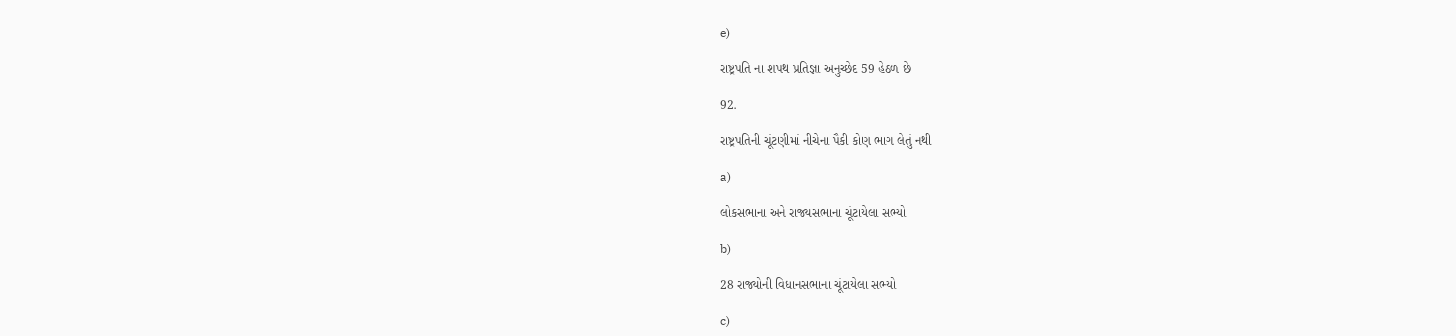e)

રાષ્ટ્રપતિ ના શપથ પ્રતિજ્ઞા અનુચ્છેદ 59 હેઠળ છે

92.

રાષ્ટ્રપતિની ચૂંટણીમાં નીચેના પૈકી કોણ ભાગ લેતું નથી

a)

લોકસભાના અને રાજ્યસભાના ચૂંટાયેલા સભ્યો

b)

28 રાજ્યોની વિધાનસભાના ચૂંટાયેલા સભ્યો

c)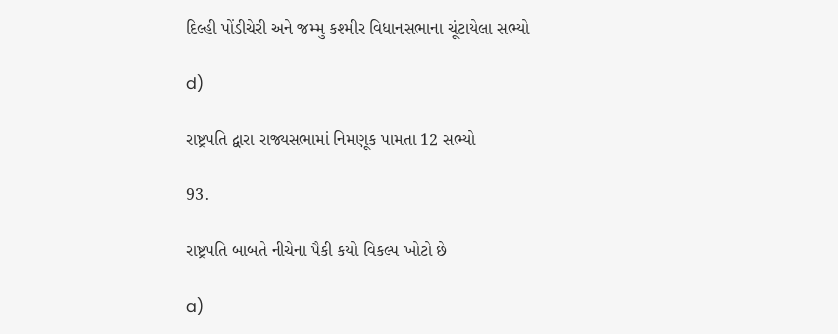દિલ્હી પોંડીચેરી અને જમ્મુ કશ્મીર વિધાનસભાના ચૂંટાયેલા સભ્યો

d)

રાષ્ટ્રપતિ દ્વારા રાજ્યસભામાં નિમણૂક પામતા 12 સભ્યો

93.

રાષ્ટ્રપતિ બાબતે નીચેના પૈકી કયો વિકલ્પ ખોટો છે

a)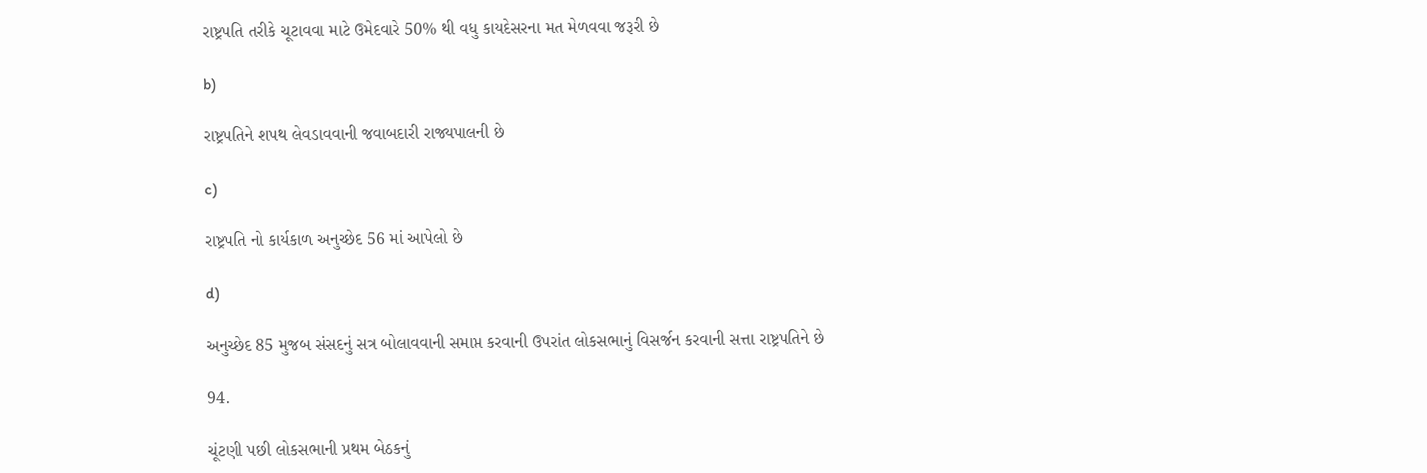રાષ્ટ્રપતિ તરીકે ચૂટાવવા માટે ઉમેદવારે 50% થી વધુ કાયદેસરના મત મેળવવા જરૂરી છે

b)

રાષ્ટ્રપતિને શપથ લેવડાવવાની જવાબદારી રાજ્યપાલની છે

c)

રાષ્ટ્રપતિ નો કાર્યકાળ અનુચ્છેદ 56 માં આપેલો છે

d)

અનુચ્છેદ 85 મુજબ સંસદનું સત્ર બોલાવવાની સમાપ્ત કરવાની ઉપરાંત લોકસભાનું વિસર્જન કરવાની સત્તા રાષ્ટ્રપતિને છે

94.

ચૂંટણી પછી લોકસભાની પ્રથમ બેઠકનું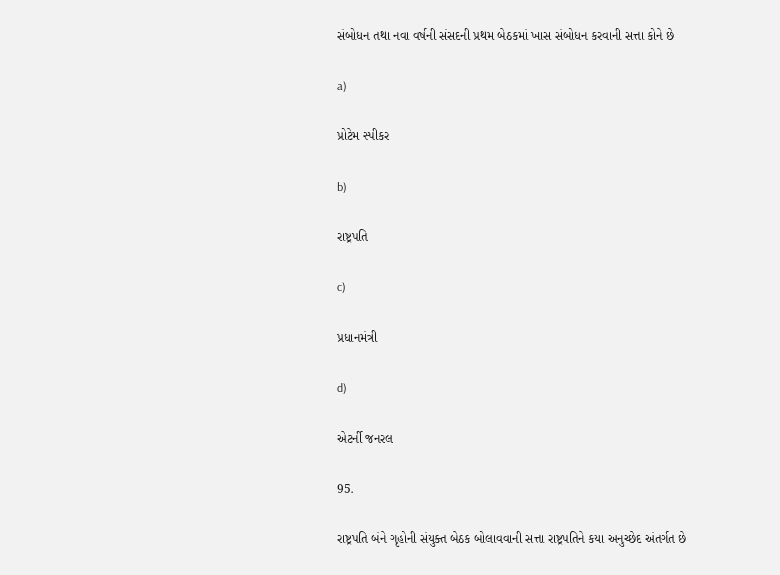સંબોધન તથા નવા વર્ષની સંસદની પ્રથમ બેઠકમાં ખાસ સંબોધન કરવાની સત્તા કોને છે

a)

પ્રોટેમ સ્પીકર

b)

રાષ્ટ્રપતિ

c)

પ્રધાનમંત્રી

d)

એટર્ની જનરલ

95.

રાષ્ટ્રપતિ બંને ગૃહોની સંયુક્ત બેઠક બોલાવવાની સત્તા રાષ્ટ્રપતિને કયા અનુચ્છેદ અંતર્ગત છે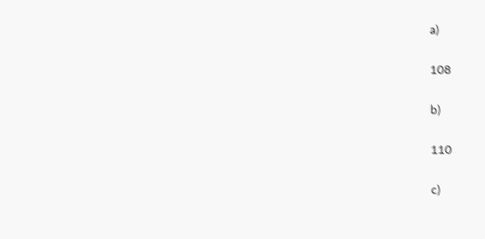a)

108

b)

110

c)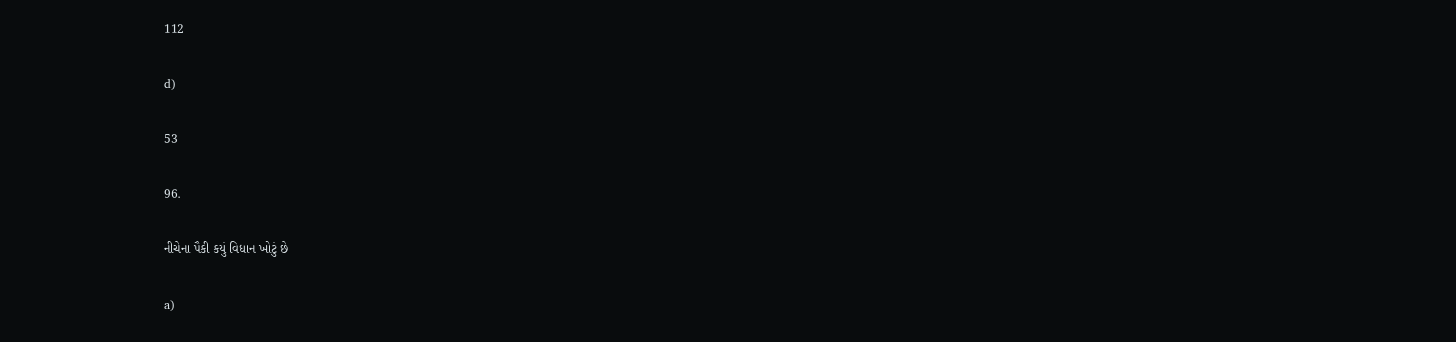112

d)

53

96.

નીચેના પૈકી કયું વિધાન ખોટું છે

a)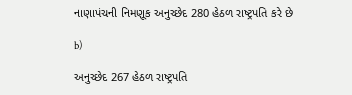નાણાપંચની નિમણૂક અનુચ્છેદ 280 હેઠળ રાષ્ટ્રપતિ કરે છે

b)

અનુચ્છેદ 267 હેઠળ રાષ્ટ્રપતિ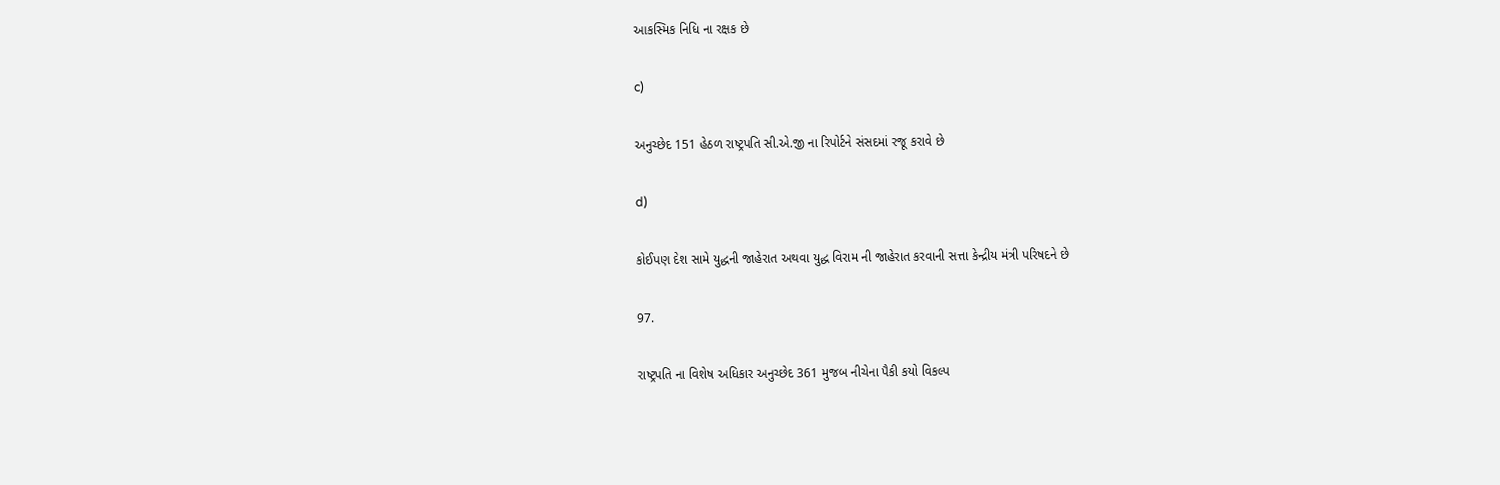આકસ્મિક નિધિ ના રક્ષક છે

c)

અનુચ્છેદ 151 હેઠળ રાષ્ટ્રપતિ સી.એ.જી ના રિપોર્ટને સંસદમાં રજૂ કરાવે છે

d)

કોઈપણ દેશ સામે યુદ્ધની જાહેરાત અથવા યુદ્ધ વિરામ ની જાહેરાત કરવાની સત્તા કેન્દ્રીય મંત્રી પરિષદને છે

97.

રાષ્ટ્રપતિ ના વિશેષ અધિકાર અનુચ્છેદ 361 મુજબ નીચેના પૈકી કયો વિકલ્પ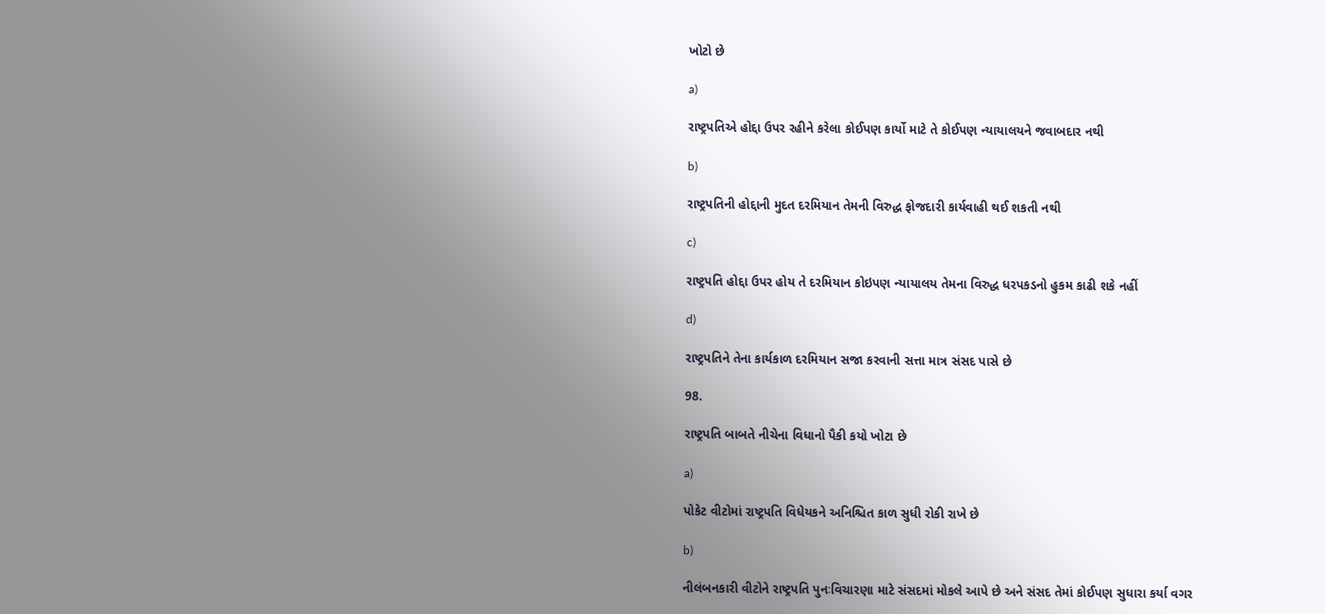ખોટો છે

a)

રાષ્ટ્રપતિએ હોદ્દા ઉપર રહીને કરેલા કોઈપણ કાર્યો માટે તે કોઈપણ ન્યાયાલયને જવાબદાર નથી

b)

રાષ્ટ્રપતિની હોદ્દાની મુદત દરમિયાન તેમની વિરુદ્ધ ફોજદારી કાર્યવાહી થઈ શકતી નથી

c)

રાષ્ટ્રપતિ હોદ્દા ઉપર હોય તે દરમિયાન કોઇપણ ન્યાયાલય તેમના વિરુદ્ધ ધરપકડનો હુકમ કાઢી શકે નહીં

d)

રાષ્ટ્રપતિને તેના કાર્યકાળ દરમિયાન સજા કરવાની સત્તા માત્ર સંસદ પાસે છે

98.

રાષ્ટ્રપતિ બાબતે નીચેના વિધાનો પૈકી કયો ખોટા છે

a)

પોકેટ વીટોમાં રાષ્ટ્રપતિ વિધેયકને અનિશ્ચિત કાળ સુધી રોકી રાખે છે

b)

નીલંબનકારી વીટોને રાષ્ટ્રપતિ પુનઃવિચારણા માટે સંસદમાં મોકલે આપે છે અને સંસદ તેમાં કોઈપણ સુધારા કર્યા વગર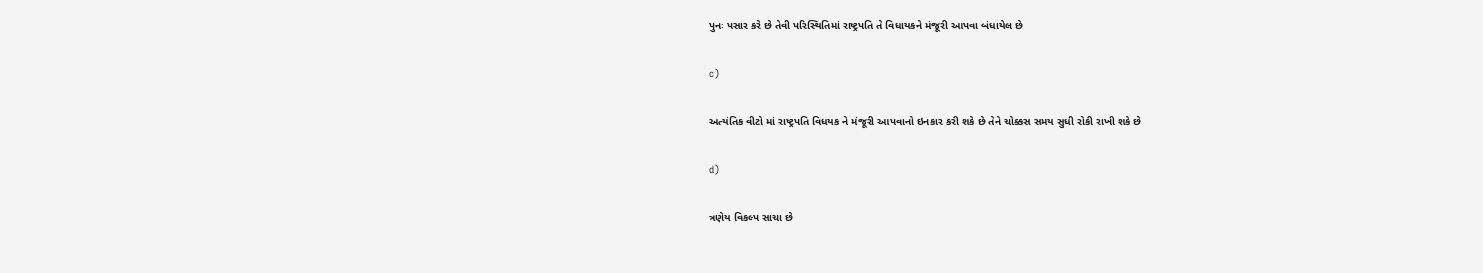પુનઃ પસાર કરે છે તેવી પરિસ્થિતિમાં રાષ્ટ્રપતિ તે વિધાયકને મંજૂરી આપવા બંધાયેલ છે

c)

અત્યંતિક વીટો માં રાષ્ટ્રપતિ વિધયક ને મંજૂરી આપવાનો ઇનકાર કરી શકે છે તેને ચોક્કસ સમય સુધી રોકી રાખી શકે છે

d)

ત્રણેય વિકલ્પ સાચા છે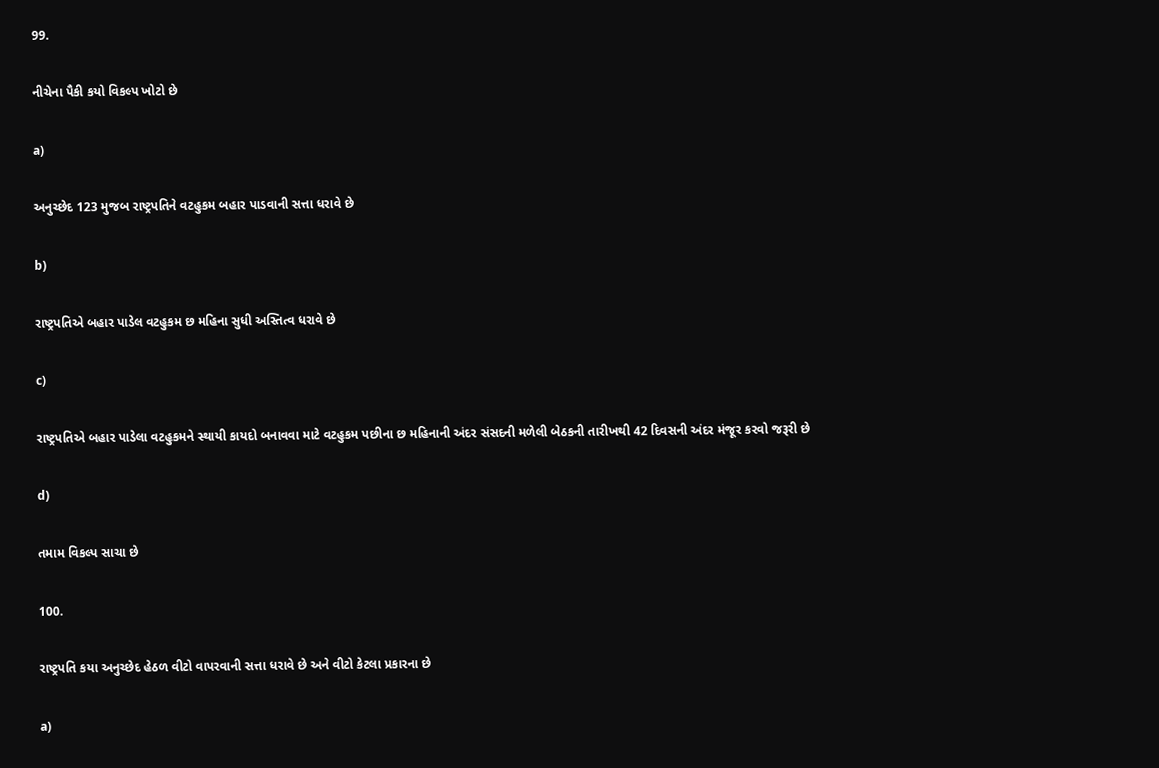99.

નીચેના પૈકી કયો વિકલ્પ ખોટો છે

a)

અનુચ્છેદ 123 મુજબ રાષ્ટ્રપતિને વટહુકમ બહાર પાડવાની સત્તા ધરાવે છે

b)

રાષ્ટ્રપતિએ બહાર પાડેલ વટહુકમ છ મહિના સુધી અસ્તિત્વ ધરાવે છે

c)

રાષ્ટ્રપતિએ બહાર પાડેલા વટહુકમને સ્થાયી કાયદો બનાવવા માટે વટહુકમ પછીના છ મહિનાની અંદર સંસદની મળેલી બેઠકની તારીખથી 42 દિવસની અંદર મંજૂર કરવો જરૂરી છે

d)

તમામ વિકલ્પ સાચા છે

100.

રાષ્ટ્રપતિ કયા અનુચ્છેદ હેઠળ વીટો વાપરવાની સત્તા ધરાવે છે અને વીટો કેટલા પ્રકારના છે

a)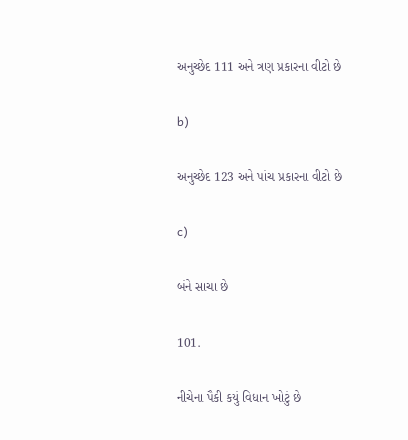અનુચ્છેદ 111 અને ત્રણ પ્રકારના વીટો છે

b)

અનુચ્છેદ 123 અને પાંચ પ્રકારના વીટો છે

c)

બંને સાચા છે

101.

નીચેના પૈકી કયું વિધાન ખોટું છે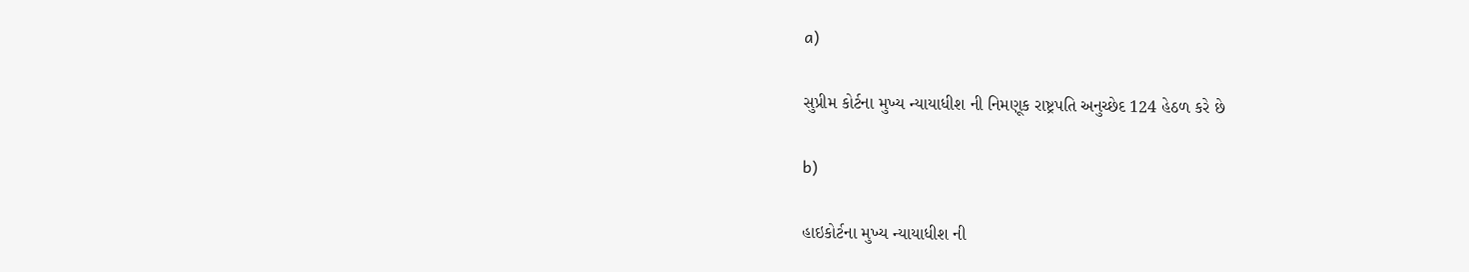a)

સુપ્રીમ કોર્ટના મુખ્ય ન્યાયાધીશ ની નિમણૂક રાષ્ટ્રપતિ અનુચ્છેદ 124 હેઠળ કરે છે

b)

હાઇકોર્ટના મુખ્ય ન્યાયાધીશ ની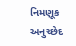નિમણૂક અનુચ્છેદ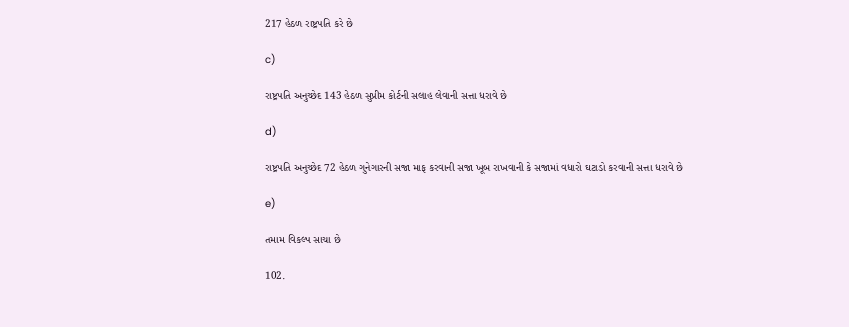217 હેઠળ રાષ્ટ્રપતિ કરે છે

c)

રાષ્ટ્રપતિ અનુચ્છેદ 143 હેઠળ સુપ્રીમ કોર્ટની સલાહ લેવાની સત્તા ધરાવે છે

d)

રાષ્ટ્રપતિ અનુચ્છેદ 72 હેઠળ ગુનેગારની સજા માફ કરવાની સજા ખૂબ રાખવાની કે સજામાં વધારો ઘટાડો કરવાની સત્તા ધરાવે છે

e)

તમામ વિકલ્પ સાચા છે

102.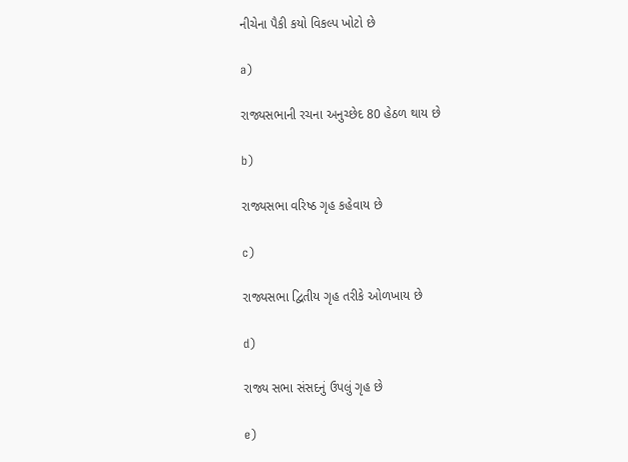નીચેના પૈકી કયો વિકલ્પ ખોટો છે

a)

રાજ્યસભાની રચના અનુચ્છેદ 80 હેઠળ થાય છે

b)

રાજ્યસભા વરિષ્ઠ ગૃહ કહેવાય છે

c)

રાજ્યસભા દ્વિતીય ગૃહ તરીકે ઓળખાય છે

d)

રાજ્ય સભા સંસદનું ઉપલું ગૃહ છે

e)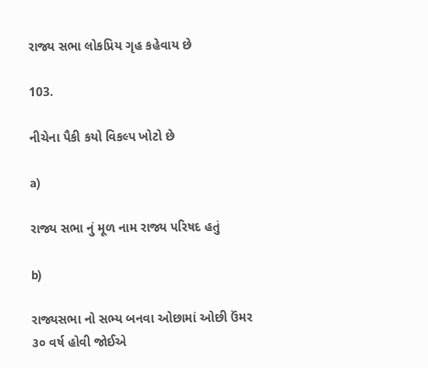રાજ્ય સભા લોકપ્રિય ગૃહ કહેવાય છે

103.

નીચેના પૈકી કયો વિકલ્પ ખોટો છે

a)

રાજ્ય સભા નું મૂળ નામ રાજ્ય પરિષદ હતું

b)

રાજ્યસભા નો સભ્ય બનવા ઓછામાં ઓછી ઉંમર ૩૦ વર્ષ હોવી જોઈએ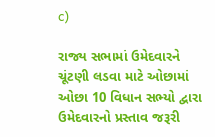c)

રાજ્ય સભામાં ઉમેદવારને ચૂંટણી લડવા માટે ઓછામાં ઓછા 10 વિધાન સભ્યો દ્વારા ઉમેદવારનો પ્રસ્તાવ જરૂરી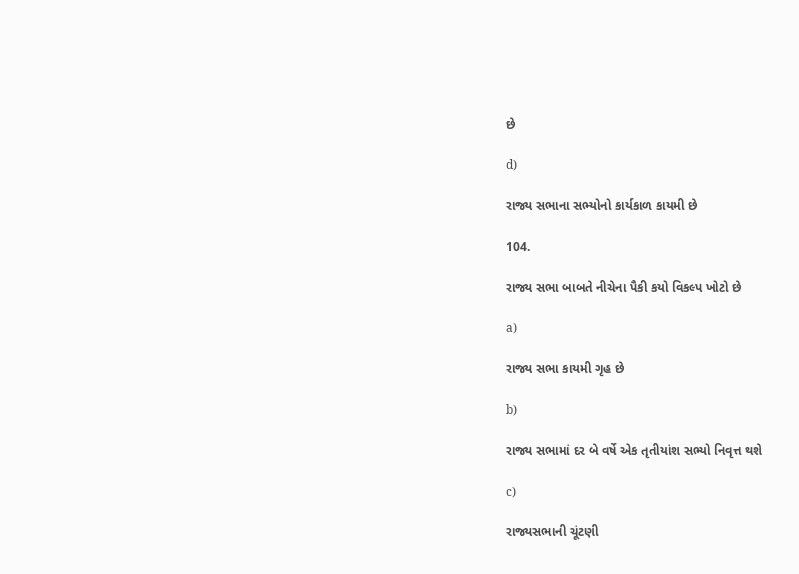છે

d)

રાજ્ય સભાના સભ્યોનો કાર્યકાળ કાયમી છે

104.

રાજ્ય સભા બાબતે નીચેના પૈકી કયો વિકલ્પ ખોટો છે

a)

રાજ્ય સભા કાયમી ગૃહ છે

b)

રાજ્ય સભામાં દર બે વર્ષે એક તૃતીયાંશ સભ્યો નિવૃત્ત થશે

c)

રાજ્યસભાની ચૂંટણી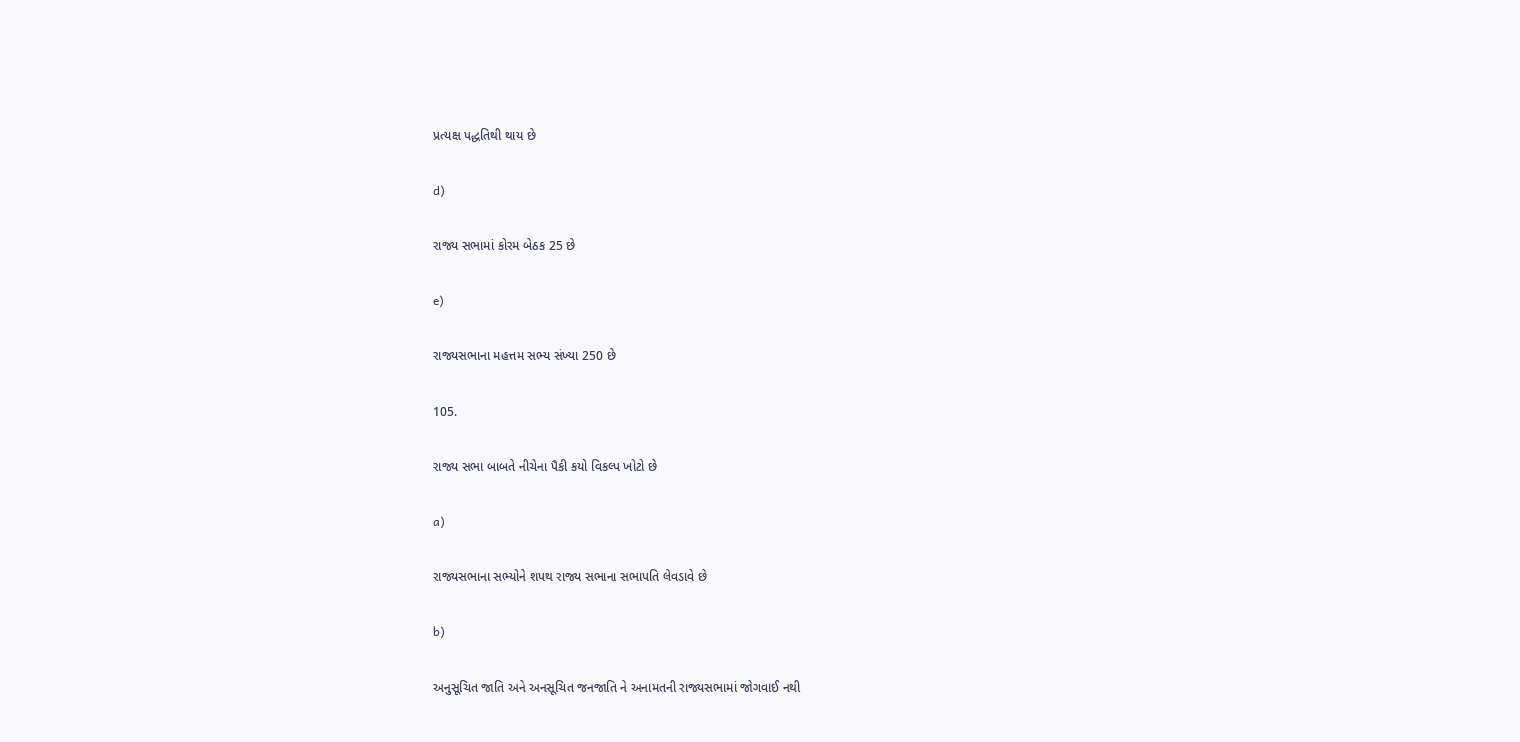પ્રત્યક્ષ પદ્ધતિથી થાય છે

d)

રાજ્ય સભામાં કોરમ બેઠક 25 છે

e)

રાજ્યસભાના મહત્તમ સભ્ય સંખ્યા 250 છે

105.

રાજ્ય સભા બાબતે નીચેના પૈકી કયો વિકલ્પ ખોટો છે

a)

રાજ્યસભાના સભ્યોને શપથ રાજ્ય સભાના સભાપતિ લેવડાવે છે

b)

અનુસૂચિત જાતિ અને અનસૂચિત જનજાતિ ને અનામતની રાજ્યસભામાં જોગવાઈ નથી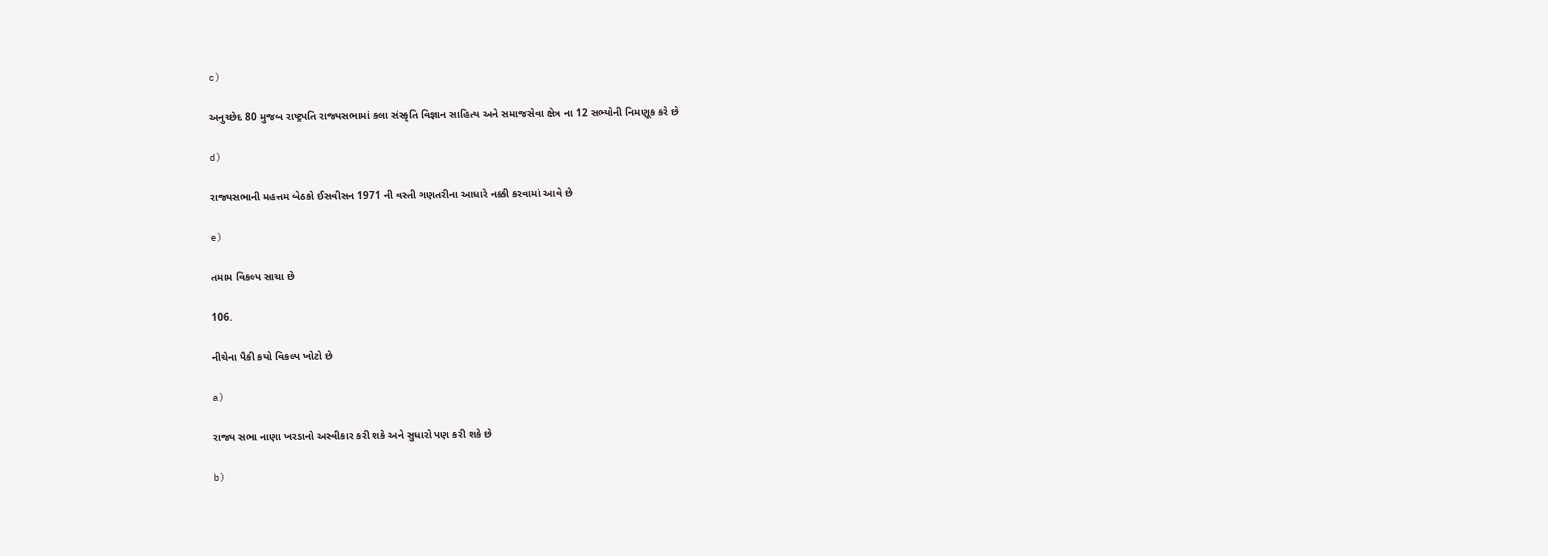c)

અનુચ્છેદ 80 મુજબ રાષ્ટ્રપતિ રાજ્યસભામાં કલા સંસ્કૃતિ વિજ્ઞાન સાહિત્ય અને સમાજસેવા ક્ષેત્ર ના 12 સભ્યોની નિમણૂક કરે છે

d)

રાજ્યસભાની મહત્તમ બેઠકો ઈસવીસન 1971 ની વસ્તી ગણતરીના આધારે નક્કી કરવામાં આવે છે

e)

તમામ વિકલ્પ સાચા છે

106.

નીચેના પૈકી કયો વિકલ્પ ખોટો છે

a)

રાજ્ય સભા નાણા ખરડાનો અસ્વીકાર કરી શકે અને સુધારો પણ કરી શકે છે

b)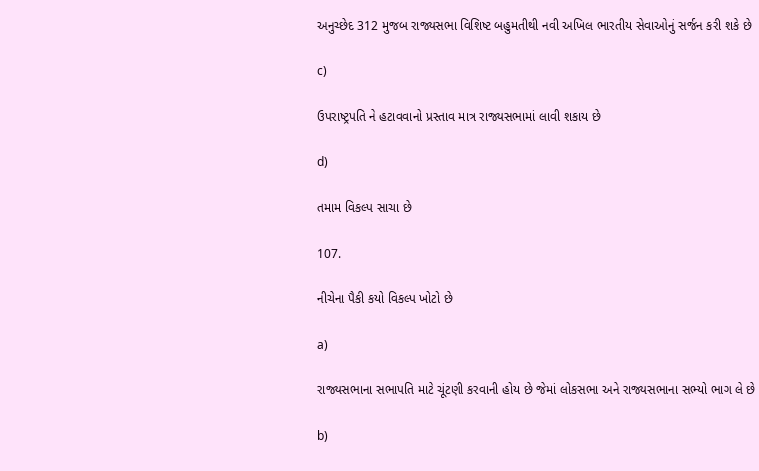અનુચ્છેદ 312 મુજબ રાજ્યસભા વિશિષ્ટ બહુમતીથી નવી અખિલ ભારતીય સેવાઓનું સર્જન કરી શકે છે

c)

ઉપરાષ્ટ્રપતિ ને હટાવવાનો પ્રસ્તાવ માત્ર રાજ્યસભામાં લાવી શકાય છે

d)

તમામ વિકલ્પ સાચા છે

107.

નીચેના પૈકી કયો વિકલ્પ ખોટો છે

a)

રાજ્યસભાના સભાપતિ માટે ચૂંટણી કરવાની હોય છે જેમાં લોકસભા અને રાજ્યસભાના સભ્યો ભાગ લે છે

b)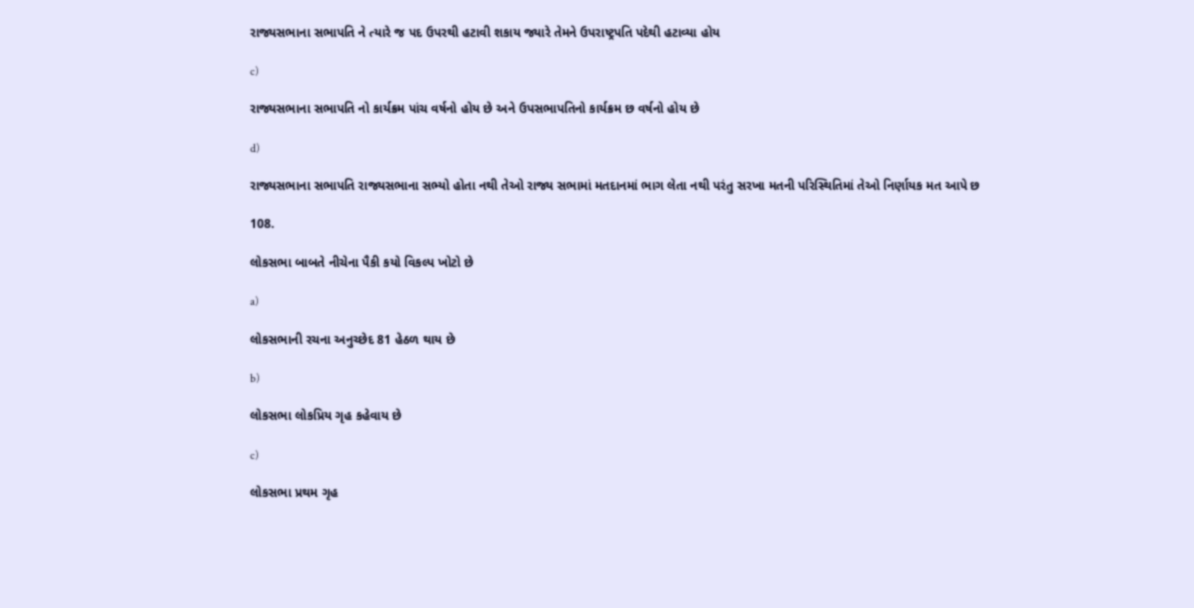રાજ્યસભાના સભાપતિ ને ત્યારે જ પદ ઉપરથી હટાવી શકાય જ્યારે તેમને ઉપરાષ્ટ્રપતિ પદેથી હટાવ્યા હોય

c)

રાજ્યસભાના સભાપતિ નો કાર્યક્રમ પાંચ વર્ષનો હોય છે અને ઉપસભાપતિનો કાર્યક્રમ છ વર્ષનો હોય છે

d)

રાજ્યસભાના સભાપતિ રાજ્યસભાના સભ્યો હોતા નથી તેઓ રાજ્ય સભામાં મતદાનમાં ભાગ લેતા નથી પરંતુ સરખા મતની પરિસ્થિતિમાં તેઓ નિર્ણાયક મત આપે છ

108.

લોકસભા બાબતે નીચેના પૈકી કયો વિકલ્પ ખોટો છે

a)

લોકસભાની રચના અનુચ્છેદ 81 હેઠળ થાય છે

b)

લોકસભા લોકપ્રિય ગૃહ કહેવાય છે

c)

લોકસભા પ્રથમ ગૃહ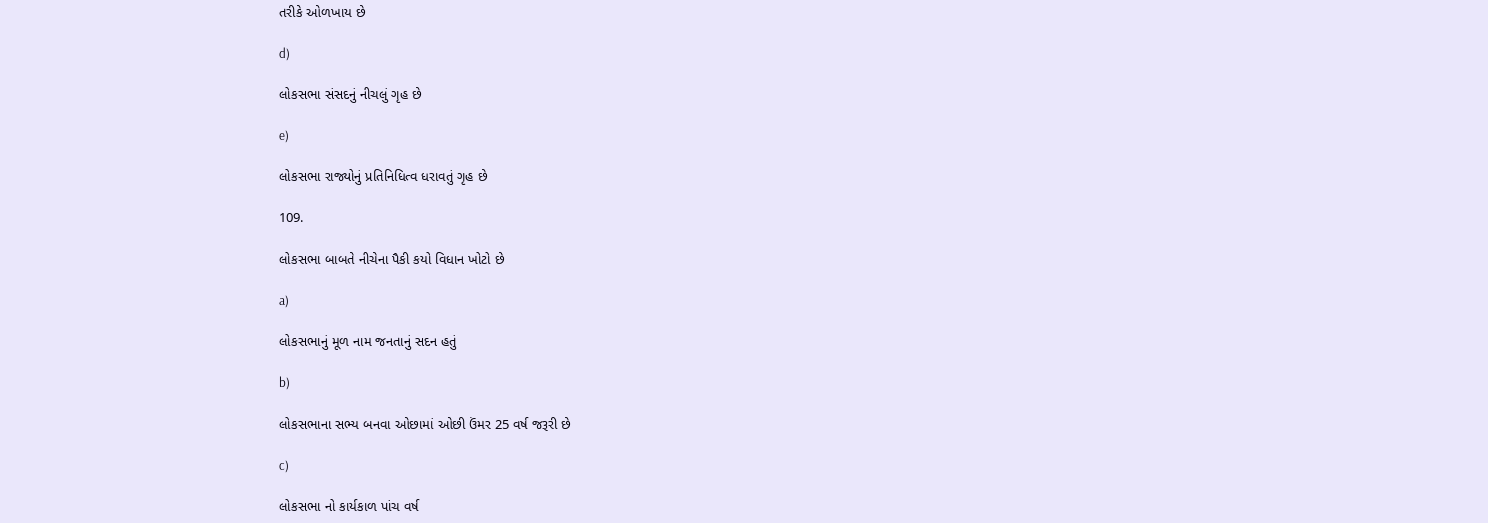તરીકે ઓળખાય છે

d)

લોકસભા સંસદનું નીચલું ગૃહ છે

e)

લોકસભા રાજ્યોનું પ્રતિનિધિત્વ ધરાવતું ગૃહ છે

109.

લોકસભા બાબતે નીચેના પૈકી કયો વિધાન ખોટો છે

a)

લોકસભાનું મૂળ નામ જનતાનું સદન હતું

b)

લોકસભાના સભ્ય બનવા ઓછામાં ઓછી ઉંમર 25 વર્ષ જરૂરી છે

c)

લોકસભા નો કાર્યકાળ પાંચ વર્ષ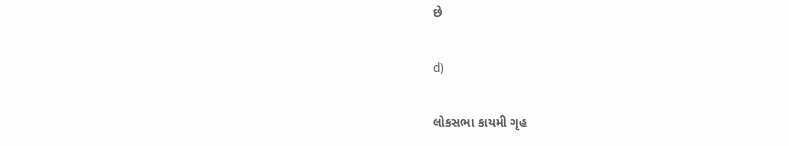છે

d)

લોકસભા કાયમી ગૃહ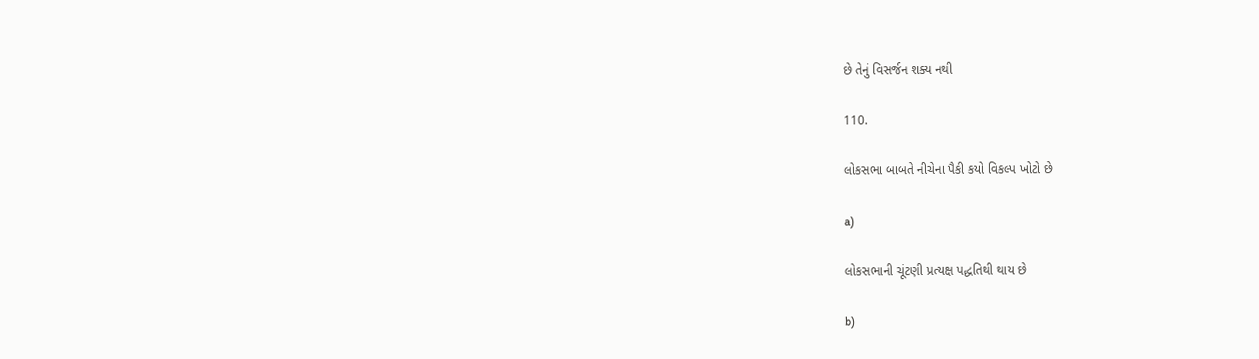છે તેનું વિસર્જન શક્ય નથી

110.

લોકસભા બાબતે નીચેના પૈકી કયો વિકલ્પ ખોટો છે

a)

લોકસભાની ચૂંટણી પ્રત્યક્ષ પદ્ધતિથી થાય છે

b)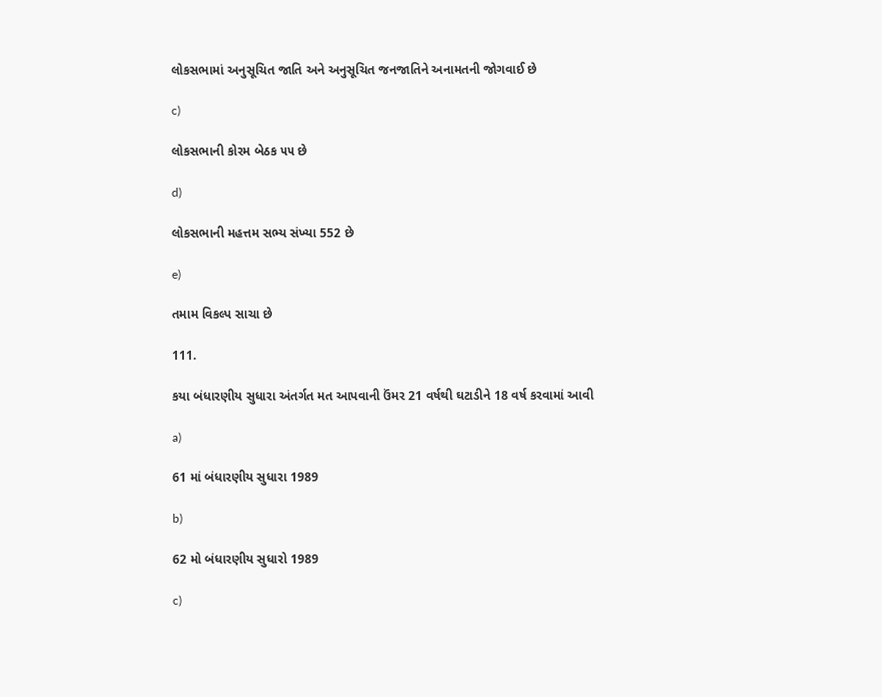લોકસભામાં અનુસૂચિત જાતિ અને અનુસૂચિત જનજાતિને અનામતની જોગવાઈ છે

c)

લોકસભાની કોરમ બેઠક ૫૫ છે

d)

લોકસભાની મહત્તમ સભ્ય સંખ્યા 552 છે

e)

તમામ વિકલ્પ સાચા છે

111.

કયા બંધારણીય સુધારા અંતર્ગત મત આપવાની ઉંમર 21 વર્ષથી ઘટાડીને 18 વર્ષ કરવામાં આવી

a)

61 માં બંધારણીય સુધારા 1989

b)

62 મો બંધારણીય સુધારો 1989

c)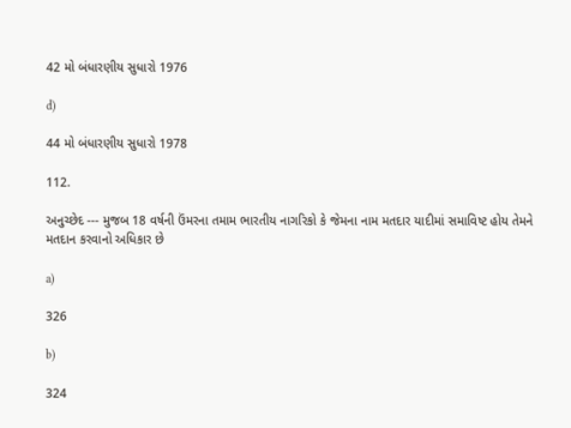42 મો બંધારણીય સુધારો 1976

d)

44 મો બંધારણીય સુધારો 1978

112.

અનુચ્છેદ --- મુજબ 18 વર્ષની ઉંમરના તમામ ભારતીય નાગરિકો કે જેમના નામ મતદાર યાદીમાં સમાવિષ્ટ હોય તેમને મતદાન કરવાનો અધિકાર છે

a)

326

b)

324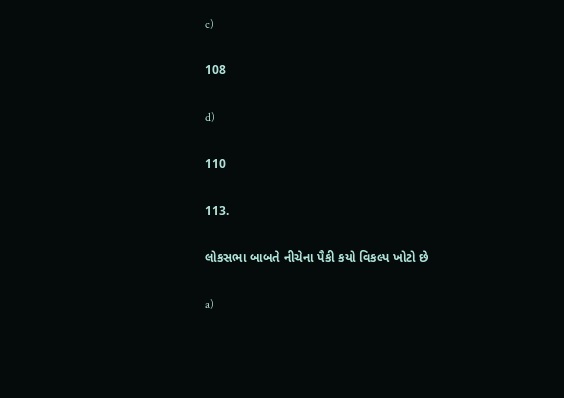c)

108

d)

110

113.

લોકસભા બાબતે નીચેના પૈકી કયો વિકલ્પ ખોટો છે

a)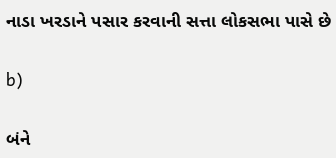નાડા ખરડાને પસાર કરવાની સત્તા લોકસભા પાસે છે

b)

બંને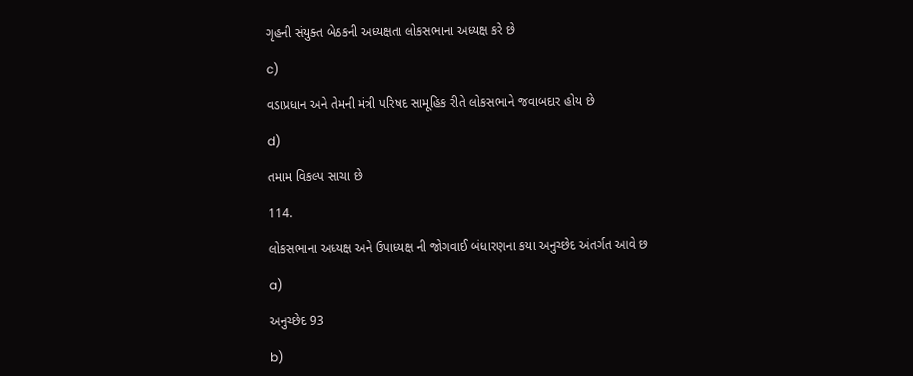ગૃહની સંયુક્ત બેઠકની અધ્યક્ષતા લોકસભાના અધ્યક્ષ કરે છે

c)

વડાપ્રધાન અને તેમની મંત્રી પરિષદ સામૂહિક રીતે લોકસભાને જવાબદાર હોય છે

d)

તમામ વિકલ્પ સાચા છે

114.

લોકસભાના અધ્યક્ષ અને ઉપાધ્યક્ષ ની જોગવાઈ બંધારણના કયા અનુચ્છેદ અંતર્ગત આવે છ

a)

અનુચ્છેદ 93

b)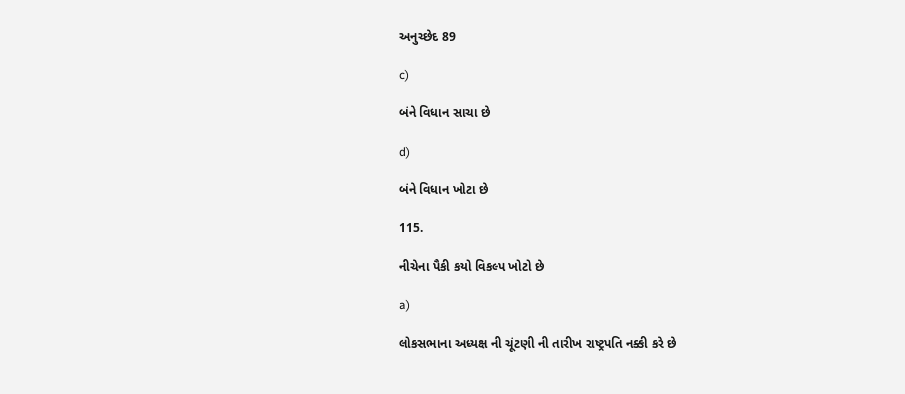અનુચ્છેદ 89

c)

બંને વિધાન સાચા છે

d)

બંને વિધાન ખોટા છે

115.

નીચેના પૈકી કયો વિકલ્પ ખોટો છે

a)

લોકસભાના અધ્યક્ષ ની ચૂંટણી ની તારીખ રાષ્ટ્રપતિ નક્કી કરે છે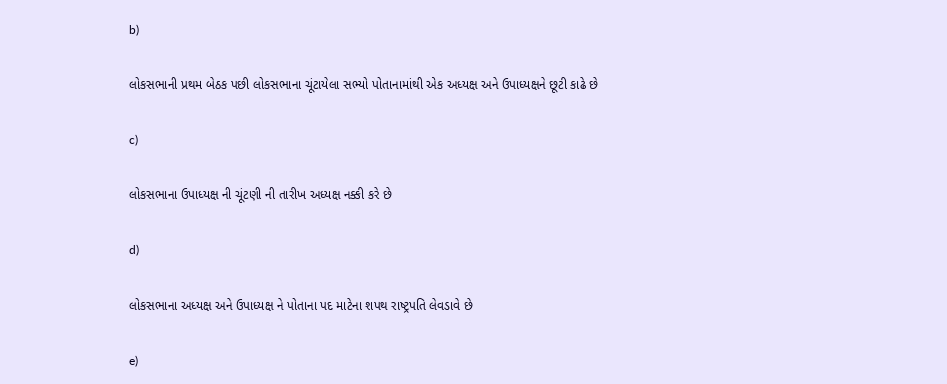b)

લોકસભાની પ્રથમ બેઠક પછી લોકસભાના ચૂંટાયેલા સભ્યો પોતાનામાંથી એક અધ્યક્ષ અને ઉપાધ્યક્ષને છૂટી કાઢે છે

c)

લોકસભાના ઉપાધ્યક્ષ ની ચૂંટણી ની તારીખ અધ્યક્ષ નક્કી કરે છે

d)

લોકસભાના અધ્યક્ષ અને ઉપાધ્યક્ષ ને પોતાના પદ માટેના શપથ રાષ્ટ્રપતિ લેવડાવે છે

e)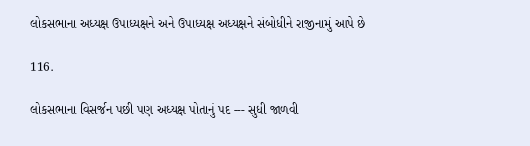લોકસભાના અધ્યક્ષ ઉપાધ્યક્ષને અને ઉપાધ્યક્ષ અધ્યક્ષને સંબોધીને રાજીનામું આપે છે

116.

લોકસભાના વિસર્જન પછી પણ અધ્યક્ષ પોતાનું પદ --- સુધી જાળવી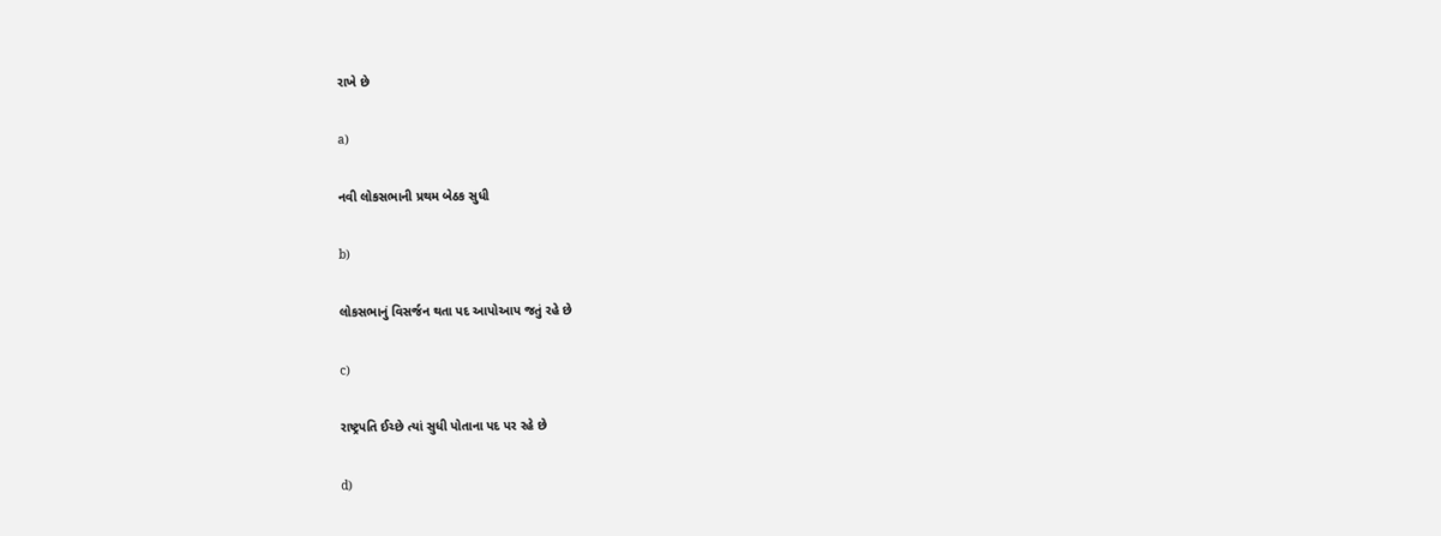રાખે છે

a)

નવી લોકસભાની પ્રથમ બેઠક સુધી

b)

લોકસભાનું વિસર્જન થતા પદ આપોઆપ જતું રહે છે

c)

રાષ્ટ્રપતિ ઈચ્છે ત્યાં સુધી પોતાના પદ પર રહે છે

d)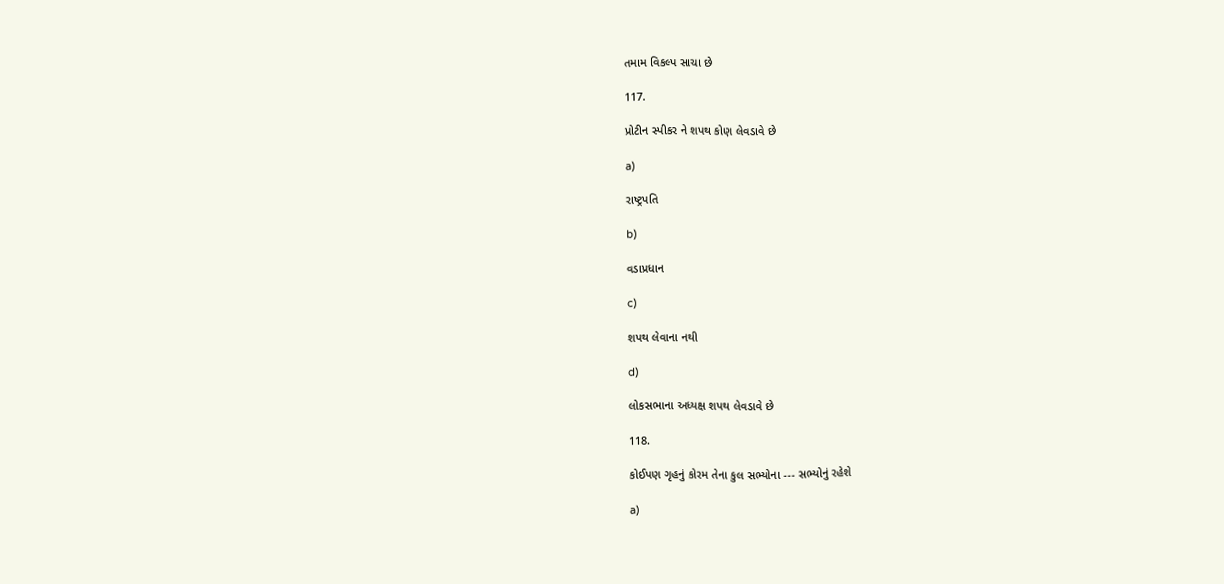તમામ વિકલ્પ સાચા છે

117.

પ્રોટીન સ્પીકર ને શપથ કોણ લેવડાવે છે

a)

રાષ્ટ્રપતિ

b)

વડાપ્રધાન

c)

શપથ લેવાના નથી

d)

લોકસભાના અધ્યક્ષ શપથ લેવડાવે છે

118.

કોઈપણ ગૃહનું કોરમ તેના કુલ સભ્યોના --- સભ્યોનું રહેશે

a)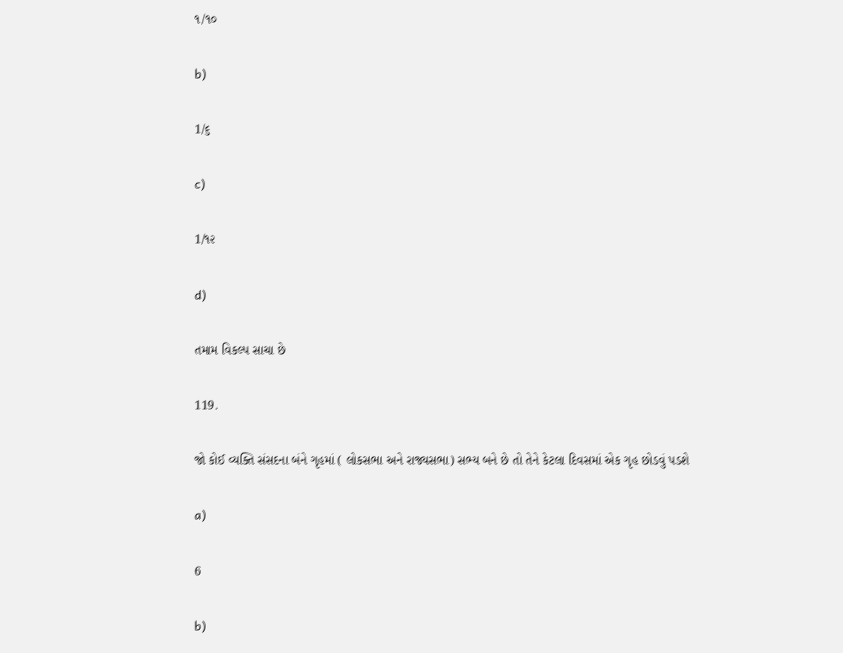૧/૧૦

b)

1/૬

c)

1/૧૨

d)

તમામ વિકલ્પ સાચા છે

119.

જો કોઈ વ્યક્તિ સંસદના બંને ગૃહમાં ( લોકસભા અને રાજ્યસભા) સભ્ય બને છે તો તેને કેટલા દિવસમાં એક ગૃહ છોડવું પડશે

a)

6

b)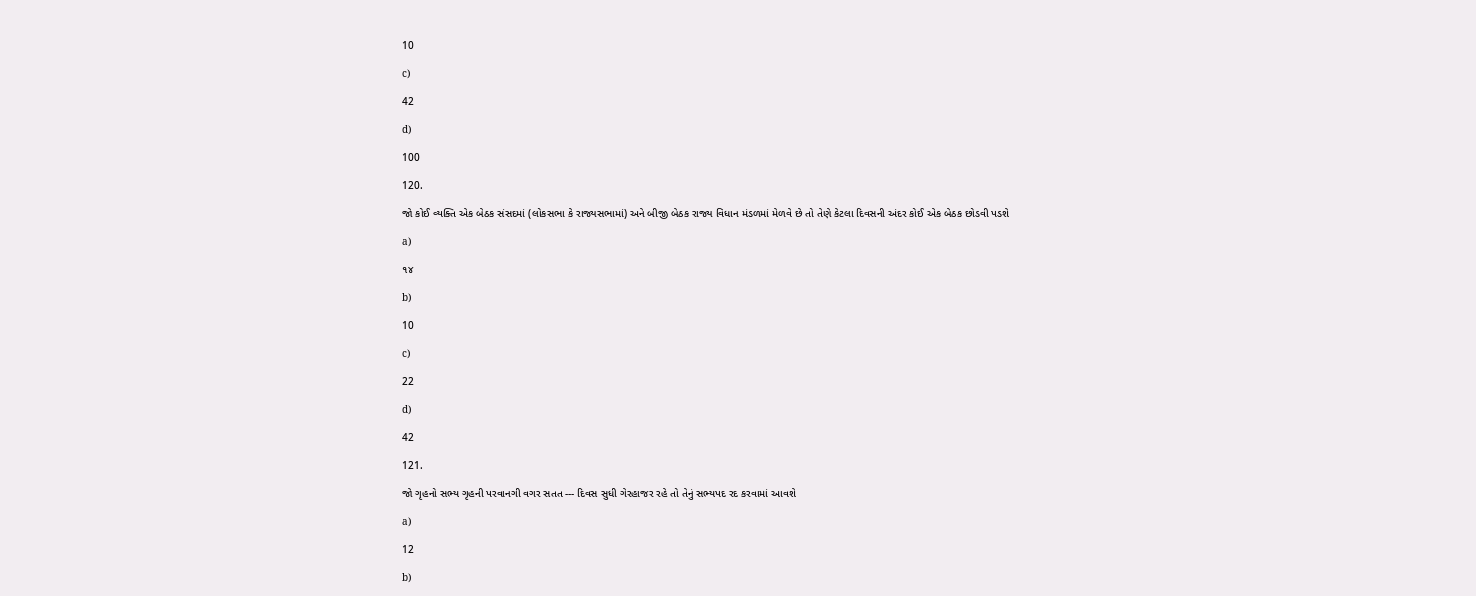10

c)

42

d)

100

120.

જો કોઈ વ્યક્તિ એક બેઠક સંસદમાં (લોકસભા કે રાજ્યસભામાં) અને બીજી બેઠક રાજ્ય વિધાન મંડળમાં મેળવે છે તો તેણે કેટલા દિવસની અંદર કોઈ એક બેઠક છોડવી પડશે

a)

૧૪

b)

10

c)

22

d)

42

121.

જો ગૃહનો સભ્ય ગૃહની પરવાનગી વગર સતત --- દિવસ સુધી ગેરહાજર રહે તો તેનું સભ્યપદ રદ કરવામાં આવશે

a)

12

b)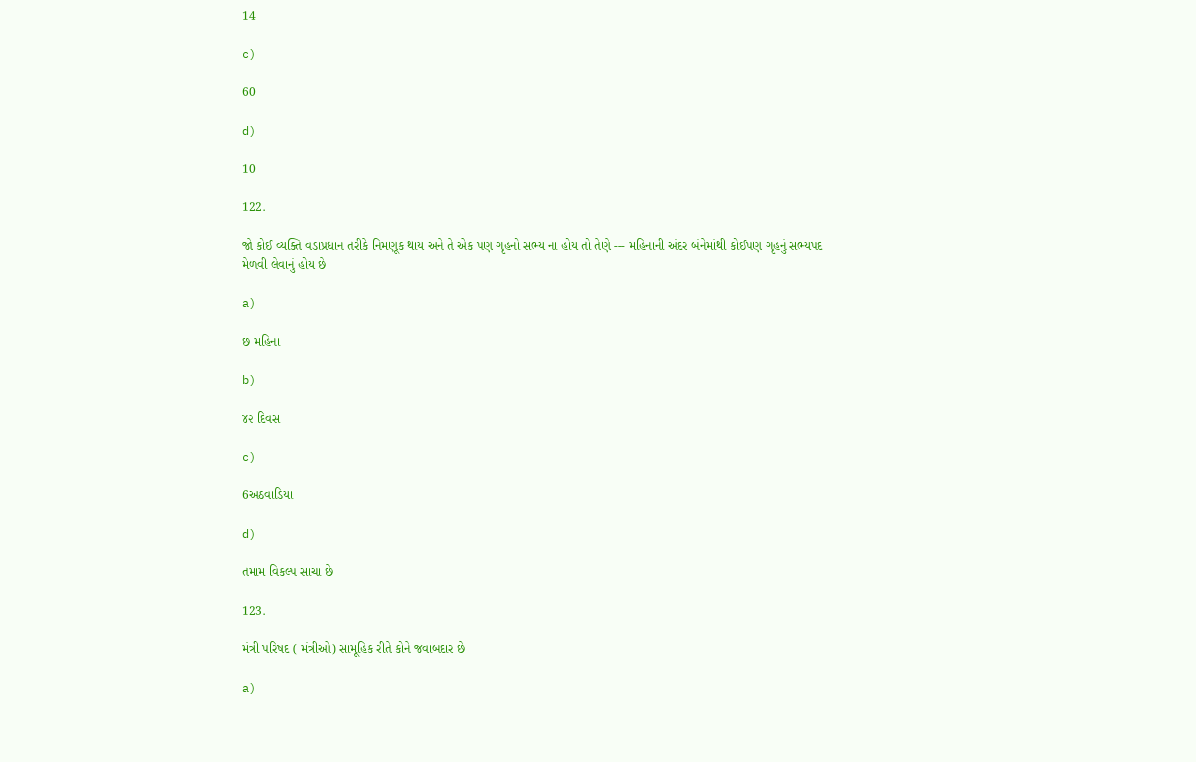14

c)

60

d)

10

122.

જો કોઈ વ્યક્તિ વડાપ્રધાન તરીકે નિમણૂક થાય અને તે એક પણ ગૃહનો સભ્ય ના હોય તો તેણે --- મહિનાની અંદર બંનેમાંથી કોઈપણ ગૃહનું સભ્યપદ મેળવી લેવાનું હોય છે

a)

છ મહિના

b)

૪૨ દિવસ

c)

6અઠવાડિયા

d)

તમામ વિકલ્પ સાચા છે

123.

મંત્રી પરિષદ ( મંત્રીઓ) સામૂહિક રીતે કોને જવાબદાર છે

a)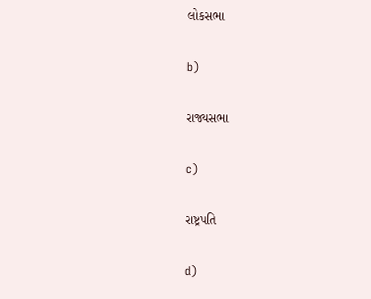લોકસભા

b)

રાજ્યસભા

c)

રાષ્ટ્રપતિ

d)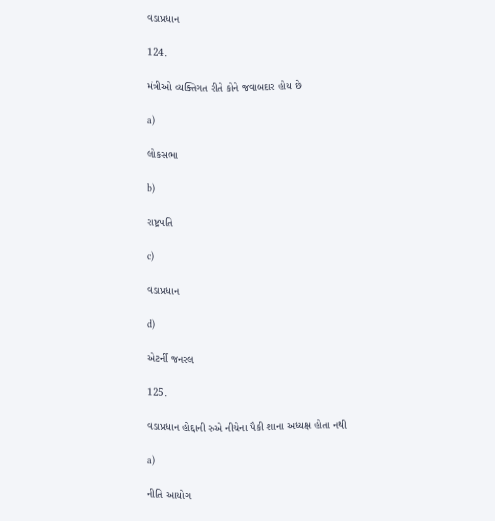વડાપ્રધાન

124.

મંત્રીઓ વ્યક્તિગત રીતે કોને જવાબદાર હોય છે

a)

લોકસભા

b)

રાષ્ટ્રપતિ

c)

વડાપ્રધાન

d)

એટર્ની જનરલ

125.

વડાપ્રધાન હોદ્દાની રુએ નીચેના પૈકી શાના અધ્યક્ષ હોતા નથી

a)

નીતિ આયોગ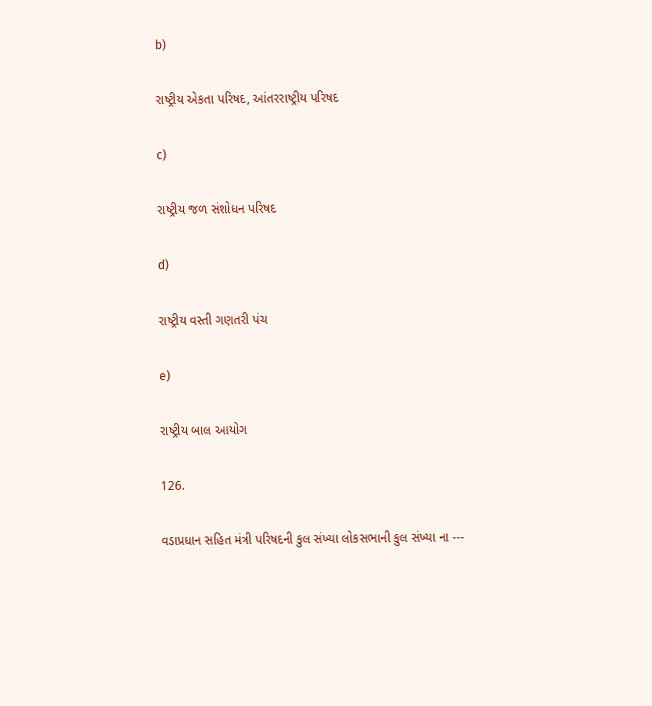b)

રાષ્ટ્રીય એકતા પરિષદ, આંતરરાષ્ટ્રીય પરિષદ

c)

રાષ્ટ્રીય જળ સંશોધન પરિષદ

d)

રાષ્ટ્રીય વસ્તી ગણતરી પંચ

e)

રાષ્ટ્રીય બાલ આયોગ

126.

વડાપ્રધાન સહિત મંત્રી પરિષદની કુલ સંખ્યા લોકસભાની કુલ સંખ્યા ના ---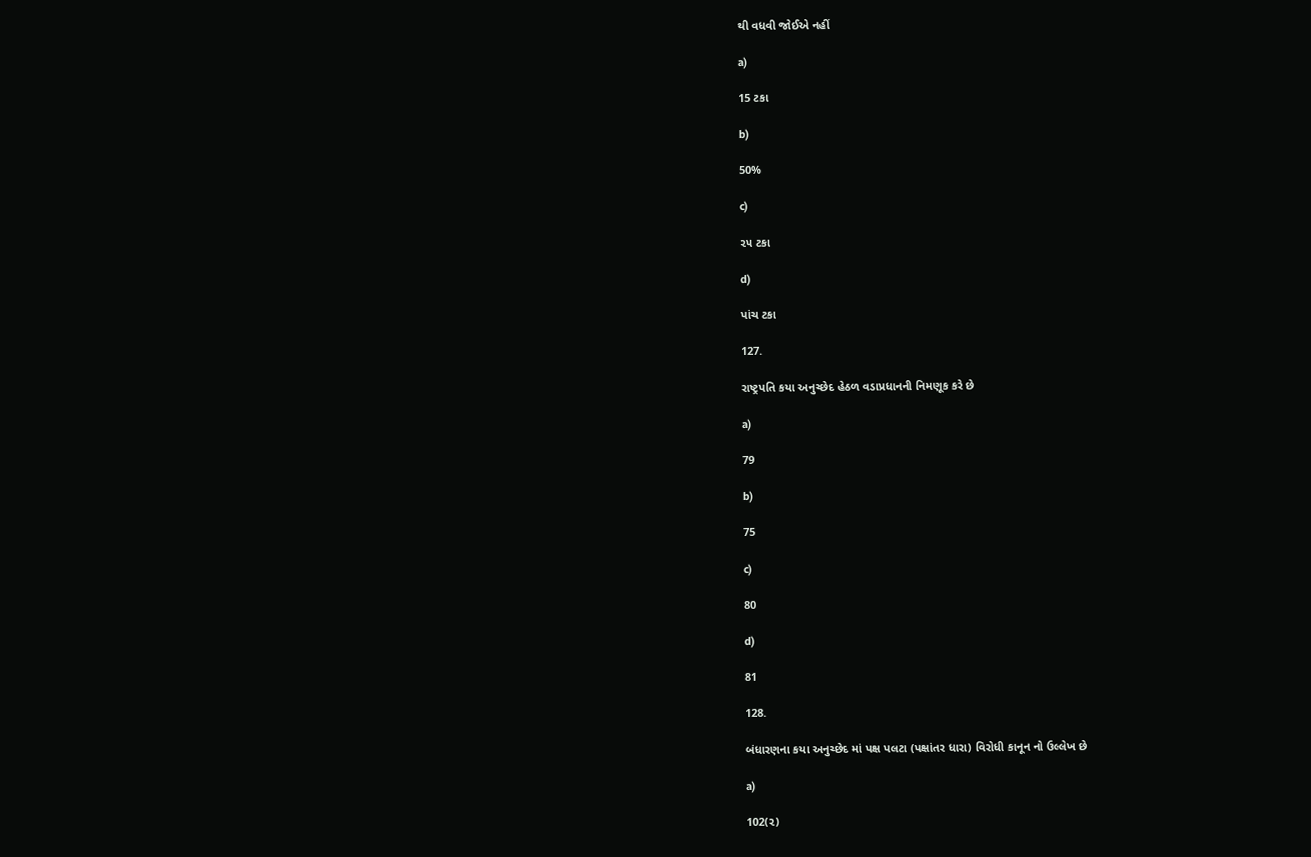થી વધવી જોઈએ નહીં

a)

15 ટકા

b)

50%

c)

૨૫ ટકા

d)

પાંચ ટકા

127.

રાષ્ટ્રપતિ કયા અનુચ્છેદ હેઠળ વડાપ્રધાનની નિમણૂક કરે છે

a)

79

b)

75

c)

80

d)

81

128.

બંધારણના કયા અનુચ્છેદ માં પક્ષ પલટા (પક્ષાંતર ધારા) વિરોધી કાનૂન નો ઉલ્લેખ છે

a)

102(૨)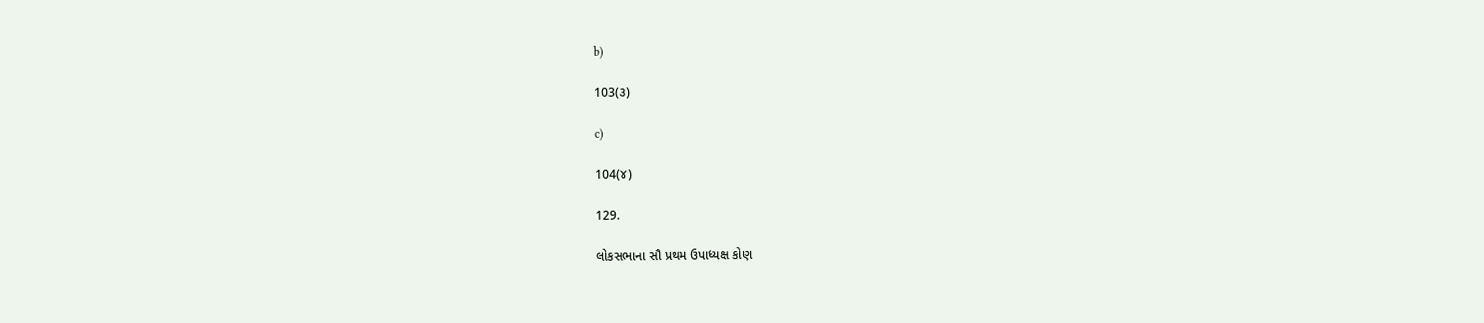b)

103(૩)

c)

104(૪)

129.

લોકસભાના સૌ પ્રથમ ઉપાધ્યક્ષ કોણ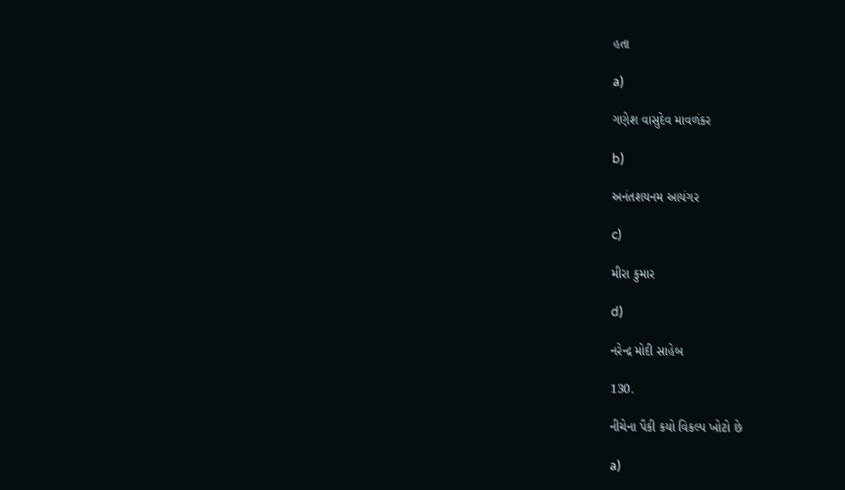હતા

a)

ગણેશ વાસુદેવ માવળંકર

b)

અનંતશયનમ આયંગર

c)

મીરા કુમાર

d)

નરેન્દ્ર મોદી સાહેબ

130.

નીચેના પૈકી કયો વિકલ્પ ખોટો છે

a)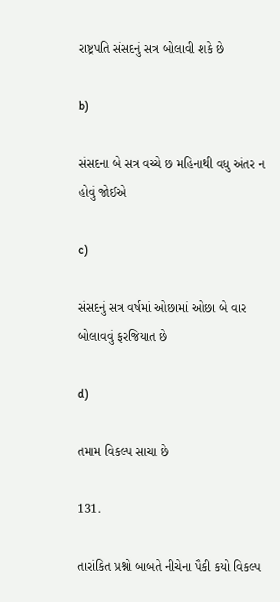રાષ્ટ્રપતિ સંસદનું સત્ર બોલાવી શકે છે

b)

સંસદના બે સત્ર વચ્ચે છ મહિનાથી વધુ અંતર ન હોવું જોઈએ

c)

સંસદનું સત્ર વર્ષમાં ઓછામાં ઓછા બે વાર બોલાવવું ફરજિયાત છે

d)

તમામ વિકલ્પ સાચા છે

131.

તારાંકિત પ્રશ્નો બાબતે નીચેના પૈકી કયો વિકલ્પ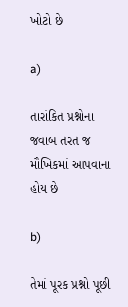ખોટો છે

a)

તારાંકિત પ્રશ્નોના જવાબ તરત જ મૌખિકમાં આપવાના હોય છે

b)

તેમાં પૂરક પ્રશ્નો પૂછી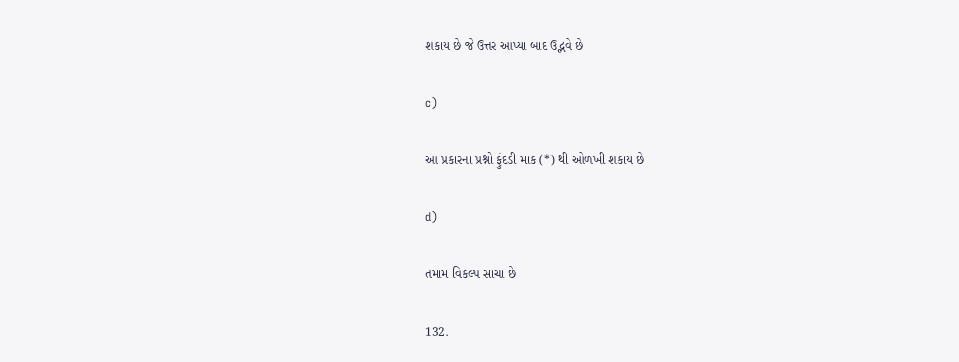શકાય છે જે ઉત્તર આપ્યા બાદ ઉદ્ભવે છે

c)

આ પ્રકારના પ્રશ્નો ફુંદડી માક (*) થી ઓળખી શકાય છે

d)

તમામ વિકલ્પ સાચા છે

132.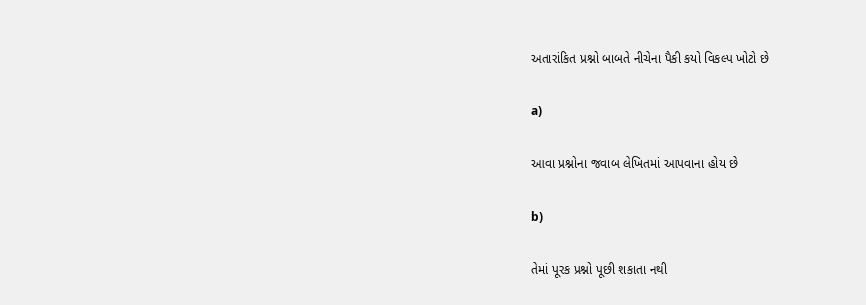અતારાંકિત પ્રશ્નો બાબતે નીચેના પૈકી કયો વિકલ્પ ખોટો છે

a)

આવા પ્રશ્નોના જવાબ લેખિતમાં આપવાના હોય છે

b)

તેમાં પૂરક પ્રશ્નો પૂછી શકાતા નથી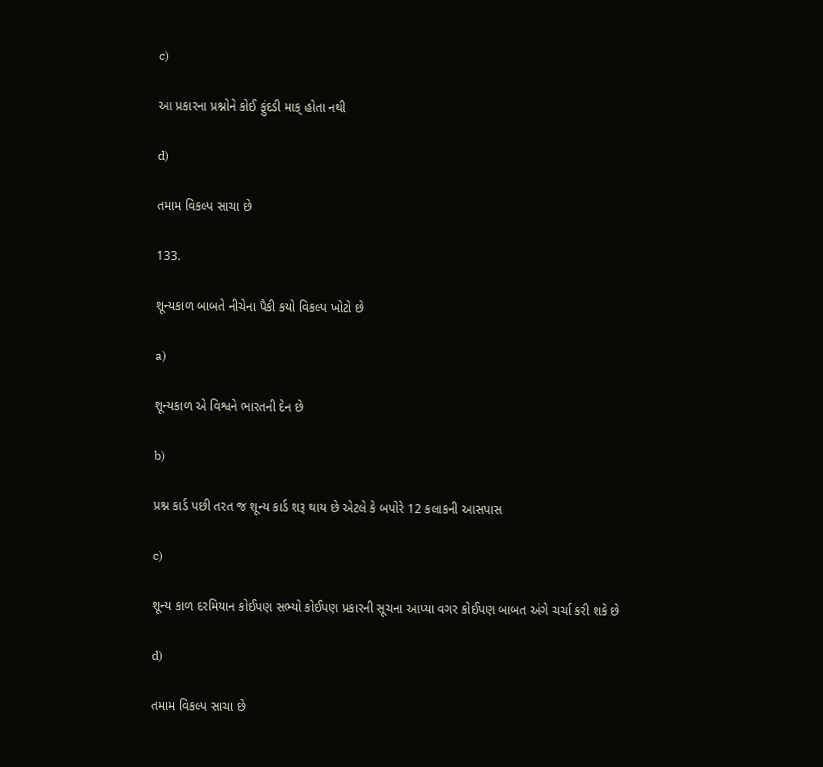c)

આ પ્રકારના પ્રશ્નોને કોઈ ફુંદડી માક્ હોતા નથી

d)

તમામ વિકલ્પ સાચા છે

133.

શૂન્યકાળ બાબતે નીચેના પૈકી કયો વિકલ્પ ખોટો છે

a)

શૂન્યકાળ એ વિશ્વને ભારતની દેન છે

b)

પ્રશ્ન કાર્ડ પછી તરત જ શૂન્ય કાર્ડ શરૂ થાય છે એટલે કે બપોરે 12 કલાકની આસપાસ

c)

શૂન્ય કાળ દરમિયાન કોઈપણ સભ્યો કોઈપણ પ્રકારની સૂચના આપ્યા વગર કોઈપણ બાબત અંગે ચર્ચા કરી શકે છે

d)

તમામ વિકલ્પ સાચા છે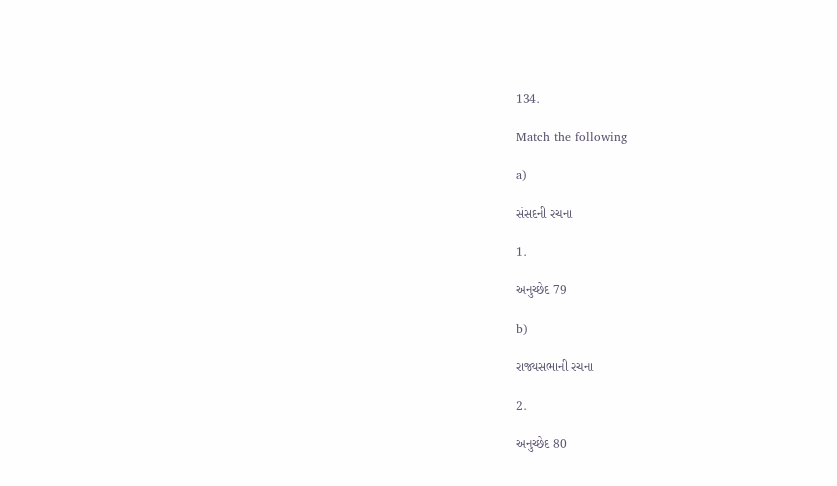134.

Match the following

a)

સંસદની રચના

1.

અનુચ્છેદ 79

b)

રાજ્યસભાની રચના

2.

અનુચ્છેદ 80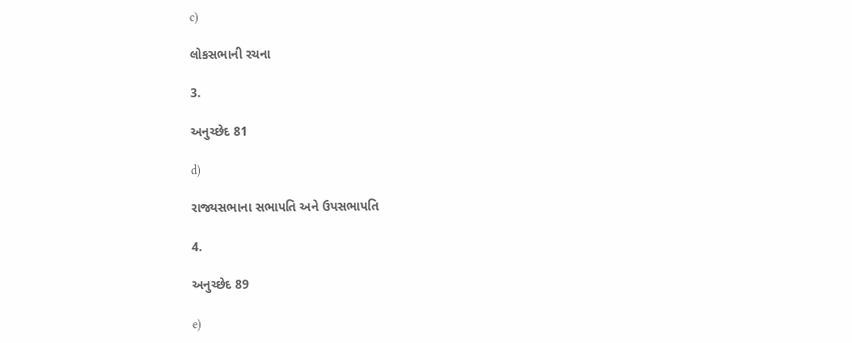c)

લોકસભાની રચના

3.

અનુચ્છેદ 81

d)

રાજ્યસભાના સભાપતિ અને ઉપસભાપતિ

4.

અનુચ્છેદ 89

e)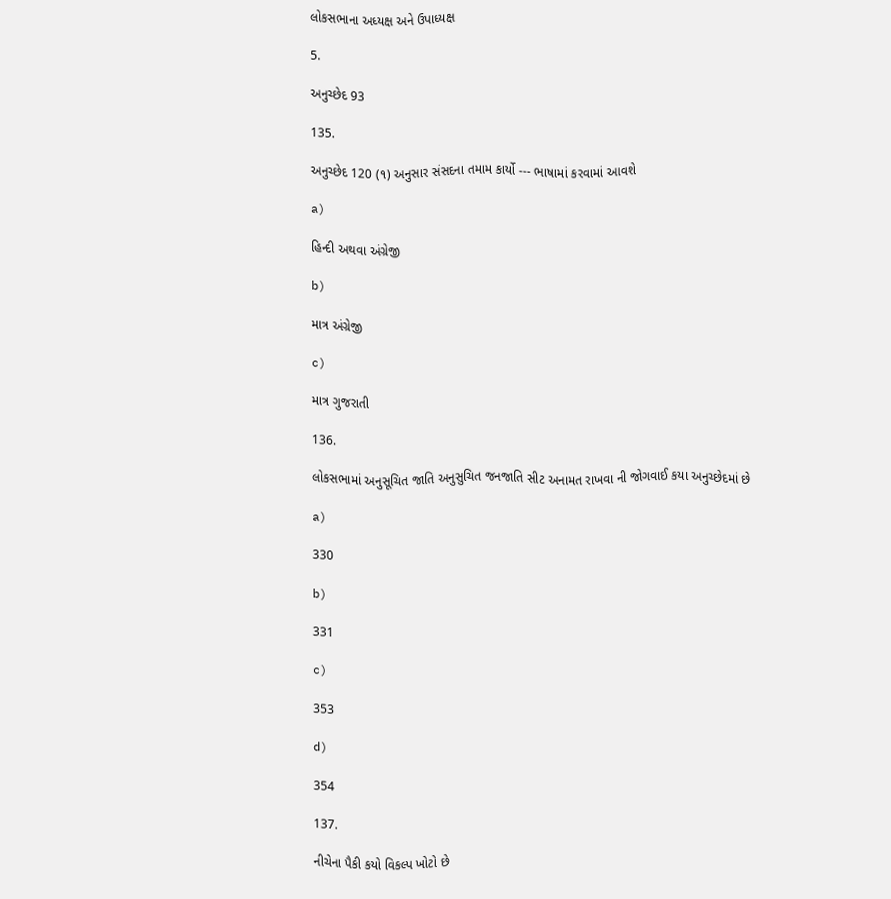લોકસભાના અધ્યક્ષ અને ઉપાધ્યક્ષ

5.

અનુચ્છેદ 93

135.

અનુચ્છેદ 120 (૧) અનુસાર સંસદના તમામ કાર્યો --- ભાષામાં કરવામાં આવશે

a)

હિન્દી અથવા અંગ્રેજી

b)

માત્ર અંગ્રેજી

c)

માત્ર ગુજરાતી

136.

લોકસભામાં અનુસૂચિત જાતિ અનુસુચિત જનજાતિ સીટ અનામત રાખવા ની જોગવાઈ કયા અનુચ્છેદમાં છે

a)

330

b)

331

c)

353

d)

354

137.

નીચેના પૈકી કયો વિકલ્પ ખોટો છે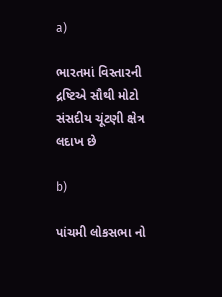a)

ભારતમાં વિસ્તારની દ્રષ્ટિએ સૌથી મોટો સંસદીય ચૂંટણી ક્ષેત્ર લદાખ છે

b)

પાંચમી લોકસભા નો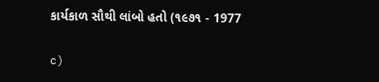કાર્યકાળ સૌથી લાંબો હતો (૧૯૭૧ - 1977

c)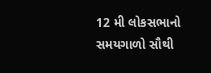12 મી લોકસભાનો સમયગાળો સૌથી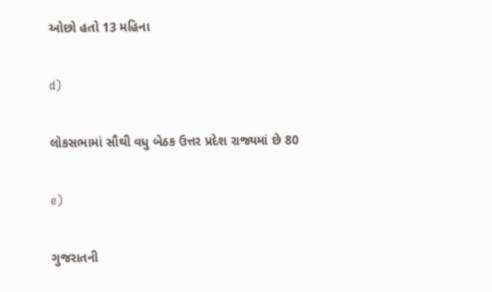ઓછો હતો 13 મહિના

d)

લોકસભામાં સૌથી વધુ બેઠક ઉત્તર પ્રદેશ રાજ્યમાં છે 80

e)

ગુજરાતની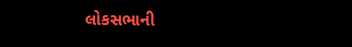લોકસભાની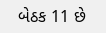બેઠક 11 છે